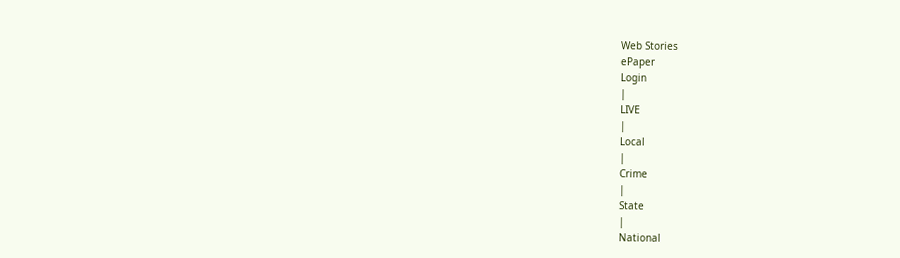Web Stories
ePaper
Login
|
LIVE
|
Local
|
Crime
|
State
|
National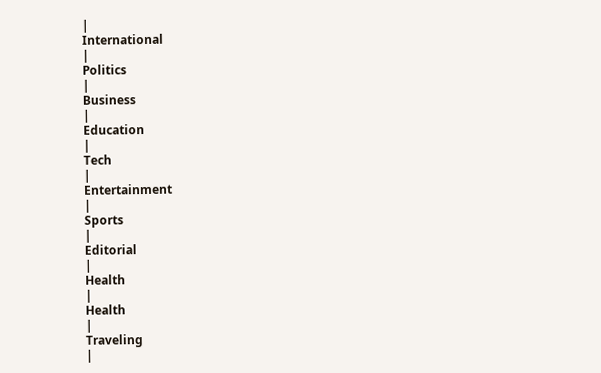|
International
|
Politics
|
Business
|
Education
|
Tech
|
Entertainment
|
Sports
|
Editorial
|
Health
|
Health
|
Traveling
|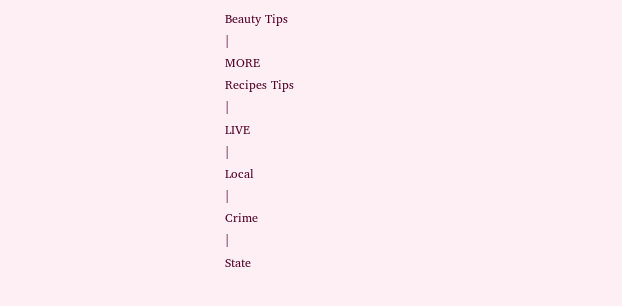Beauty Tips
|
MORE
Recipes Tips
|
LIVE
|
Local
|
Crime
|
State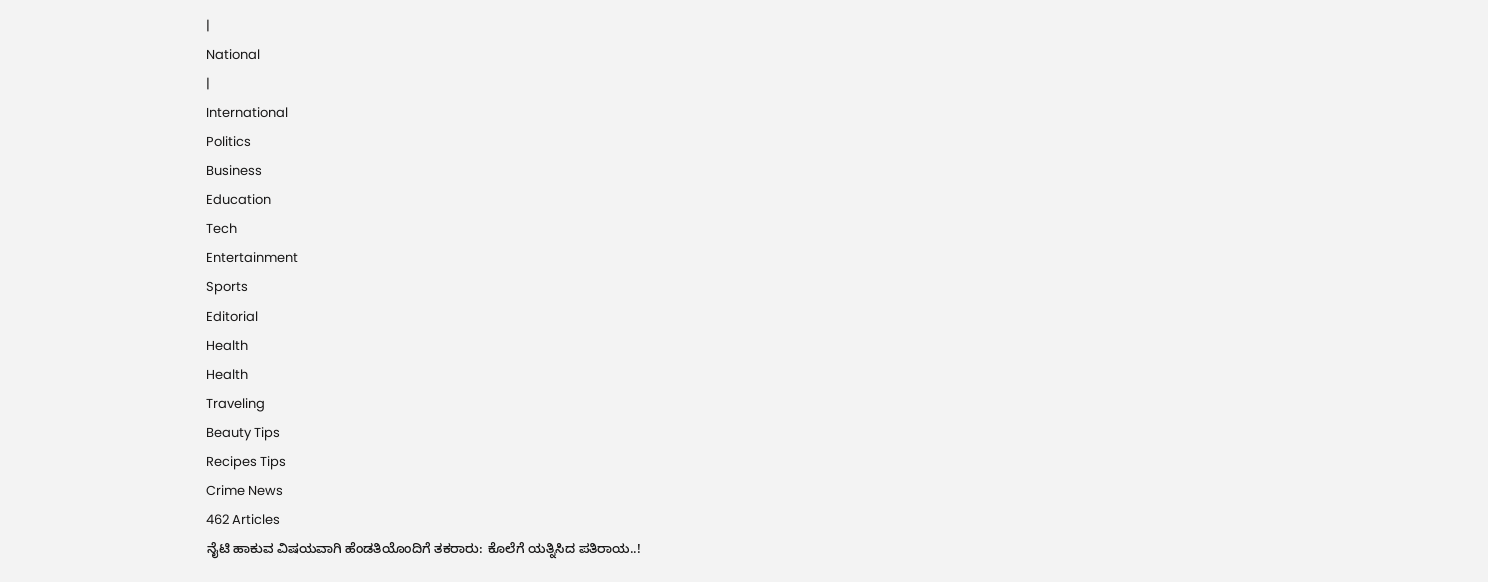|
National
|
International
Politics
Business
Education
Tech
Entertainment
Sports
Editorial
Health
Health
Traveling
Beauty Tips
Recipes Tips
Crime News
462 Articles
ನೈಟಿ ಹಾಕುವ ವಿಷಯವಾಗಿ ಹೆಂಡತಿಯೊಂದಿಗೆ ತಕರಾರು: ಕೊಲೆಗೆ ಯತ್ನಿಸಿದ ಪತಿರಾಯ..!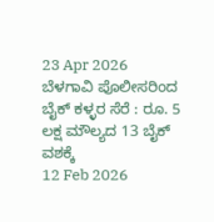23 Apr 2026
ಬೆಳಗಾವಿ ಪೊಲೀಸರಿಂದ ಬೈಕ್ ಕಳ್ಳರ ಸೆರೆ : ರೂ. 5 ಲಕ್ಷ ಮೌಲ್ಯದ 13 ಬೈಕ್ ವಶಕ್ಕೆ
12 Feb 2026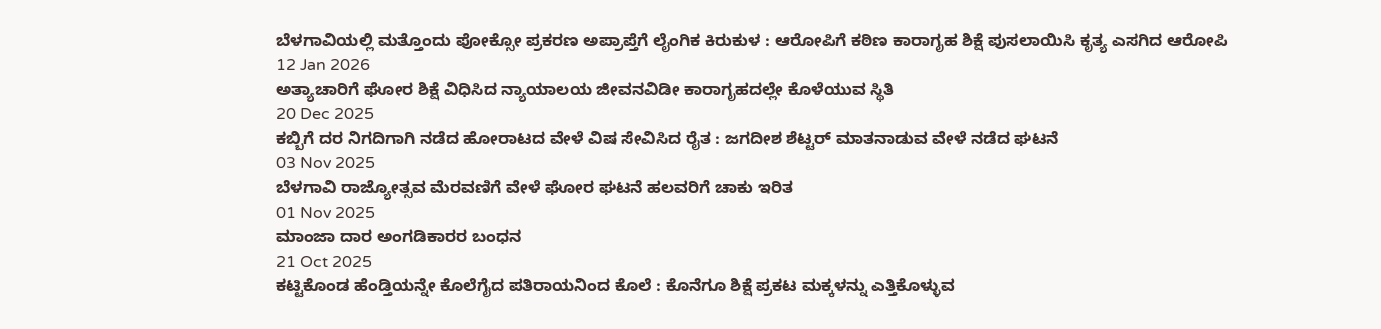ಬೆಳಗಾವಿಯಲ್ಲಿ ಮತ್ತೊಂದು ಪೋಕ್ಸೋ ಪ್ರಕರಣ ಅಪ್ರಾಪ್ತೆಗೆ ಲೈಂಗಿಕ ಕಿರುಕುಳ : ಆರೋಪಿಗೆ ಕಠಿಣ ಕಾರಾಗೃಹ ಶಿಕ್ಷೆ ಪುಸಲಾಯಿಸಿ ಕೃತ್ಯ ಎಸಗಿದ ಆರೋಪಿ
12 Jan 2026
ಅತ್ಯಾಚಾರಿಗೆ ಘೋರ ಶಿಕ್ಷೆ ವಿಧಿಸಿದ ನ್ಯಾಯಾಲಯ ಜೀವನವಿಡೀ ಕಾರಾಗೃಹದಲ್ಲೇ ಕೊಳೆಯುವ ಸ್ಥಿತಿ
20 Dec 2025
ಕಬ್ಬಿಗೆ ದರ ನಿಗದಿಗಾಗಿ ನಡೆದ ಹೋರಾಟದ ವೇಳೆ ವಿಷ ಸೇವಿಸಿದ ರೈತ : ಜಗದೀಶ ಶೆಟ್ಟರ್ ಮಾತನಾಡುವ ವೇಳೆ ನಡೆದ ಘಟನೆ
03 Nov 2025
ಬೆಳಗಾವಿ ರಾಜ್ಯೋತ್ಸವ ಮೆರವಣಿಗೆ ವೇಳೆ ಘೋರ ಘಟನೆ ಹಲವರಿಗೆ ಚಾಕು ಇರಿತ
01 Nov 2025
ಮಾಂಜಾ ದಾರ ಅಂಗಡಿಕಾರರ ಬಂಧನ
21 Oct 2025
ಕಟ್ಟಿಕೊಂಡ ಹೆಂಡ್ತಿಯನ್ನೇ ಕೊಲೆಗೈದ ಪತಿರಾಯನಿಂದ ಕೊಲೆ : ಕೊನೆಗೂ ಶಿಕ್ಷೆ ಪ್ರಕಟ ಮಕ್ಕಳನ್ನು ಎತ್ತಿಕೊಳ್ಳುವ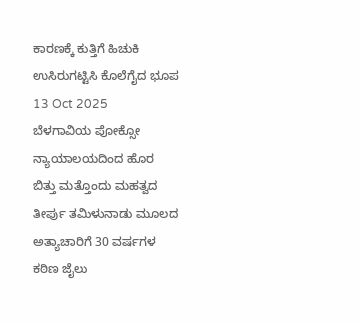ಕಾರಣಕ್ಕೆ ಕುತ್ತಿಗೆ ಹಿಚುಕಿ ಉಸಿರುಗಟ್ಟಿಸಿ ಕೊಲೆಗೈದ ಭೂಪ
13 Oct 2025
ಬೆಳಗಾವಿಯ ಪೋಕ್ಸೋ ನ್ಯಾಯಾಲಯದಿಂದ ಹೊರ ಬಿತ್ತು ಮತ್ತೊಂದು ಮಹತ್ವದ ತೀರ್ಪು ತಮಿಳುನಾಡು ಮೂಲದ ಅತ್ಯಾಚಾರಿಗೆ 30 ವರ್ಷಗಳ ಕಠಿಣ ಜೈಲು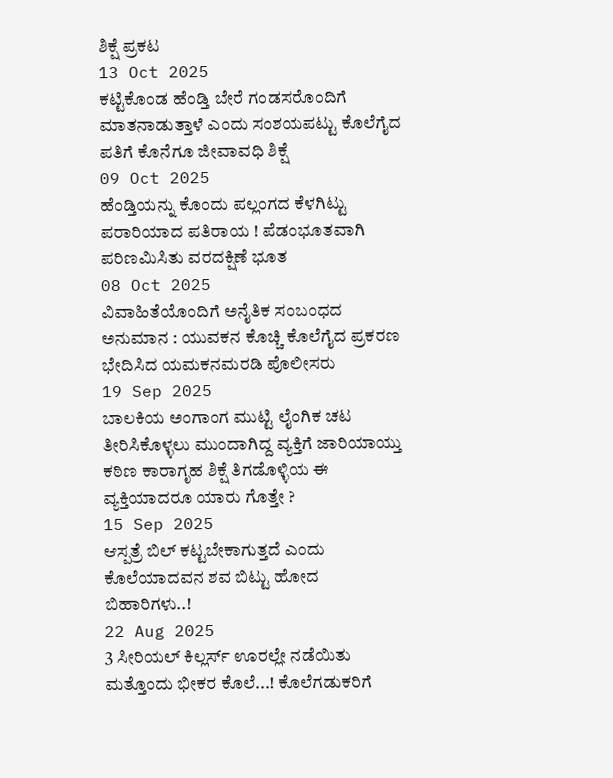ಶಿಕ್ಷೆ ಪ್ರಕಟ
13 Oct 2025
ಕಟ್ಟಿಕೊಂಡ ಹೆಂಡ್ತಿ ಬೇರೆ ಗಂಡಸರೊಂದಿಗೆ ಮಾತನಾಡುತ್ತಾಳೆ ಎಂದು ಸಂಶಯಪಟ್ಟು ಕೊಲೆಗೈದ ಪತಿಗೆ ಕೊನೆಗೂ ಜೀವಾವಧಿ ಶಿಕ್ಷೆ
09 Oct 2025
ಹೆಂಡ್ತಿಯನ್ನು ಕೊಂದು ಪಲ್ಲಂಗದ ಕೆಳಗಿಟ್ಟು ಪರಾರಿಯಾದ ಪತಿರಾಯ ! ಪೆಡಂಭೂತವಾಗಿ ಪರಿಣಮಿಸಿತು ವರದಕ್ಷಿಣೆ ಭೂತ
08 Oct 2025
ವಿವಾಹಿತೆಯೊಂದಿಗೆ ಅನೈತಿಕ ಸಂಬಂಧದ ಅನುಮಾನ : ಯುವಕನ ಕೊಚ್ಚಿ ಕೊಲೆಗೈದ ಪ್ರಕರಣ ಭೇದಿಸಿದ ಯಮಕನಮರಡಿ ಪೊಲೀಸರು
19 Sep 2025
ಬಾಲಕಿಯ ಅಂಗಾಂಗ ಮುಟ್ಟಿ ಲೈಂಗಿಕ ಚಟ ತೀರಿಸಿಕೊಳ್ಳಲು ಮುಂದಾಗಿದ್ದ ವ್ಯಕ್ತಿಗೆ ಜಾರಿಯಾಯ್ತು ಕಠಿಣ ಕಾರಾಗೃಹ ಶಿಕ್ಷೆ ತಿಗಡೊಳ್ಳಿಯ ಈ ವ್ಯಕ್ತಿಯಾದರೂ ಯಾರು ಗೊತ್ತೇ ?
15 Sep 2025
ಆಸ್ಪತ್ರೆ ಬಿಲ್ ಕಟ್ಟಬೇಕಾಗುತ್ತದೆ ಎಂದು ಕೊಲೆಯಾದವನ ಶವ ಬಿಟ್ಟು ಹೋದ ಬಿಹಾರಿಗಳು..!
22 Aug 2025
3 ಸೀರಿಯಲ್ ಕಿಲ್ಲರ್ಸ್ ಊರಲ್ಲೇ ನಡೆಯಿತು ಮತ್ತೊಂದು ಭೀಕರ ಕೊಲೆ...! ಕೊಲೆಗಡುಕರಿಗೆ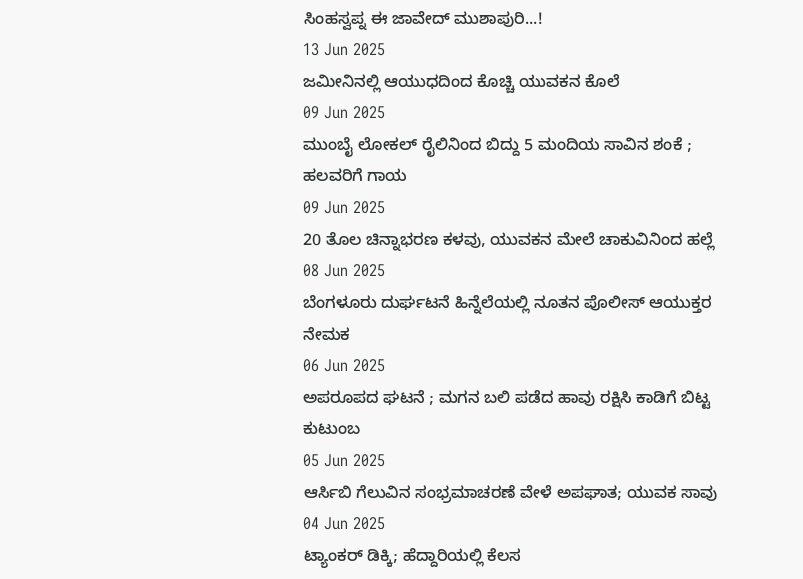ಸಿಂಹಸ್ವಪ್ನ ಈ ಜಾವೇದ್ ಮುಶಾಪುರಿ...!
13 Jun 2025
ಜಮೀನಿನಲ್ಲಿ ಆಯುಧದಿಂದ ಕೊಚ್ಚಿ ಯುವಕನ ಕೊಲೆ
09 Jun 2025
ಮುಂಬೈ ಲೋಕಲ್ ರೈಲಿನಿಂದ ಬಿದ್ದು 5 ಮಂದಿಯ ಸಾವಿನ ಶಂಕೆ ; ಹಲವರಿಗೆ ಗಾಯ
09 Jun 2025
20 ತೊಲ ಚಿನ್ನಾಭರಣ ಕಳವು, ಯುವಕನ ಮೇಲೆ ಚಾಕುವಿನಿಂದ ಹಲ್ಲೆ
08 Jun 2025
ಬೆಂಗಳೂರು ದುರ್ಘಟನೆ ಹಿನ್ನೆಲೆಯಲ್ಲಿ ನೂತನ ಪೊಲೀಸ್ ಆಯುಕ್ತರ ನೇಮಕ
06 Jun 2025
ಅಪರೂಪದ ಘಟನೆ ; ಮಗನ ಬಲಿ ಪಡೆದ ಹಾವು ರಕ್ಷಿಸಿ ಕಾಡಿಗೆ ಬಿಟ್ಟ ಕುಟುಂಬ
05 Jun 2025
ಆರ್ಸಿಬಿ ಗೆಲುವಿನ ಸಂಭ್ರಮಾಚರಣೆ ವೇಳೆ ಅಪಘಾತ; ಯುವಕ ಸಾವು
04 Jun 2025
ಟ್ಯಾಂಕರ್ ಡಿಕ್ಕಿ; ಹೆದ್ದಾರಿಯಲ್ಲಿ ಕೆಲಸ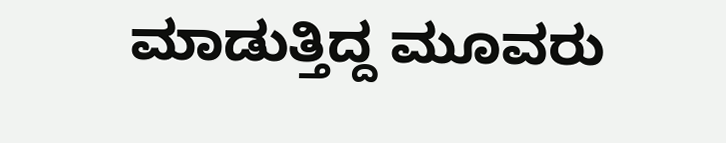ಮಾಡುತ್ತಿದ್ದ ಮೂವರು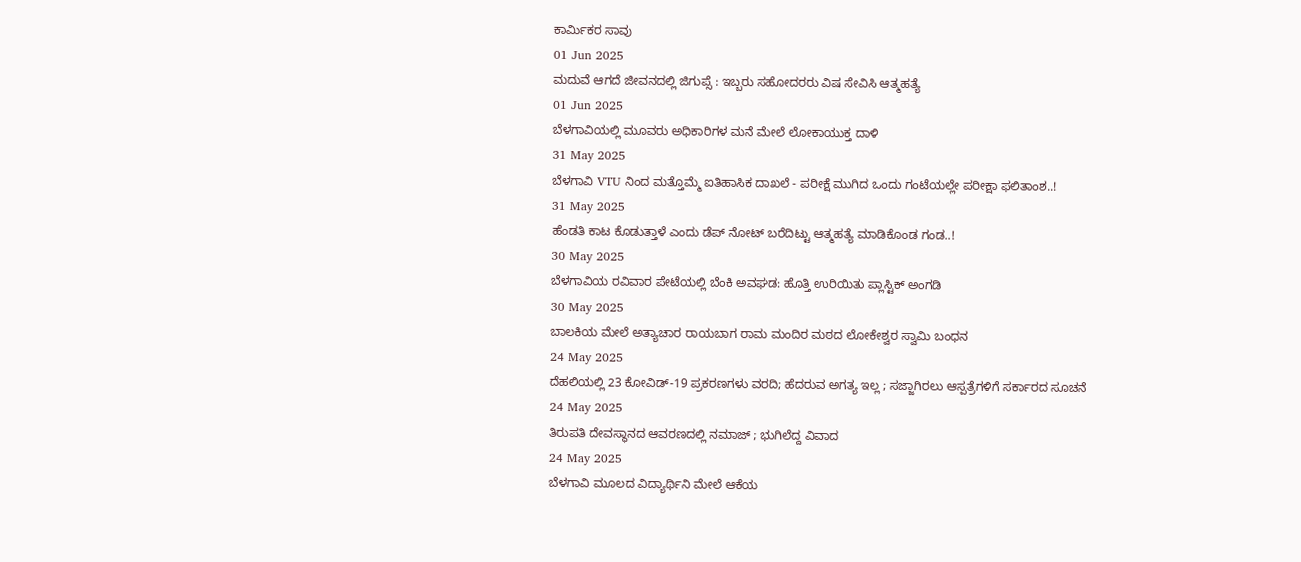ಕಾರ್ಮಿಕರ ಸಾವು
01 Jun 2025
ಮದುವೆ ಆಗದೆ ಜೀವನದಲ್ಲಿ ಜಿಗುಪ್ಸೆ : ಇಬ್ಬರು ಸಹೋದರರು ವಿಷ ಸೇವಿಸಿ ಆತ್ಮಹತ್ಯೆ
01 Jun 2025
ಬೆಳಗಾವಿಯಲ್ಲಿ ಮೂವರು ಅಧಿಕಾರಿಗಳ ಮನೆ ಮೇಲೆ ಲೋಕಾಯುಕ್ತ ದಾಳಿ
31 May 2025
ಬೆಳಗಾವಿ VTU ನಿಂದ ಮತ್ತೊಮ್ಮೆ ಐತಿಹಾಸಿಕ ದಾಖಲೆ - ಪರೀಕ್ಷೆ ಮುಗಿದ ಒಂದು ಗಂಟೆಯಲ್ಲೇ ಪರೀಕ್ಷಾ ಫಲಿತಾಂಶ..!
31 May 2025
ಹೆಂಡತಿ ಕಾಟ ಕೊಡುತ್ತಾಳೆ ಎಂದು ಡೆಪ್ ನೋಟ್ ಬರೆದಿಟ್ಟು ಆತ್ಮಹತ್ಯೆ ಮಾಡಿಕೊಂಡ ಗಂಡ..!
30 May 2025
ಬೆಳಗಾವಿಯ ರವಿವಾರ ಪೇಟೆಯಲ್ಲಿ ಬೆಂಕಿ ಅವಘಡ: ಹೊತ್ತಿ ಉರಿಯಿತು ಪ್ಲಾಸ್ಟಿಕ್ ಅಂಗಡಿ
30 May 2025
ಬಾಲಕಿಯ ಮೇಲೆ ಅತ್ಯಾಚಾರ ರಾಯಬಾಗ ರಾಮ ಮಂದಿರ ಮಠದ ಲೋಕೇಶ್ವರ ಸ್ವಾಮಿ ಬಂಧನ
24 May 2025
ದೆಹಲಿಯಲ್ಲಿ 23 ಕೋವಿಡ್-19 ಪ್ರಕರಣಗಳು ವರದಿ; ಹೆದರುವ ಅಗತ್ಯ ಇಲ್ಲ ; ಸಜ್ಜಾಗಿರಲು ಆಸ್ಪತ್ರೆಗಳಿಗೆ ಸರ್ಕಾರದ ಸೂಚನೆ
24 May 2025
ತಿರುಪತಿ ದೇವಸ್ಥಾನದ ಆವರಣದಲ್ಲಿ ನಮಾಜ್ ; ಭುಗಿಲೆದ್ದ ವಿವಾದ
24 May 2025
ಬೆಳಗಾವಿ ಮೂಲದ ವಿದ್ಯಾರ್ಥಿನಿ ಮೇಲೆ ಆಕೆಯ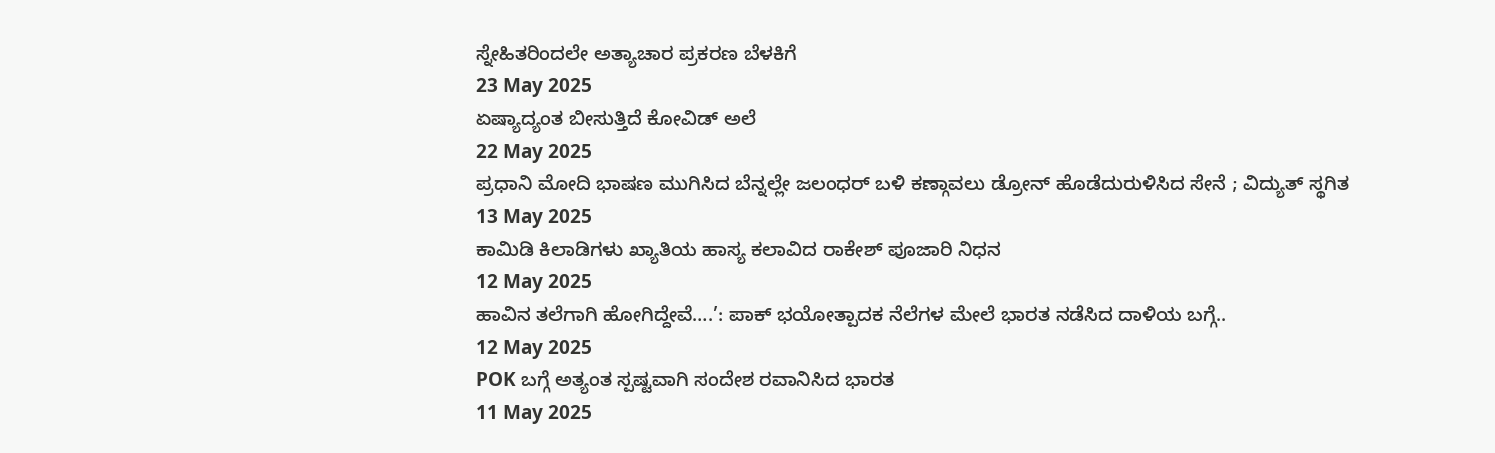ಸ್ನೇಹಿತರಿಂದಲೇ ಅತ್ಯಾಚಾರ ಪ್ರಕರಣ ಬೆಳಕಿಗೆ
23 May 2025
ಏಷ್ಯಾದ್ಯಂತ ಬೀಸುತ್ತಿದೆ ಕೋವಿಡ್ ಅಲೆ
22 May 2025
ಪ್ರಧಾನಿ ಮೋದಿ ಭಾಷಣ ಮುಗಿಸಿದ ಬೆನ್ನಲ್ಲೇ ಜಲಂಧರ್ ಬಳಿ ಕಣ್ಗಾವಲು ಡ್ರೋನ್ ಹೊಡೆದುರುಳಿಸಿದ ಸೇನೆ ; ವಿದ್ಯುತ್ ಸ್ಥಗಿತ
13 May 2025
ಕಾಮಿಡಿ ಕಿಲಾಡಿಗಳು ಖ್ಯಾತಿಯ ಹಾಸ್ಯ ಕಲಾವಿದ ರಾಕೇಶ್ ಪೂಜಾರಿ ನಿಧನ
12 May 2025
ಹಾವಿನ ತಲೆಗಾಗಿ ಹೋಗಿದ್ದೇವೆ….’: ಪಾಕ್ ಭಯೋತ್ಪಾದಕ ನೆಲೆಗಳ ಮೇಲೆ ಭಾರತ ನಡೆಸಿದ ದಾಳಿಯ ಬಗ್ಗೆ..
12 May 2025
POK ಬಗ್ಗೆ ಅತ್ಯಂತ ಸ್ಪಷ್ಟವಾಗಿ ಸಂದೇಶ ರವಾನಿಸಿದ ಭಾರತ
11 May 2025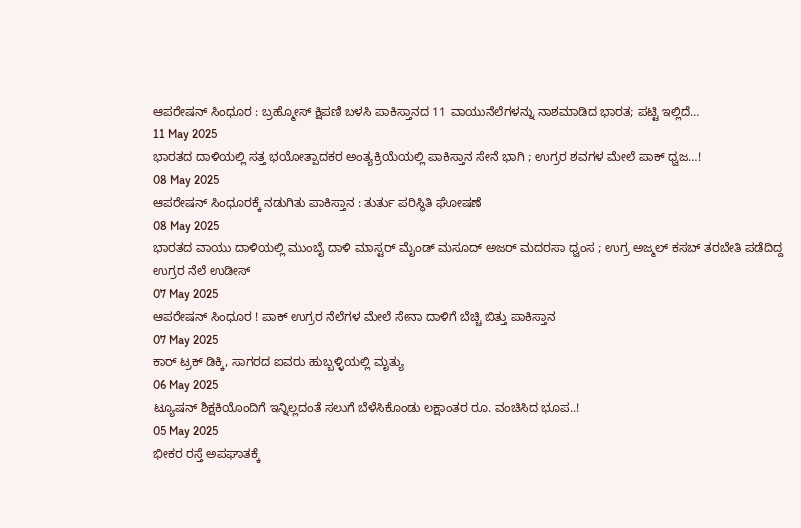ಆಪರೇಷನ್ ಸಿಂಧೂರ : ಬ್ರಹ್ಮೋಸ್ ಕ್ಷಿಪಣಿ ಬಳಸಿ ಪಾಕಿಸ್ತಾನದ 11 ವಾಯುನೆಲೆಗಳನ್ನು ನಾಶಮಾಡಿದ ಭಾರತ; ಪಟ್ಟಿ ಇಲ್ಲಿದೆ…
11 May 2025
ಭಾರತದ ದಾಳಿಯಲ್ಲಿ ಸತ್ತ ಭಯೋತ್ಪಾದಕರ ಅಂತ್ಯಕ್ರಿಯೆಯಲ್ಲಿ ಪಾಕಿಸ್ತಾನ ಸೇನೆ ಭಾಗಿ ; ಉಗ್ರರ ಶವಗಳ ಮೇಲೆ ಪಾಕ್ ಧ್ವಜ…!
08 May 2025
ಆಪರೇಷನ್ ಸಿಂಧೂರಕ್ಕೆ ನಡುಗಿತು ಪಾಕಿಸ್ತಾನ : ತುರ್ತು ಪರಿಸ್ಥಿತಿ ಘೋಷಣೆ
08 May 2025
ಭಾರತದ ವಾಯು ದಾಳಿಯಲ್ಲಿ ಮುಂಬೈ ದಾಳಿ ಮಾಸ್ಟರ್ ಮೈಂಡ್ ಮಸೂದ್ ಅಜರ್ ಮದರಸಾ ಧ್ವಂಸ ; ಉಗ್ರ ಅಜ್ಮಲ್ ಕಸಬ್ ತರಬೇತಿ ಪಡೆದಿದ್ದ ಉಗ್ರರ ನೆಲೆ ಉಡೀಸ್
07 May 2025
ಆಪರೇಷನ್ ಸಿಂಧೂರ ! ಪಾಕ್ ಉಗ್ರರ ನೆಲೆಗಳ ಮೇಲೆ ಸೇನಾ ದಾಳಿಗೆ ಬೆಚ್ಚಿ ಬಿತ್ತು ಪಾಕಿಸ್ತಾನ
07 May 2025
ಕಾರ್ ಟ್ರಕ್ ಡಿಕ್ಕಿ, ಸಾಗರದ ಐವರು ಹುಬ್ಬಳ್ಳಿಯಲ್ಲಿ ಮೃತ್ಯು
06 May 2025
ಟ್ಯೂಷನ್ ಶಿಕ್ಷಕಿಯೊಂದಿಗೆ ಇನ್ನಿಲ್ಲದಂತೆ ಸಲುಗೆ ಬೆಳೆಸಿಕೊಂಡು ಲಕ್ಷಾಂತರ ರೂ. ವಂಚಿಸಿದ ಭೂಪ..!
05 May 2025
ಭೀಕರ ರಸ್ತೆ ಅಪಘಾತಕ್ಕೆ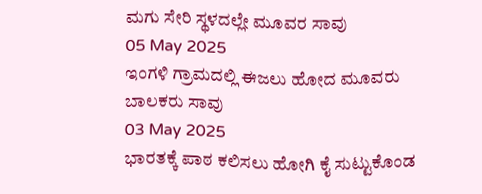ಮಗು ಸೇರಿ ಸ್ಥಳದಲ್ಲೇ ಮೂವರ ಸಾವು
05 May 2025
ಇಂಗಳಿ ಗ್ರಾಮದಲ್ಲಿ ಈಜಲು ಹೋದ ಮೂವರು ಬಾಲಕರು ಸಾವು
03 May 2025
ಭಾರತಕ್ಕೆ ಪಾಠ ಕಲಿಸಲು ಹೋಗಿ ಕೈ ಸುಟ್ಟುಕೊಂಡ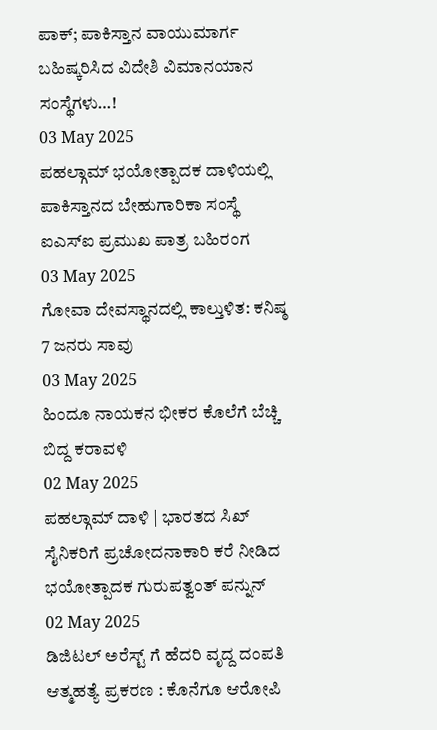ಪಾಕ್; ಪಾಕಿಸ್ತಾನ ವಾಯುಮಾರ್ಗ ಬಹಿಷ್ಕರಿಸಿದ ವಿದೇಶಿ ವಿಮಾನಯಾನ ಸಂಸ್ಥೆಗಳು…!
03 May 2025
ಪಹಲ್ಗಾಮ್ ಭಯೋತ್ಪಾದಕ ದಾಳಿಯಲ್ಲಿ ಪಾಕಿಸ್ತಾನದ ಬೇಹುಗಾರಿಕಾ ಸಂಸ್ಥೆ ಐಎಸ್ಐ ಪ್ರಮುಖ ಪಾತ್ರ ಬಹಿರಂಗ
03 May 2025
ಗೋವಾ ದೇವಸ್ಥಾನದಲ್ಲಿ ಕಾಲ್ತುಳಿತ: ಕನಿಷ್ಠ 7 ಜನರು ಸಾವು
03 May 2025
ಹಿಂದೂ ನಾಯಕನ ಭೀಕರ ಕೊಲೆಗೆ ಬೆಚ್ಚಿ ಬಿದ್ದ ಕರಾವಳಿ
02 May 2025
ಪಹಲ್ಗಾಮ್ ದಾಳಿ | ಭಾರತದ ಸಿಖ್ ಸೈನಿಕರಿಗೆ ಪ್ರಚೋದನಾಕಾರಿ ಕರೆ ನೀಡಿದ ಭಯೋತ್ಪಾದಕ ಗುರುಪತ್ವಂತ್ ಪನ್ನುನ್
02 May 2025
ಡಿಜಿಟಲ್ ಅರೆಸ್ಟ್ ಗೆ ಹೆದರಿ ವೃದ್ದ ದಂಪತಿ ಆತ್ಮಹತ್ಯೆ ಪ್ರಕರಣ : ಕೊನೆಗೂ ಆರೋಪಿ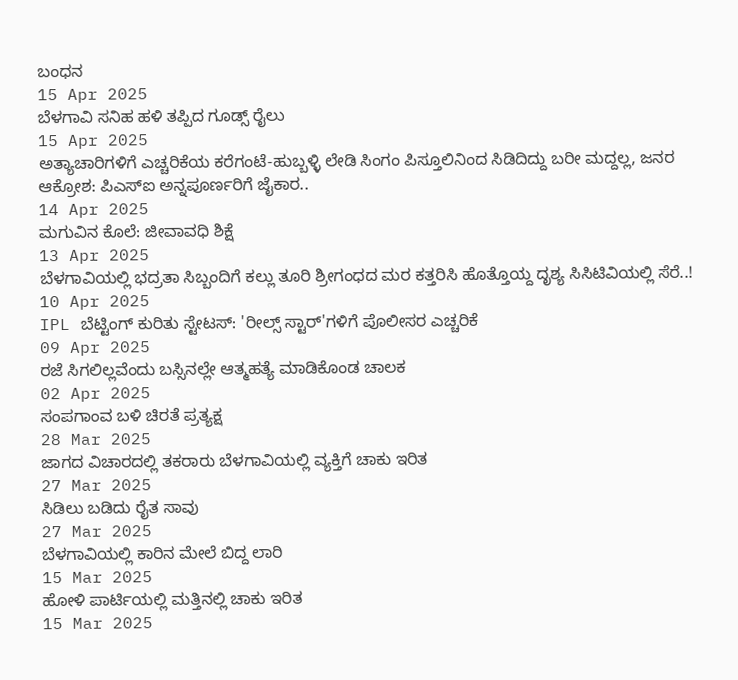ಬಂಧನ
15 Apr 2025
ಬೆಳಗಾವಿ ಸನಿಹ ಹಳಿ ತಪ್ಪಿದ ಗೂಡ್ಸ್ ರೈಲು
15 Apr 2025
ಅತ್ಯಾಚಾರಿಗಳಿಗೆ ಎಚ್ಚರಿಕೆಯ ಕರೆಗಂಟೆ-ಹುಬ್ಬಳ್ಳಿ ಲೇಡಿ ಸಿಂಗಂ ಪಿಸ್ತೂಲಿನಿಂದ ಸಿಡಿದಿದ್ದು ಬರೀ ಮದ್ದಲ್ಲ, ಜನರ ಆಕ್ರೋಶ: ಪಿಎಸ್ಐ ಅನ್ನಪೂರ್ಣರಿಗೆ ಜೈಕಾರ..
14 Apr 2025
ಮಗುವಿನ ಕೊಲೆ: ಜೀವಾವಧಿ ಶಿಕ್ಷೆ
13 Apr 2025
ಬೆಳಗಾವಿಯಲ್ಲಿ ಭದ್ರತಾ ಸಿಬ್ಬಂದಿಗೆ ಕಲ್ಲು ತೂರಿ ಶ್ರೀಗಂಧದ ಮರ ಕತ್ತರಿಸಿ ಹೊತ್ತೊಯ್ದ ದೃಶ್ಯ ಸಿಸಿಟಿವಿಯಲ್ಲಿ ಸೆರೆ..!
10 Apr 2025
IPL ಬೆಟ್ಟಿಂಗ್ ಕುರಿತು ಸ್ಟೇಟಸ್: 'ರೀಲ್ಸ್ ಸ್ಟಾರ್'ಗಳಿಗೆ ಪೊಲೀಸರ ಎಚ್ಚರಿಕೆ
09 Apr 2025
ರಜೆ ಸಿಗಲಿಲ್ಲವೆಂದು ಬಸ್ಸಿನಲ್ಲೇ ಆತ್ಮಹತ್ಯೆ ಮಾಡಿಕೊಂಡ ಚಾಲಕ
02 Apr 2025
ಸಂಪಗಾಂವ ಬಳಿ ಚಿರತೆ ಪ್ರತ್ಯಕ್ಷ
28 Mar 2025
ಜಾಗದ ವಿಚಾರದಲ್ಲಿ ತಕರಾರು ಬೆಳಗಾವಿಯಲ್ಲಿ ವ್ಯಕ್ತಿಗೆ ಚಾಕು ಇರಿತ
27 Mar 2025
ಸಿಡಿಲು ಬಡಿದು ರೈತ ಸಾವು
27 Mar 2025
ಬೆಳಗಾವಿಯಲ್ಲಿ ಕಾರಿನ ಮೇಲೆ ಬಿದ್ದ ಲಾರಿ
15 Mar 2025
ಹೋಳಿ ಪಾರ್ಟಿಯಲ್ಲಿ ಮತ್ತಿನಲ್ಲಿ ಚಾಕು ಇರಿತ
15 Mar 2025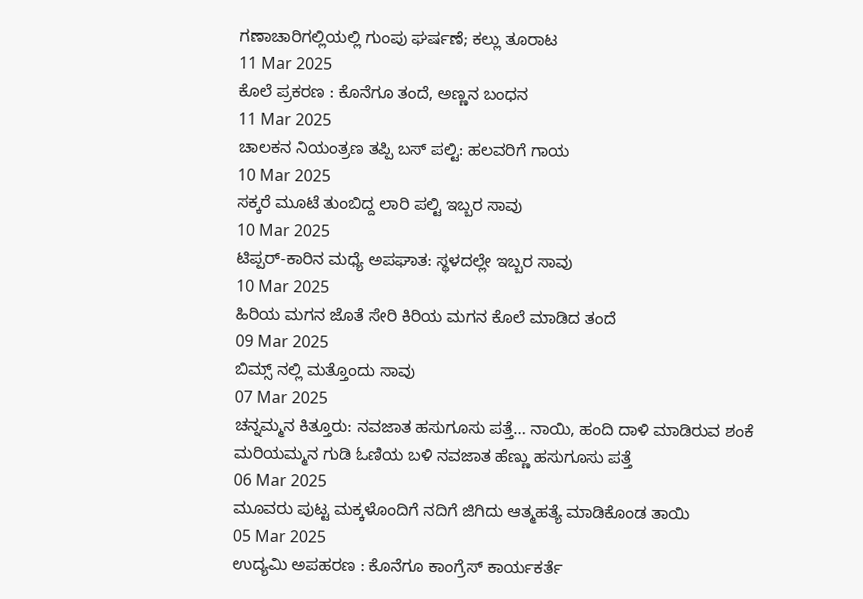ಗಣಾಚಾರಿಗಲ್ಲಿಯಲ್ಲಿ ಗುಂಪು ಘರ್ಷಣೆ; ಕಲ್ಲು ತೂರಾಟ
11 Mar 2025
ಕೊಲೆ ಪ್ರಕರಣ : ಕೊನೆಗೂ ತಂದೆ, ಅಣ್ಣನ ಬಂಧನ
11 Mar 2025
ಚಾಲಕನ ನಿಯಂತ್ರಣ ತಪ್ಪಿ ಬಸ್ ಪಲ್ಟಿ: ಹಲವರಿಗೆ ಗಾಯ
10 Mar 2025
ಸಕ್ಕರೆ ಮೂಟೆ ತುಂಬಿದ್ದ ಲಾರಿ ಪಲ್ಟಿ ಇಬ್ಬರ ಸಾವು
10 Mar 2025
ಟಿಪ್ಪರ್-ಕಾರಿನ ಮಧ್ಯೆ ಅಪಘಾತ: ಸ್ಥಳದಲ್ಲೇ ಇಬ್ಬರ ಸಾವು
10 Mar 2025
ಹಿರಿಯ ಮಗನ ಜೊತೆ ಸೇರಿ ಕಿರಿಯ ಮಗನ ಕೊಲೆ ಮಾಡಿದ ತಂದೆ
09 Mar 2025
ಬಿಮ್ಸ್ ನಲ್ಲಿ ಮತ್ತೊಂದು ಸಾವು
07 Mar 2025
ಚನ್ನಮ್ಮನ ಕಿತ್ತೂರು: ನವಜಾತ ಹಸುಗೂಸು ಪತ್ತೆ… ನಾಯಿ, ಹಂದಿ ದಾಳಿ ಮಾಡಿರುವ ಶಂಕೆ ಮರಿಯಮ್ಮನ ಗುಡಿ ಓಣಿಯ ಬಳಿ ನವಜಾತ ಹೆಣ್ಣು ಹಸುಗೂಸು ಪತ್ತೆ
06 Mar 2025
ಮೂವರು ಪುಟ್ಟ ಮಕ್ಕಳೊಂದಿಗೆ ನದಿಗೆ ಜಿಗಿದು ಆತ್ಮಹತ್ಯೆ ಮಾಡಿಕೊಂಡ ತಾಯಿ
05 Mar 2025
ಉದ್ಯಮಿ ಅಪಹರಣ : ಕೊನೆಗೂ ಕಾಂಗ್ರೆಸ್ ಕಾರ್ಯಕರ್ತೆ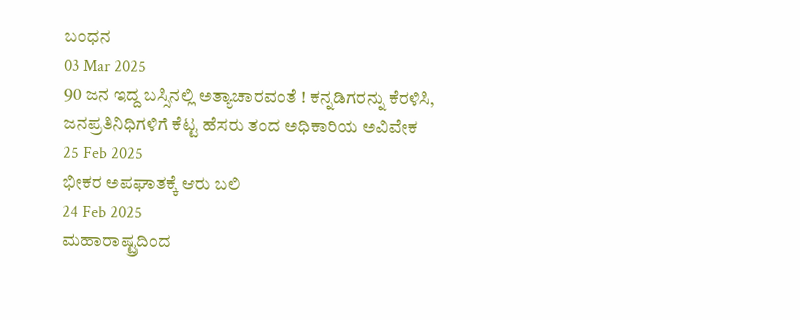ಬಂಧನ
03 Mar 2025
90 ಜನ ಇದ್ದ ಬಸ್ಸಿನಲ್ಲಿ ಅತ್ಯಾಚಾರವಂತೆ ! ಕನ್ನಡಿಗರನ್ನು ಕೆರಳಿಸಿ, ಜನಪ್ರತಿನಿಧಿಗಳಿಗೆ ಕೆಟ್ಟ ಹೆಸರು ತಂದ ಅಧಿಕಾರಿಯ ಅವಿವೇಕ
25 Feb 2025
ಭೀಕರ ಅಪಘಾತಕ್ಕೆ ಆರು ಬಲಿ
24 Feb 2025
ಮಹಾರಾಷ್ಟ್ರದಿಂದ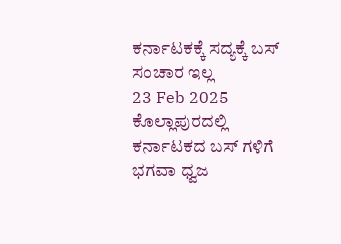ಕರ್ನಾಟಕಕ್ಕೆ ಸದ್ಯಕ್ಕೆ ಬಸ್ ಸಂಚಾರ ಇಲ್ಲ
23 Feb 2025
ಕೊಲ್ಲಾಪುರದಲ್ಲಿ ಕರ್ನಾಟಕದ ಬಸ್ ಗಳಿಗೆ ಭಗವಾ ಧ್ವಜ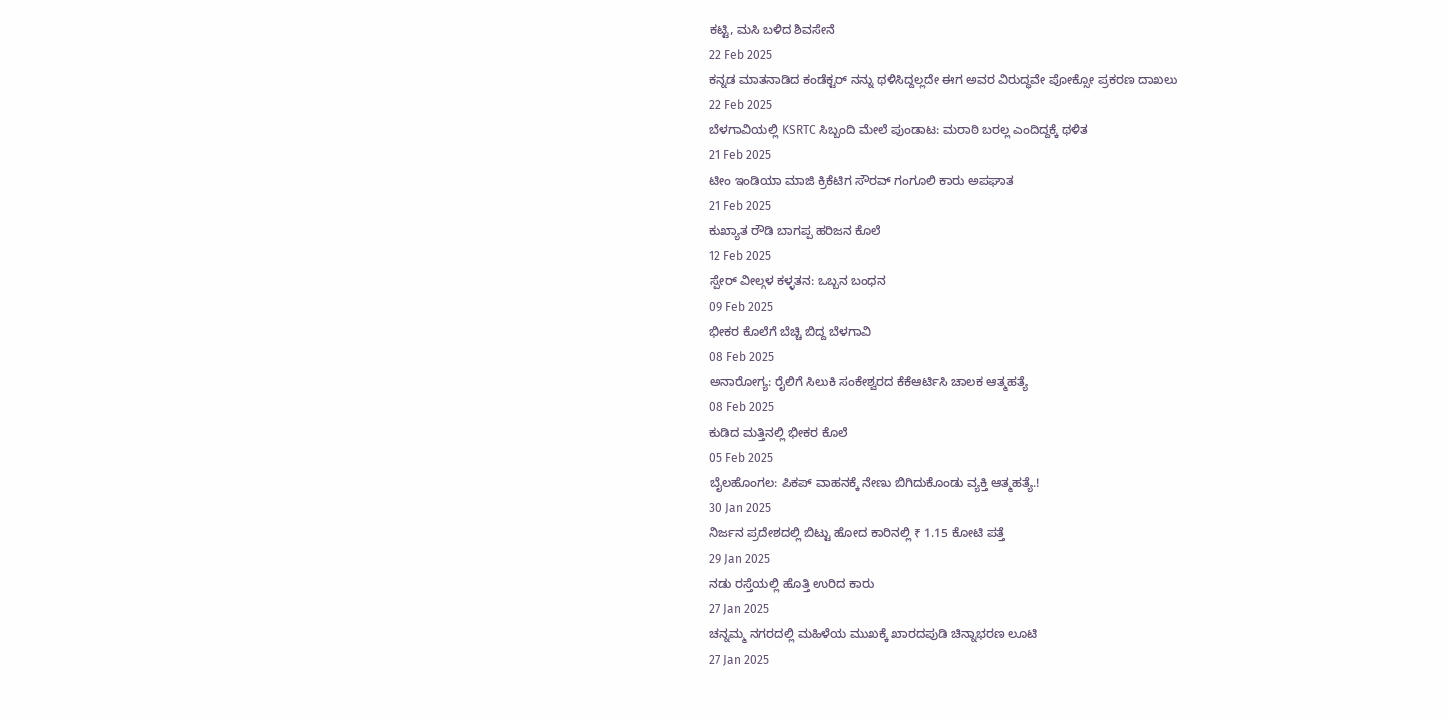ಕಟ್ಟಿ, ಮಸಿ ಬಳಿದ ಶಿವಸೇನೆ
22 Feb 2025
ಕನ್ನಡ ಮಾತನಾಡಿದ ಕಂಡೆಕ್ಟರ್ ನನ್ನು ಥಳಿಸಿದ್ದಲ್ಲದೇ ಈಗ ಅವರ ವಿರುದ್ಧವೇ ಪೋಕ್ಸೋ ಪ್ರಕರಣ ದಾಖಲು
22 Feb 2025
ಬೆಳಗಾವಿಯಲ್ಲಿ KSRTC ಸಿಬ್ಬಂದಿ ಮೇಲೆ ಪುಂಡಾಟ: ಮರಾಠಿ ಬರಲ್ಲ ಎಂದಿದ್ದಕ್ಕೆ ಥಳಿತ
21 Feb 2025
ಟೀಂ ಇಂಡಿಯಾ ಮಾಜಿ ಕ್ರಿಕೆಟಿಗ ಸೌರವ್ ಗಂಗೂಲಿ ಕಾರು ಅಪಘಾತ
21 Feb 2025
ಕುಖ್ಯಾತ ರೌಡಿ ಬಾಗಪ್ಪ ಹರಿಜನ ಕೊಲೆ
12 Feb 2025
ಸ್ಪೇರ್ ವೀಲ್ಗಳ ಕಳ್ಳತನ: ಒಬ್ಬನ ಬಂಧನ
09 Feb 2025
ಭೀಕರ ಕೊಲೆಗೆ ಬೆಚ್ಚಿ ಬಿದ್ದ ಬೆಳಗಾವಿ
08 Feb 2025
ಅನಾರೋಗ್ಯ: ರೈಲಿಗೆ ಸಿಲುಕಿ ಸಂಕೇಶ್ವರದ ಕೆಕೆಆರ್ಟಿಸಿ ಚಾಲಕ ಆತ್ಮಹತ್ಯೆ
08 Feb 2025
ಕುಡಿದ ಮತ್ತಿನಲ್ಲಿ ಭೀಕರ ಕೊಲೆ
05 Feb 2025
ಬೈಲಹೊಂಗಲ: ಪಿಕಪ್ ವಾಹನಕ್ಕೆ ನೇಣು ಬಿಗಿದುಕೊಂಡು ವ್ಯಕ್ತಿ ಆತ್ಮಹತ್ಯೆ.!
30 Jan 2025
ನಿರ್ಜನ ಪ್ರದೇಶದಲ್ಲಿ ಬಿಟ್ಟು ಹೋದ ಕಾರಿನಲ್ಲಿ ₹ 1.15 ಕೋಟಿ ಪತ್ತೆ
29 Jan 2025
ನಡು ರಸ್ತೆಯಲ್ಲಿ ಹೊತ್ತಿ ಉರಿದ ಕಾರು
27 Jan 2025
ಚನ್ನಮ್ಮ ನಗರದಲ್ಲಿ ಮಹಿಳೆಯ ಮುಖಕ್ಕೆ ಖಾರದಪುಡಿ ಚಿನ್ನಾಭರಣ ಲೂಟಿ
27 Jan 2025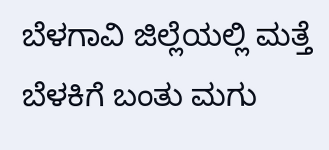ಬೆಳಗಾವಿ ಜಿಲ್ಲೆಯಲ್ಲಿ ಮತ್ತೆ ಬೆಳಕಿಗೆ ಬಂತು ಮಗು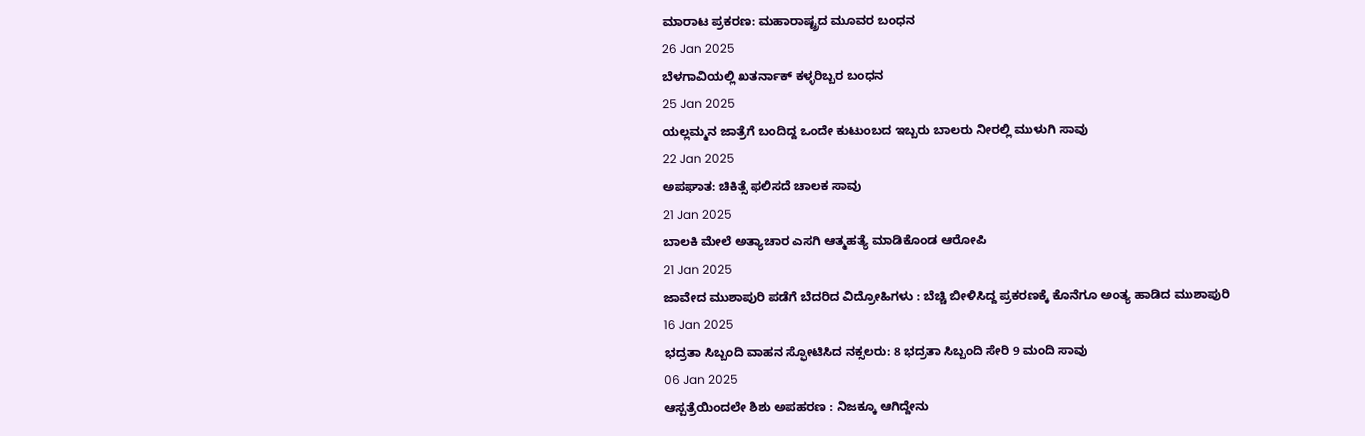ಮಾರಾಟ ಪ್ರಕರಣ: ಮಹಾರಾಷ್ಟ್ರದ ಮೂವರ ಬಂಧನ
26 Jan 2025
ಬೆಳಗಾವಿಯಲ್ಲಿ ಖತರ್ನಾಕ್ ಕಳ್ಳರಿಬ್ಬರ ಬಂಧನ
25 Jan 2025
ಯಲ್ಲಮ್ಮನ ಜಾತ್ರೆಗೆ ಬಂದಿದ್ದ ಒಂದೇ ಕುಟುಂಬದ ಇಬ್ಬರು ಬಾಲರು ನೀರಲ್ಲಿ ಮುಳುಗಿ ಸಾವು
22 Jan 2025
ಅಪಘಾತ: ಚಿಕಿತ್ಸೆ ಫಲಿಸದೆ ಚಾಲಕ ಸಾವು
21 Jan 2025
ಬಾಲಕಿ ಮೇಲೆ ಅತ್ಯಾಚಾರ ಎಸಗಿ ಆತ್ಮಹತ್ಯೆ ಮಾಡಿಕೊಂಡ ಆರೋಪಿ
21 Jan 2025
ಜಾವೇದ ಮುಶಾಪುರಿ ಪಡೆಗೆ ಬೆದರಿದ ವಿದ್ರೋಹಿಗಳು : ಬೆಚ್ಚಿ ಬೀಳಿಸಿದ್ದ ಪ್ರಕರಣಕ್ಕೆ ಕೊನೆಗೂ ಅಂತ್ಯ ಹಾಡಿದ ಮುಶಾಪುರಿ
16 Jan 2025
ಭದ್ರತಾ ಸಿಬ್ಬಂದಿ ವಾಹನ ಸ್ಫೋಟಿಸಿದ ನಕ್ಸಲರು: 8 ಭದ್ರತಾ ಸಿಬ್ಬಂದಿ ಸೇರಿ 9 ಮಂದಿ ಸಾವು
06 Jan 2025
ಆಸ್ಪತ್ರೆಯಿಂದಲೇ ಶಿಶು ಅಪಹರಣ : ನಿಜಕ್ಕೂ ಆಗಿದ್ದೇನು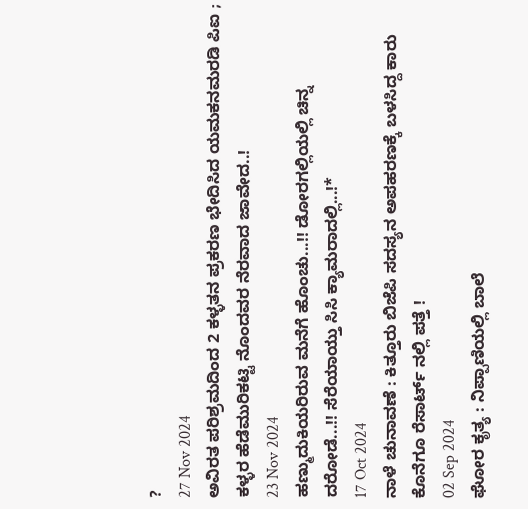?
27 Nov 2024
ಅವಿರತ ಪರಿಶ್ರಮದಿಂದ 2 ಕಳ್ಳತನ ಪ್ರಕರಣ ಭೇದಿಸಿದ ಯಮಕನಮರಡಿ ಪಿಐ ; ಕಳ್ಳರ ಹೆಡೆಮುರಿಕಟ್ಟಿ ನೊಂದವರ ನೆರವಾದ ಜಾವೇದ..!
23 Nov 2024
ಹಣ್ಮುದುಕಿಯರಿರುವ ಮನೆಗೆ ಹೊಂಚು...!! ಡೋರಗಲ್ಲಿಯಲ್ಲಿ ಚಿನ್ನ ದರೋಡೆ...!! ಸೆರೆಯಾಯ್ತು ಸಿಸಿ ಕ್ಯಾಮರಾದಲ್ಲಿ...!*
17 Oct 2024
ನಾಳೆ ಚುನಾವಣೆ : ಕಿತ್ತೂರು ಬಿಜೆಪಿ ಸದಸ್ಯನ ಅಪಹರಣಕ್ಕೆ ಬಳಸಿದ್ದ ಕಾರು ಕೊನೆಗೂ ರೆಸಾರ್ಟ್ ನಲ್ಲಿ ಪತ್ತೆ !
02 Sep 2024
ಘೋರ ಕೃತ್ಯ : ನಿಪ್ಪಾಣಿಯಲ್ಲಿ ಬಾಲೆ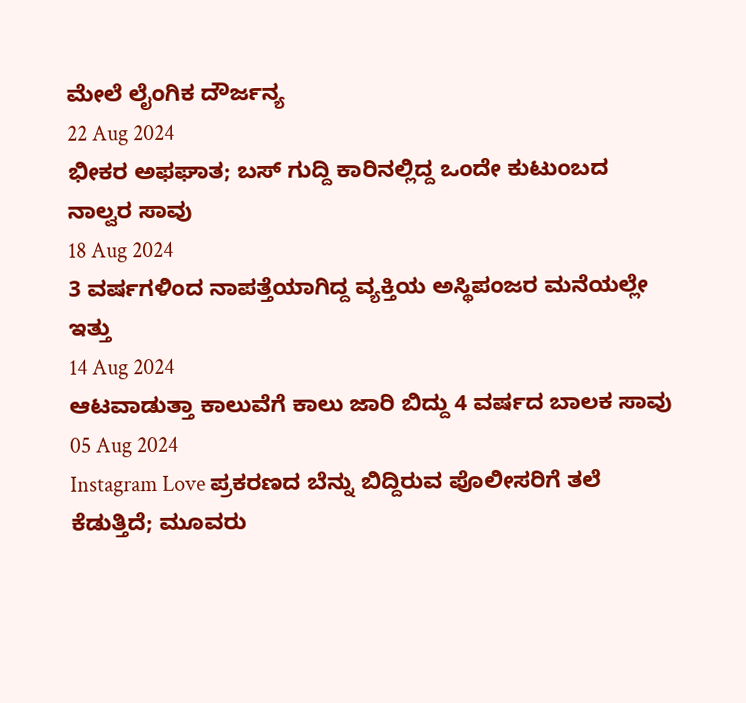ಮೇಲೆ ಲೈಂಗಿಕ ದೌರ್ಜನ್ಯ
22 Aug 2024
ಭೀಕರ ಅಫಘಾತ; ಬಸ್ ಗುದ್ದಿ ಕಾರಿನಲ್ಲಿದ್ದ ಒಂದೇ ಕುಟುಂಬದ ನಾಲ್ವರ ಸಾವು
18 Aug 2024
3 ವರ್ಷಗಳಿಂದ ನಾಪತ್ತೆಯಾಗಿದ್ದ ವ್ಯಕ್ತಿಯ ಅಸ್ಥಿಪಂಜರ ಮನೆಯಲ್ಲೇ ಇತ್ತು
14 Aug 2024
ಆಟವಾಡುತ್ತಾ ಕಾಲುವೆಗೆ ಕಾಲು ಜಾರಿ ಬಿದ್ದು 4 ವರ್ಷದ ಬಾಲಕ ಸಾವು
05 Aug 2024
Instagram Love ಪ್ರಕರಣದ ಬೆನ್ನು ಬಿದ್ದಿರುವ ಪೊಲೀಸರಿಗೆ ತಲೆ ಕೆಡುತ್ತಿದೆ; ಮೂವರು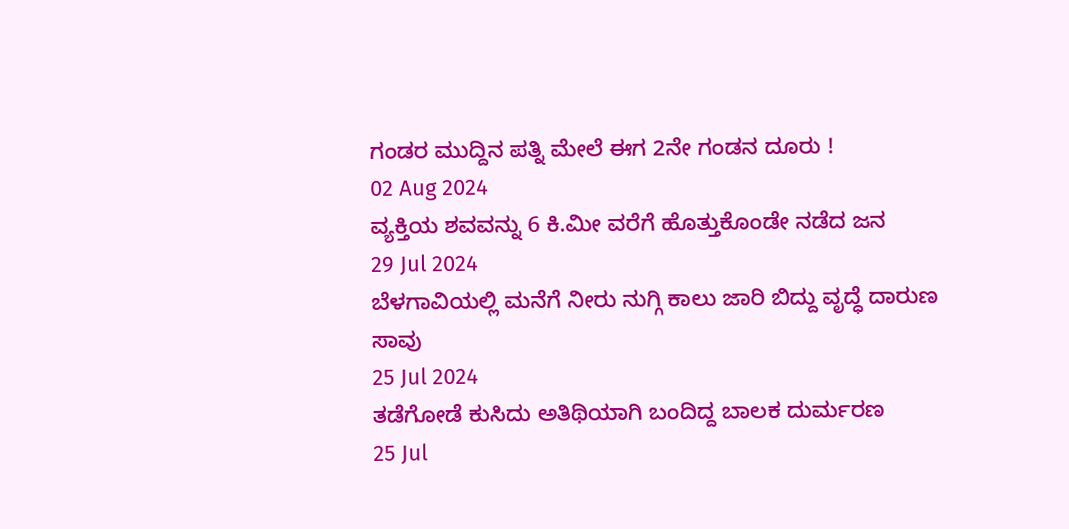ಗಂಡರ ಮುದ್ದಿನ ಪತ್ನಿ ಮೇಲೆ ಈಗ 2ನೇ ಗಂಡನ ದೂರು !
02 Aug 2024
ವ್ಯಕ್ತಿಯ ಶವವನ್ನು 6 ಕಿ.ಮೀ ವರೆಗೆ ಹೊತ್ತುಕೊಂಡೇ ನಡೆದ ಜನ
29 Jul 2024
ಬೆಳಗಾವಿಯಲ್ಲಿ ಮನೆಗೆ ನೀರು ನುಗ್ಗಿ ಕಾಲು ಜಾರಿ ಬಿದ್ದು ವೃದ್ಧೆ ದಾರುಣ ಸಾವು
25 Jul 2024
ತಡೆಗೋಡೆ ಕುಸಿದು ಅತಿಥಿಯಾಗಿ ಬಂದಿದ್ದ ಬಾಲಕ ದುರ್ಮರಣ
25 Jul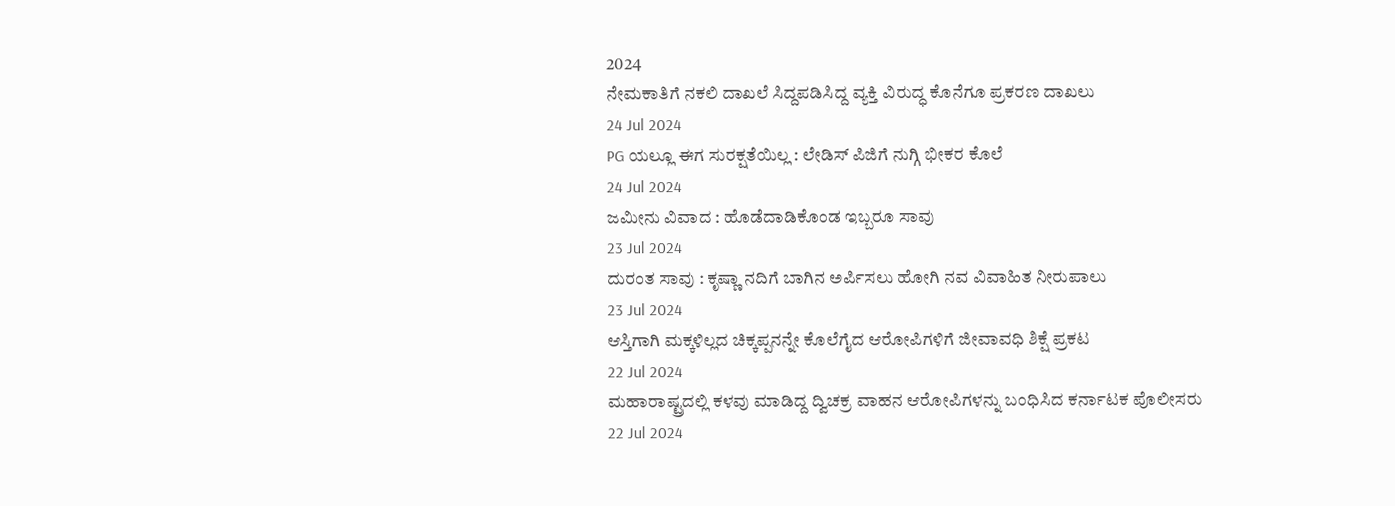2024
ನೇಮಕಾತಿಗೆ ನಕಲಿ ದಾಖಲೆ ಸಿದ್ದಪಡಿಸಿದ್ದ ವ್ಯಕ್ತಿ ವಿರುದ್ಧ ಕೊನೆಗೂ ಪ್ರಕರಣ ದಾಖಲು
24 Jul 2024
PG ಯಲ್ಲೂ ಈಗ ಸುರಕ್ಷತೆಯಿಲ್ಲ : ಲೇಡಿಸ್ ಪಿಜಿಗೆ ನುಗ್ಗಿ ಭೀಕರ ಕೊಲೆ
24 Jul 2024
ಜಮೀನು ವಿವಾದ : ಹೊಡೆದಾಡಿಕೊಂಡ ಇಬ್ಬರೂ ಸಾವು
23 Jul 2024
ದುರಂತ ಸಾವು : ಕೃಷ್ಣಾ ನದಿಗೆ ಬಾಗಿನ ಅರ್ಪಿಸಲು ಹೋಗಿ ನವ ವಿವಾಹಿತ ನೀರುಪಾಲು
23 Jul 2024
ಆಸ್ತಿಗಾಗಿ ಮಕ್ಕಳಿಲ್ಲದ ಚಿಕ್ಕಪ್ಪನನ್ನೇ ಕೊಲೆಗೈದ ಆರೋಪಿಗಳಿಗೆ ಜೀವಾವಧಿ ಶಿಕ್ಷೆ ಪ್ರಕಟ
22 Jul 2024
ಮಹಾರಾಷ್ಟ್ರದಲ್ಲಿ ಕಳವು ಮಾಡಿದ್ದ ದ್ವಿಚಕ್ರ ವಾಹನ ಆರೋಪಿಗಳನ್ನು ಬಂಧಿಸಿದ ಕರ್ನಾಟಕ ಪೊಲೀಸರು
22 Jul 2024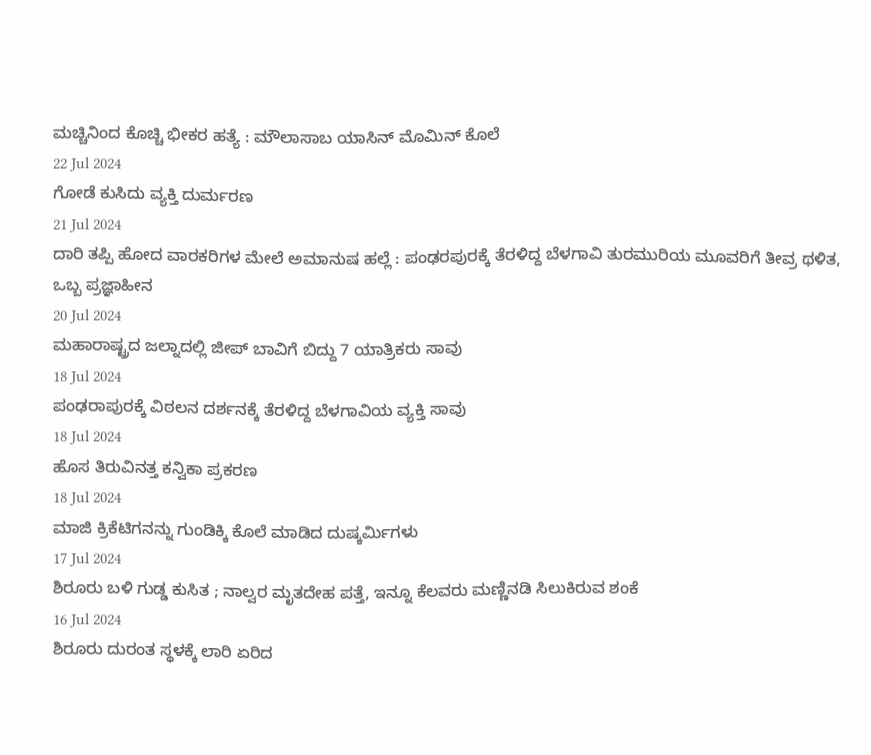ಮಚ್ಚಿನಿಂದ ಕೊಚ್ಚಿ ಭೀಕರ ಹತ್ಯೆ : ಮೌಲಾಸಾಬ ಯಾಸಿನ್ ಮೊಮಿನ್ ಕೊಲೆ
22 Jul 2024
ಗೋಡೆ ಕುಸಿದು ವ್ಯಕ್ತಿ ದುರ್ಮರಣ
21 Jul 2024
ದಾರಿ ತಪ್ಪಿ ಹೋದ ವಾರಕರಿಗಳ ಮೇಲೆ ಅಮಾನುಷ ಹಲ್ಲೆ : ಪಂಢರಪುರಕ್ಕೆ ತೆರಳಿದ್ದ ಬೆಳಗಾವಿ ತುರಮುರಿಯ ಮೂವರಿಗೆ ತೀವ್ರ ಥಳಿತ, ಒಬ್ಬ ಪ್ರಜ್ಞಾಹೀನ
20 Jul 2024
ಮಹಾರಾಷ್ಟ್ರದ ಜಲ್ನಾದಲ್ಲಿ ಜೀಪ್ ಬಾವಿಗೆ ಬಿದ್ದು 7 ಯಾತ್ರಿಕರು ಸಾವು
18 Jul 2024
ಪಂಢರಾಪುರಕ್ಕೆ ವಿಠಲನ ದರ್ಶನಕ್ಕೆ ತೆರಳಿದ್ದ ಬೆಳಗಾವಿಯ ವ್ಯಕ್ತಿ ಸಾವು
18 Jul 2024
ಹೊಸ ತಿರುವಿನತ್ತ ಕನ್ವಿಕಾ ಪ್ರಕರಣ
18 Jul 2024
ಮಾಜಿ ಕ್ರಿಕೆಟಿಗನನ್ನು ಗುಂಡಿಕ್ಕಿ ಕೊಲೆ ಮಾಡಿದ ದುಷ್ಕರ್ಮಿಗಳು
17 Jul 2024
ಶಿರೂರು ಬಳಿ ಗುಡ್ಡ ಕುಸಿತ ; ನಾಲ್ವರ ಮೃತದೇಹ ಪತ್ತೆ, ಇನ್ನೂ ಕೆಲವರು ಮಣ್ಣಿನಡಿ ಸಿಲುಕಿರುವ ಶಂಕೆ
16 Jul 2024
ಶಿರೂರು ದುರಂತ ಸ್ಥಳಕ್ಕೆ ಲಾರಿ ಏರಿದ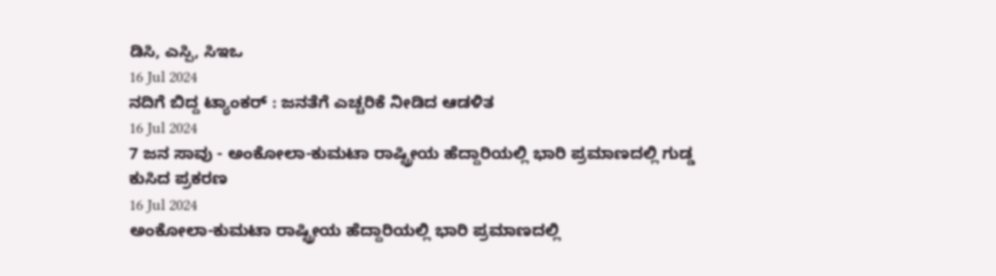ಡಿಸಿ, ಎಸ್ಪಿ, ಸಿಇಒ
16 Jul 2024
ನದಿಗೆ ಬಿದ್ದ ಟ್ಯಾಂಕರ್ : ಜನತೆಗೆ ಎಚ್ಚರಿಕೆ ನೀಡಿದ ಆಡಳಿತ
16 Jul 2024
7 ಜನ ಸಾವು - ಅಂಕೋಲಾ-ಕುಮಟಾ ರಾಷ್ಟ್ರೀಯ ಹೆದ್ದಾರಿಯಲ್ಲಿ ಭಾರಿ ಪ್ರಮಾಣದಲ್ಲಿ ಗುಡ್ಡ ಕುಸಿದ ಪ್ರಕರಣ
16 Jul 2024
ಅಂಕೋಲಾ-ಕುಮಟಾ ರಾಷ್ಟ್ರೀಯ ಹೆದ್ದಾರಿಯಲ್ಲಿ ಭಾರಿ ಪ್ರಮಾಣದಲ್ಲಿ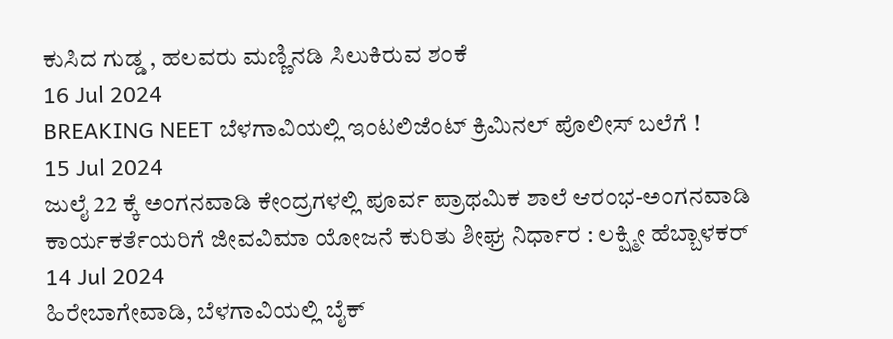ಕುಸಿದ ಗುಡ್ಡ , ಹಲವರು ಮಣ್ಣಿನಡಿ ಸಿಲುಕಿರುವ ಶಂಕೆ
16 Jul 2024
BREAKING NEET ಬೆಳಗಾವಿಯಲ್ಲಿ ಇಂಟಲಿಜೆಂಟ್ ಕ್ರಿಮಿನಲ್ ಪೊಲೀಸ್ ಬಲೆಗೆ !
15 Jul 2024
ಜುಲೈ 22 ಕ್ಕೆ ಅಂಗನವಾಡಿ ಕೇಂದ್ರಗಳಲ್ಲಿ ಪೂರ್ವ ಪ್ರಾಥಮಿಕ ಶಾಲೆ ಆರಂಭ-ಅಂಗನವಾಡಿ ಕಾರ್ಯಕರ್ತೆಯರಿಗೆ ಜೀವವಿಮಾ ಯೋಜನೆ ಕುರಿತು ಶೀಘ್ರ ನಿರ್ಧಾರ : ಲಕ್ಷ್ಮೀ ಹೆಬ್ಬಾಳಕರ್
14 Jul 2024
ಹಿರೇಬಾಗೇವಾಡಿ, ಬೆಳಗಾವಿಯಲ್ಲಿ ಬೈಕ್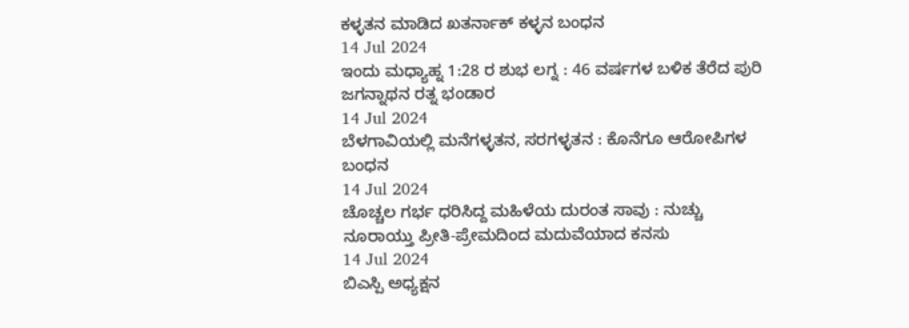ಕಳ್ಳತನ ಮಾಡಿದ ಖತರ್ನಾಕ್ ಕಳ್ಳನ ಬಂಧನ
14 Jul 2024
ಇಂದು ಮಧ್ಯಾಹ್ನ 1:28 ರ ಶುಭ ಲಗ್ನ : 46 ವರ್ಷಗಳ ಬಳಿಕ ತೆರೆದ ಪುರಿ ಜಗನ್ನಾಥನ ರತ್ನ ಭಂಡಾರ
14 Jul 2024
ಬೆಳಗಾವಿಯಲ್ಲಿ ಮನೆಗಳ್ಳತನ, ಸರಗಳ್ಳತನ : ಕೊನೆಗೂ ಆರೋಪಿಗಳ ಬಂಧನ
14 Jul 2024
ಚೊಚ್ಚಲ ಗರ್ಭ ಧರಿಸಿದ್ದ ಮಹಿಳೆಯ ದುರಂತ ಸಾವು : ನುಚ್ಚು ನೂರಾಯ್ತು ಪ್ರೀತಿ-ಪ್ರೇಮದಿಂದ ಮದುವೆಯಾದ ಕನಸು
14 Jul 2024
ಬಿಎಸ್ಪಿ ಅಧ್ಯಕ್ಷನ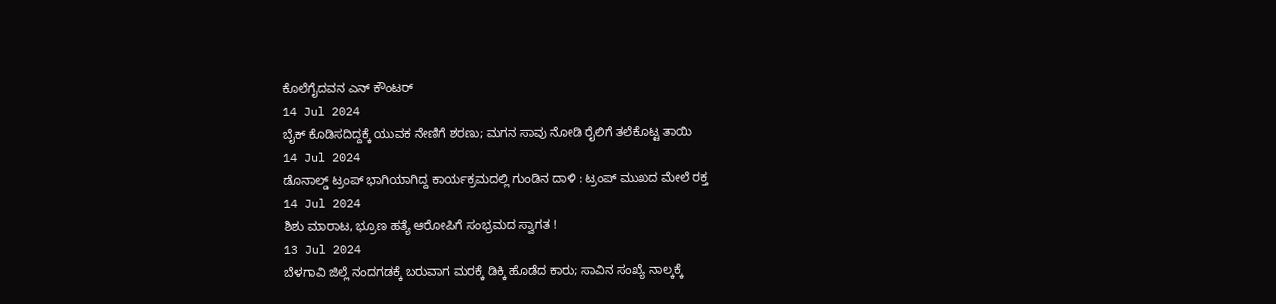ಕೊಲೆಗೈದವನ ಎನ್ ಕೌಂಟರ್
14 Jul 2024
ಬೈಕ್ ಕೊಡಿಸದಿದ್ದಕ್ಕೆ ಯುವಕ ನೇಣಿಗೆ ಶರಣು; ಮಗನ ಸಾವು ನೋಡಿ ರೈಲಿಗೆ ತಲೆಕೊಟ್ಟ ತಾಯಿ
14 Jul 2024
ಡೊನಾಲ್ಡ್ ಟ್ರಂಪ್ ಭಾಗಿಯಾಗಿದ್ದ ಕಾರ್ಯಕ್ರಮದಲ್ಲಿ ಗುಂಡಿನ ದಾಳಿ : ಟ್ರಂಪ್ ಮುಖದ ಮೇಲೆ ರಕ್ತ
14 Jul 2024
ಶಿಶು ಮಾರಾಟ, ಭ್ರೂಣ ಹತ್ಯೆ ಆರೋಪಿಗೆ ಸಂಭ್ರಮದ ಸ್ವಾಗತ !
13 Jul 2024
ಬೆಳಗಾವಿ ಜಿಲ್ಲೆ ನಂದಗಡಕ್ಕೆ ಬರುವಾಗ ಮರಕ್ಕೆ ಡಿಕ್ಕಿ ಹೊಡೆದ ಕಾರು; ಸಾವಿನ ಸಂಖ್ಯೆ ನಾಲ್ಕಕ್ಕೆ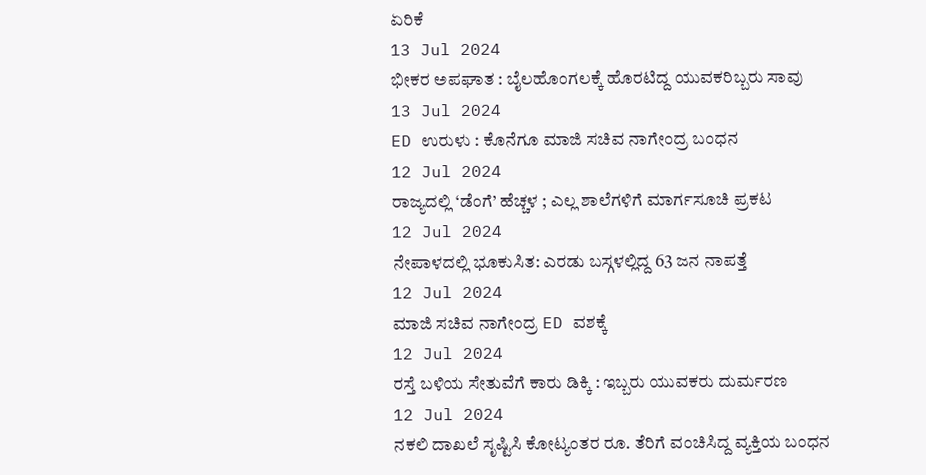ಏರಿಕೆ
13 Jul 2024
ಭೀಕರ ಅಪಘಾತ : ಬೈಲಹೊಂಗಲಕ್ಕೆ ಹೊರಟಿದ್ದ ಯುವಕರಿಬ್ಬರು ಸಾವು
13 Jul 2024
ED ಉರುಳು : ಕೊನೆಗೂ ಮಾಜಿ ಸಚಿವ ನಾಗೇಂದ್ರ ಬಂಧನ
12 Jul 2024
ರಾಜ್ಯದಲ್ಲಿ ‘ಡೆಂಗೆ’ ಹೆಚ್ಚಳ ; ಎಲ್ಲ ಶಾಲೆಗಳಿಗೆ ಮಾರ್ಗಸೂಚಿ ಪ್ರಕಟ
12 Jul 2024
ನೇಪಾಳದಲ್ಲಿ ಭೂಕುಸಿತ: ಎರಡು ಬಸ್ಗಳಲ್ಲಿದ್ದ 63 ಜನ ನಾಪತ್ತೆ
12 Jul 2024
ಮಾಜಿ ಸಚಿವ ನಾಗೇಂದ್ರ ED ವಶಕ್ಕೆ
12 Jul 2024
ರಸ್ತೆ ಬಳಿಯ ಸೇತುವೆಗೆ ಕಾರು ಡಿಕ್ಕಿ : ಇಬ್ಬರು ಯುವಕರು ದುರ್ಮರಣ
12 Jul 2024
ನಕಲಿ ದಾಖಲೆ ಸೃಷ್ಟಿಸಿ ಕೋಟ್ಯಂತರ ರೂ. ತೆರಿಗೆ ವಂಚಿಸಿದ್ದ ವ್ಯಕ್ತಿಯ ಬಂಧನ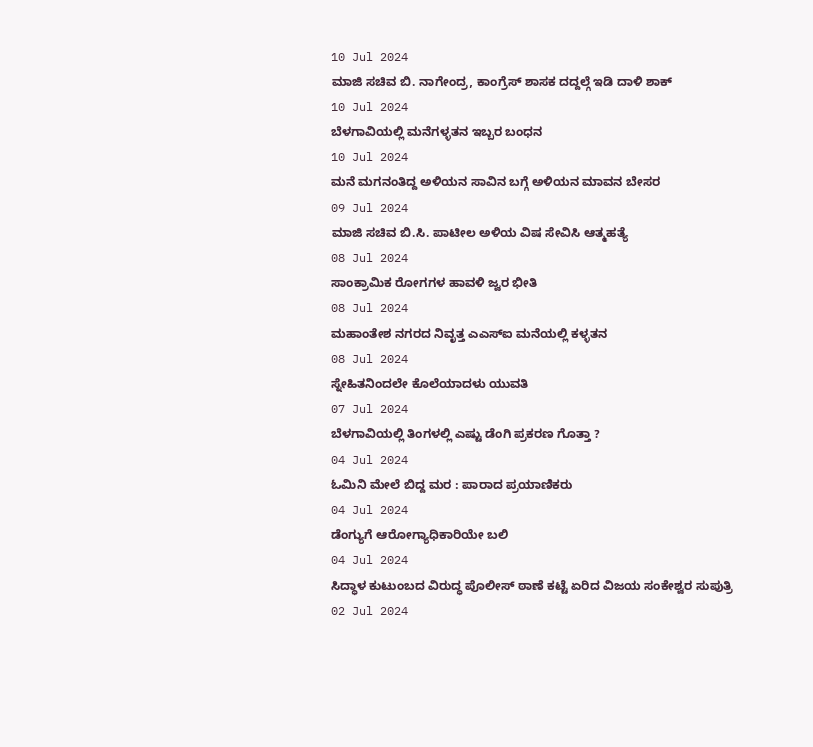10 Jul 2024
ಮಾಜಿ ಸಚಿವ ಬಿ. ನಾಗೇಂದ್ರ, ಕಾಂಗ್ರೆಸ್ ಶಾಸಕ ದದ್ದಲ್ಗೆ ಇಡಿ ದಾಳಿ ಶಾಕ್
10 Jul 2024
ಬೆಳಗಾವಿಯಲ್ಲಿ ಮನೆಗಳ್ಳತನ ಇಬ್ಬರ ಬಂಧನ
10 Jul 2024
ಮನೆ ಮಗನಂತಿದ್ದ ಅಳಿಯನ ಸಾವಿನ ಬಗ್ಗೆ ಅಳಿಯನ ಮಾವನ ಬೇಸರ
09 Jul 2024
ಮಾಜಿ ಸಚಿವ ಬಿ.ಸಿ. ಪಾಟೀಲ ಅಳಿಯ ವಿಷ ಸೇವಿಸಿ ಆತ್ಮಹತ್ಯೆ
08 Jul 2024
ಸಾಂಕ್ರಾಮಿಕ ರೋಗಗಳ ಹಾವಳಿ ಜ್ವರ ಭೀತಿ
08 Jul 2024
ಮಹಾಂತೇಶ ನಗರದ ನಿವೃತ್ತ ಎಎಸ್ಐ ಮನೆಯಲ್ಲಿ ಕಳ್ಳತನ
08 Jul 2024
ಸ್ನೇಹಿತನಿಂದಲೇ ಕೊಲೆಯಾದಳು ಯುವತಿ
07 Jul 2024
ಬೆಳಗಾವಿಯಲ್ಲಿ ತಿಂಗಳಲ್ಲಿ ಎಷ್ಟು ಡೆಂಗಿ ಪ್ರಕರಣ ಗೊತ್ತಾ ?
04 Jul 2024
ಓಮಿನಿ ಮೇಲೆ ಬಿದ್ದ ಮರ : ಪಾರಾದ ಪ್ರಯಾಣಿಕರು
04 Jul 2024
ಡೆಂಗ್ಯುಗೆ ಆರೋಗ್ಯಾಧಿಕಾರಿಯೇ ಬಲಿ
04 Jul 2024
ಸಿದ್ಧಾಳ ಕುಟುಂಬದ ವಿರುದ್ಧ ಪೊಲೀಸ್ ಠಾಣೆ ಕಟ್ಟೆ ಏರಿದ ವಿಜಯ ಸಂಕೇಶ್ವರ ಸುಪುತ್ರಿ
02 Jul 2024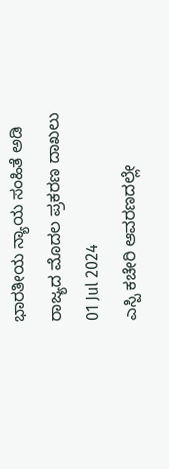ಭಾರತೀಯ ನ್ಯಾಯ ಸಂಹಿತೆ ಅಡಿ ರಾಜ್ಯದ ಮೊದಲ ಪ್ರಕರಣ ದಾಖಲು
01 Jul 2024
ಎಸ್ಪಿ ಕಚೇರಿ ಆವರಣದಲ್ಲೇ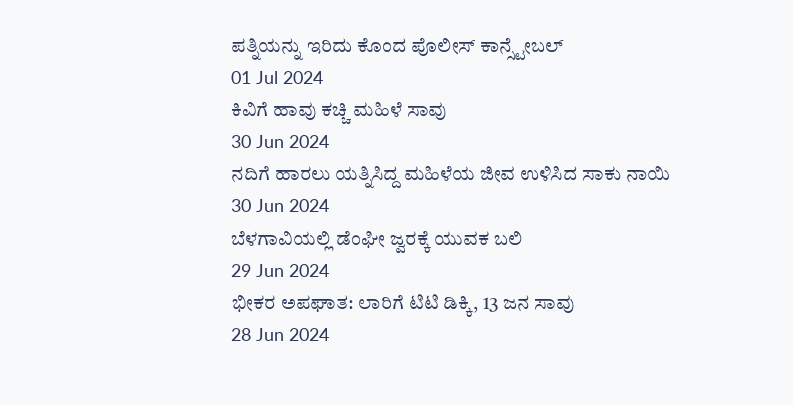ಪತ್ನಿಯನ್ನು ಇರಿದು ಕೊಂದ ಪೊಲೀಸ್ ಕಾನ್ಸ್ಟೇಬಲ್
01 Jul 2024
ಕಿವಿಗೆ ಹಾವು ಕಚ್ಚಿ ಮಹಿಳೆ ಸಾವು
30 Jun 2024
ನದಿಗೆ ಹಾರಲು ಯತ್ನಿಸಿದ್ದ ಮಹಿಳೆಯ ಜೀವ ಉಳಿಸಿದ ಸಾಕು ನಾಯಿ
30 Jun 2024
ಬೆಳಗಾವಿಯಲ್ಲಿ ಡೆಂಘೀ ಜ್ವರಕ್ಕೆ ಯುವಕ ಬಲಿ
29 Jun 2024
ಭೀಕರ ಅಪಘಾತ: ಲಾರಿಗೆ ಟಿಟಿ ಡಿಕ್ಕಿ, 13 ಜನ ಸಾವು
28 Jun 2024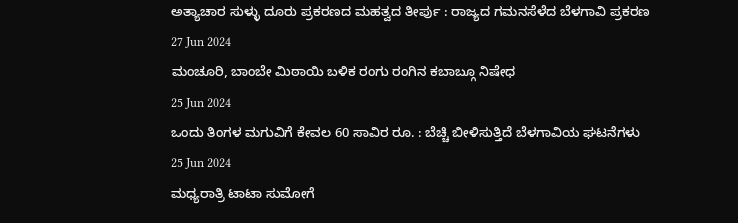ಅತ್ಯಾಚಾರ ಸುಳ್ಳು ದೂರು ಪ್ರಕರಣದ ಮಹತ್ವದ ತೀರ್ಪು : ರಾಜ್ಯದ ಗಮನಸೆಳೆದ ಬೆಳಗಾವಿ ಪ್ರಕರಣ
27 Jun 2024
ಮಂಚೂರಿ, ಬಾಂಬೇ ಮಿಠಾಯಿ ಬಳಿಕ ರಂಗು ರಂಗಿನ ಕಬಾಬ್ಗೂ ನಿಷೇಧ
25 Jun 2024
ಒಂದು ತಿಂಗಳ ಮಗುವಿಗೆ ಕೇವಲ 60 ಸಾವಿರ ರೂ. : ಬೆಚ್ಚಿ ಬೀಳಿಸುತ್ತಿದೆ ಬೆಳಗಾವಿಯ ಘಟನೆಗಳು
25 Jun 2024
ಮಧ್ಯರಾತ್ರಿ ಟಾಟಾ ಸುಮೋಗೆ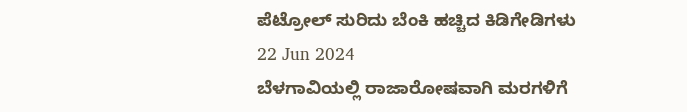ಪೆಟ್ರೋಲ್ ಸುರಿದು ಬೆಂಕಿ ಹಚ್ಚಿದ ಕಿಡಿಗೇಡಿಗಳು
22 Jun 2024
ಬೆಳಗಾವಿಯಲ್ಲಿ ರಾಜಾರೋಷವಾಗಿ ಮರಗಳಿಗೆ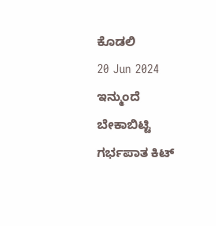ಕೊಡಲಿ
20 Jun 2024
ಇನ್ಮುಂದೆ ಬೇಕಾಬಿಟ್ಟಿ ಗರ್ಭಪಾತ ಕಿಟ್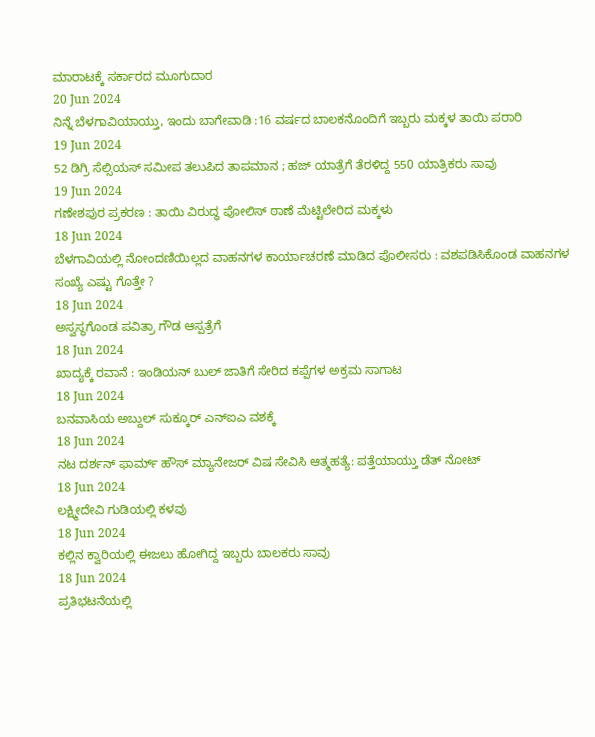ಮಾರಾಟಕ್ಕೆ ಸರ್ಕಾರದ ಮೂಗುದಾರ
20 Jun 2024
ನಿನ್ನೆ ಬೆಳಗಾವಿಯಾಯ್ತು, ಇಂದು ಬಾಗೇವಾಡಿ :16 ವರ್ಷದ ಬಾಲಕನೊಂದಿಗೆ ಇಬ್ಬರು ಮಕ್ಕಳ ತಾಯಿ ಪರಾರಿ
19 Jun 2024
52 ಡಿಗ್ರಿ ಸೆಲ್ಸಿಯಸ್ ಸಮೀಪ ತಲುಪಿದ ತಾಪಮಾನ ; ಹಜ್ ಯಾತ್ರೆಗೆ ತೆರಳಿದ್ದ 550 ಯಾತ್ರಿಕರು ಸಾವು
19 Jun 2024
ಗಣೇಶಪುರ ಪ್ರಕರಣ : ತಾಯಿ ವಿರುದ್ಧ ಪೋಲಿಸ್ ಠಾಣೆ ಮೆಟ್ಟಿಲೇರಿದ ಮಕ್ಕಳು
18 Jun 2024
ಬೆಳಗಾವಿಯಲ್ಲಿ ನೋಂದಣಿಯಿಲ್ಲದ ವಾಹನಗಳ ಕಾರ್ಯಾಚರಣೆ ಮಾಡಿದ ಪೊಲೀಸರು : ವಶಪಡಿಸಿಕೊಂಡ ವಾಹನಗಳ ಸಂಖ್ಯೆ ಎಷ್ಟು ಗೊತ್ತೇ ?
18 Jun 2024
ಅಸ್ವಸ್ಥಗೊಂಡ ಪವಿತ್ರಾ ಗೌಡ ಆಸ್ಪತ್ರೆಗೆ
18 Jun 2024
ಖಾದ್ಯಕ್ಕೆ ರವಾನೆ : ಇಂಡಿಯನ್ ಬುಲ್ ಜಾತಿಗೆ ಸೇರಿದ ಕಪ್ಪೆಗಳ ಅಕ್ರಮ ಸಾಗಾಟ
18 Jun 2024
ಬನವಾಸಿಯ ಅಬ್ದುಲ್ ಸುಕ್ಕೂರ್ ಎನ್ಐಎ ವಶಕ್ಕೆ
18 Jun 2024
ನಟ ದರ್ಶನ್ ಫಾರ್ಮ್ ಹೌಸ್ ಮ್ಯಾನೇಜರ್ ವಿಷ ಸೇವಿಸಿ ಆತ್ಮಹತ್ಯೆ: ಪತ್ತೆಯಾಯ್ತು ಡೆತ್ ನೋಟ್
18 Jun 2024
ಲಕ್ಷ್ಮೀದೇವಿ ಗುಡಿಯಲ್ಲಿ ಕಳವು
18 Jun 2024
ಕಲ್ಲಿನ ಕ್ವಾರಿಯಲ್ಲಿ ಈಜಲು ಹೋಗಿದ್ದ ಇಬ್ಬರು ಬಾಲಕರು ಸಾವು
18 Jun 2024
ಪ್ರತಿಭಟನೆಯಲ್ಲಿ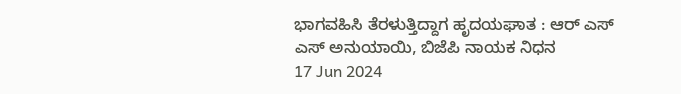ಭಾಗವಹಿಸಿ ತೆರಳುತ್ತಿದ್ದಾಗ ಹೃದಯಘಾತ : ಆರ್ ಎಸ್ ಎಸ್ ಅನುಯಾಯಿ, ಬಿಜೆಪಿ ನಾಯಕ ನಿಧನ
17 Jun 2024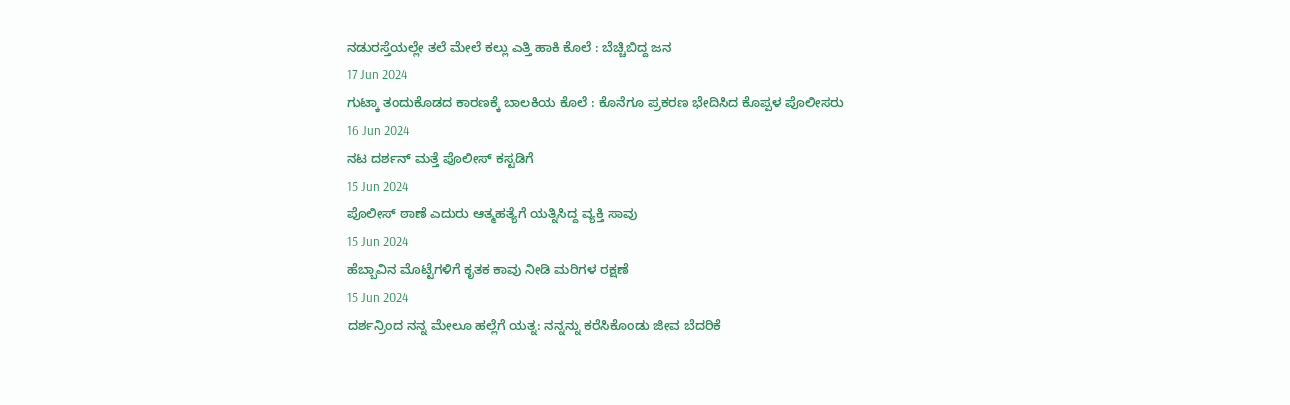ನಡುರಸ್ತೆಯಲ್ಲೇ ತಲೆ ಮೇಲೆ ಕಲ್ಲು ಎತ್ತಿ ಹಾಕಿ ಕೊಲೆ : ಬೆಚ್ಚಿಬಿದ್ದ ಜನ
17 Jun 2024
ಗುಟ್ಕಾ ತಂದುಕೊಡದ ಕಾರಣಕ್ಕೆ ಬಾಲಕಿಯ ಕೊಲೆ : ಕೊನೆಗೂ ಪ್ರಕರಣ ಭೇದಿಸಿದ ಕೊಪ್ಪಳ ಪೊಲೀಸರು
16 Jun 2024
ನಟ ದರ್ಶನ್ ಮತ್ತೆ ಪೊಲೀಸ್ ಕಸ್ಟಡಿಗೆ
15 Jun 2024
ಪೊಲೀಸ್ ಠಾಣೆ ಎದುರು ಆತ್ಮಹತ್ಯೆಗೆ ಯತ್ನಿಸಿದ್ದ ವ್ಯಕ್ತಿ ಸಾವು
15 Jun 2024
ಹೆಬ್ಬಾವಿನ ಮೊಟ್ಟೆಗಳಿಗೆ ಕೃತಕ ಕಾವು ನೀಡಿ ಮರಿಗಳ ರಕ್ಷಣೆ
15 Jun 2024
ದರ್ಶನ್ರಿಂದ ನನ್ನ ಮೇಲೂ ಹಲ್ಲೆಗೆ ಯತ್ನ: ನನ್ನನ್ನು ಕರೆಸಿಕೊಂಡು ಜೀವ ಬೆದರಿಕೆ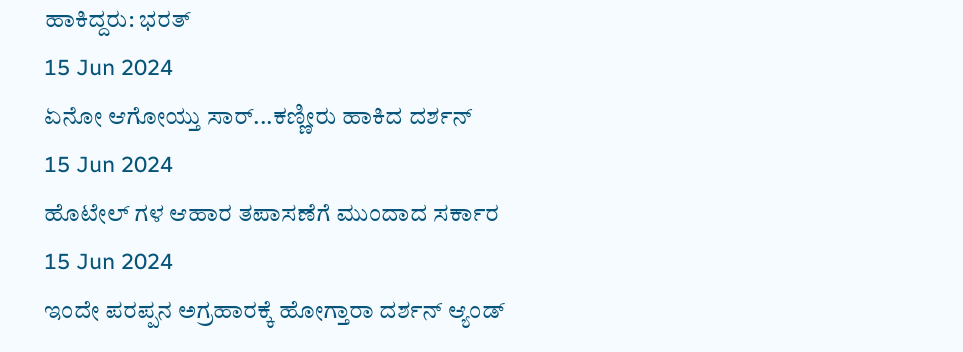ಹಾಕಿದ್ದರು: ಭರತ್
15 Jun 2024
ಏನೋ ಆಗೋಯ್ತು ಸಾರ್...ಕಣ್ಣೀರು ಹಾಕಿದ ದರ್ಶನ್
15 Jun 2024
ಹೊಟೇಲ್ ಗಳ ಆಹಾರ ತಪಾಸಣೆಗೆ ಮುಂದಾದ ಸರ್ಕಾರ
15 Jun 2024
ಇಂದೇ ಪರಪ್ಪನ ಅಗ್ರಹಾರಕ್ಕೆ ಹೋಗ್ತಾರಾ ದರ್ಶನ್ ಆ್ಯಂಡ್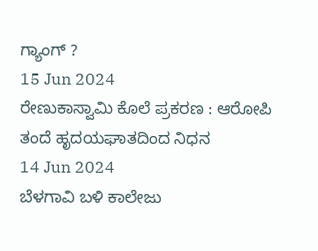ಗ್ಯಾಂಗ್ ?
15 Jun 2024
ರೇಣುಕಾಸ್ವಾಮಿ ಕೊಲೆ ಪ್ರಕರಣ : ಆರೋಪಿ ತಂದೆ ಹೃದಯಘಾತದಿಂದ ನಿಧನ
14 Jun 2024
ಬೆಳಗಾವಿ ಬಳಿ ಕಾಲೇಜು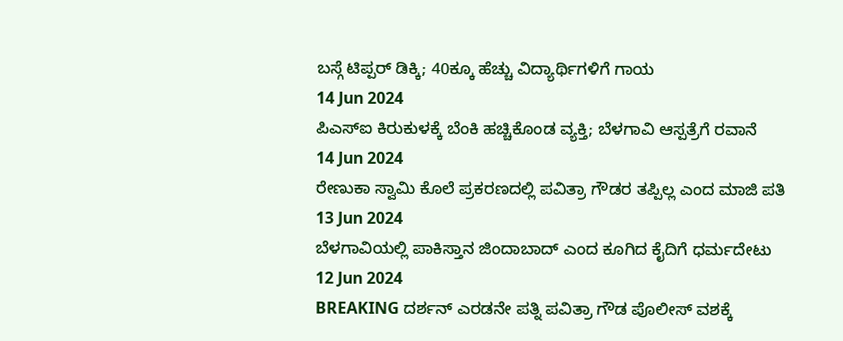ಬಸ್ಗೆ ಟಿಪ್ಪರ್ ಡಿಕ್ಕಿ; 40ಕ್ಕೂ ಹೆಚ್ಚು ವಿದ್ಯಾರ್ಥಿಗಳಿಗೆ ಗಾಯ
14 Jun 2024
ಪಿಎಸ್ಐ ಕಿರುಕುಳಕ್ಕೆ ಬೆಂಕಿ ಹಚ್ಚಿಕೊಂಡ ವ್ಯಕ್ತಿ; ಬೆಳಗಾವಿ ಆಸ್ಪತ್ರೆಗೆ ರವಾನೆ
14 Jun 2024
ರೇಣುಕಾ ಸ್ವಾಮಿ ಕೊಲೆ ಪ್ರಕರಣದಲ್ಲಿ ಪವಿತ್ರಾ ಗೌಡರ ತಪ್ಪಿಲ್ಲ ಎಂದ ಮಾಜಿ ಪತಿ
13 Jun 2024
ಬೆಳಗಾವಿಯಲ್ಲಿ ಪಾಕಿಸ್ತಾನ ಜಿಂದಾಬಾದ್ ಎಂದ ಕೂಗಿದ ಕೈದಿಗೆ ಧರ್ಮದೇಟು
12 Jun 2024
BREAKING ದರ್ಶನ್ ಎರಡನೇ ಪತ್ನಿ ಪವಿತ್ರಾ ಗೌಡ ಪೊಲೀಸ್ ವಶಕ್ಕೆ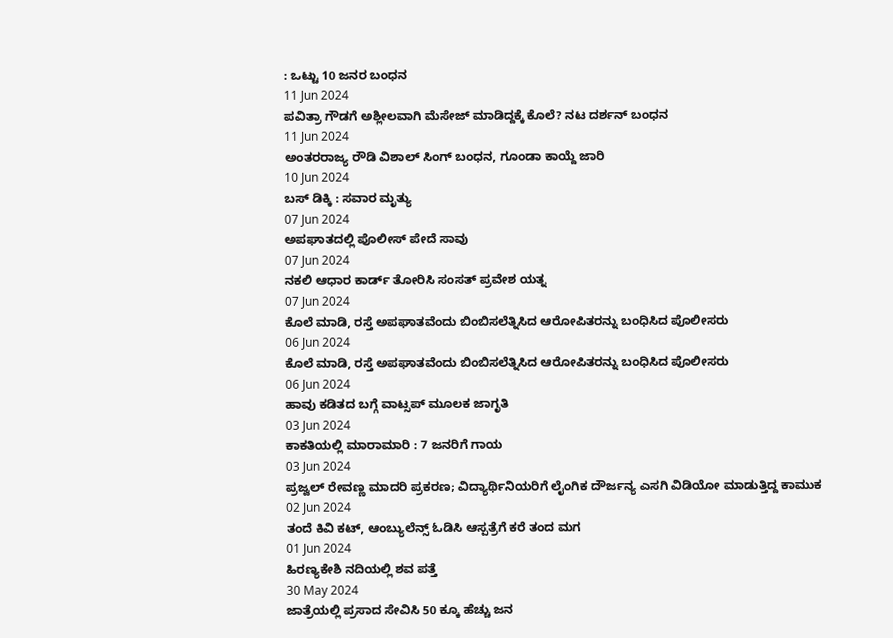: ಒಟ್ಟು 10 ಜನರ ಬಂಧನ
11 Jun 2024
ಪವಿತ್ರಾ ಗೌಡಗೆ ಅಶ್ಲೀಲವಾಗಿ ಮೆಸೇಜ್ ಮಾಡಿದ್ದಕ್ಕೆ ಕೊಲೆ? ನಟ ದರ್ಶನ್ ಬಂಧನ
11 Jun 2024
ಅಂತರರಾಜ್ಯ ರೌಡಿ ವಿಶಾಲ್ ಸಿಂಗ್ ಬಂಧನ, ಗೂಂಡಾ ಕಾಯ್ದೆ ಜಾರಿ
10 Jun 2024
ಬಸ್ ಡಿಕ್ಕಿ : ಸವಾರ ಮೃತ್ಯು
07 Jun 2024
ಅಪಘಾತದಲ್ಲಿ ಪೊಲೀಸ್ ಪೇದೆ ಸಾವು
07 Jun 2024
ನಕಲಿ ಆಧಾರ ಕಾರ್ಡ್ ತೋರಿಸಿ ಸಂಸತ್ ಪ್ರವೇಶ ಯತ್ನ
07 Jun 2024
ಕೊಲೆ ಮಾಡಿ, ರಸ್ತೆ ಅಪಘಾತವೆಂದು ಬಿಂಬಿಸಲೆತ್ನಿಸಿದ ಆರೋಪಿತರನ್ನು ಬಂಧಿಸಿದ ಪೊಲೀಸರು
06 Jun 2024
ಕೊಲೆ ಮಾಡಿ, ರಸ್ತೆ ಅಪಘಾತವೆಂದು ಬಿಂಬಿಸಲೆತ್ನಿಸಿದ ಆರೋಪಿತರನ್ನು ಬಂಧಿಸಿದ ಪೊಲೀಸರು
06 Jun 2024
ಹಾವು ಕಡಿತದ ಬಗ್ಗೆ ವಾಟ್ಸಪ್ ಮೂಲಕ ಜಾಗೃತಿ
03 Jun 2024
ಕಾಕತಿಯಲ್ಲಿ ಮಾರಾಮಾರಿ : 7 ಜನರಿಗೆ ಗಾಯ
03 Jun 2024
ಪ್ರಜ್ವಲ್ ರೇವಣ್ಣ ಮಾದರಿ ಪ್ರಕರಣ; ವಿದ್ಯಾರ್ಥಿನಿಯರಿಗೆ ಲೈಂಗಿಕ ದೌರ್ಜನ್ಯ ಎಸಗಿ ವಿಡಿಯೋ ಮಾಡುತ್ತಿದ್ದ ಕಾಮುಕ
02 Jun 2024
ತಂದೆ ಕಿವಿ ಕಟ್, ಆಂಬ್ಯುಲೆನ್ಸ್ ಓಡಿಸಿ ಆಸ್ಪತ್ರೆಗೆ ಕರೆ ತಂದ ಮಗ
01 Jun 2024
ಹಿರಣ್ಯಕೇಶಿ ನದಿಯಲ್ಲಿ ಶವ ಪತ್ತೆ
30 May 2024
ಜಾತ್ರೆಯಲ್ಲಿ ಪ್ರಸಾದ ಸೇವಿಸಿ 50 ಕ್ಕೂ ಹೆಚ್ಚು ಜನ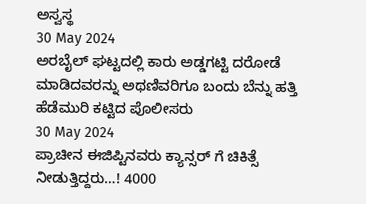ಅಸ್ವಸ್ಥ
30 May 2024
ಅರಬೈಲ್ ಘಟ್ಟದಲ್ಲಿ ಕಾರು ಅಡ್ಡಗಟ್ಟಿ ದರೋಡೆ ಮಾಡಿದವರನ್ನು ಅಥಣಿವರಿಗೂ ಬಂದು ಬೆನ್ನು ಹತ್ತಿ ಹೆಡೆಮುರಿ ಕಟ್ಟಿದ ಪೊಲೀಸರು
30 May 2024
ಪ್ರಾಚೀನ ಈಜಿಪ್ಟಿನವರು ಕ್ಯಾನ್ಸರ್ ಗೆ ಚಿಕಿತ್ಸೆ ನೀಡುತ್ತಿದ್ದರು…! 4000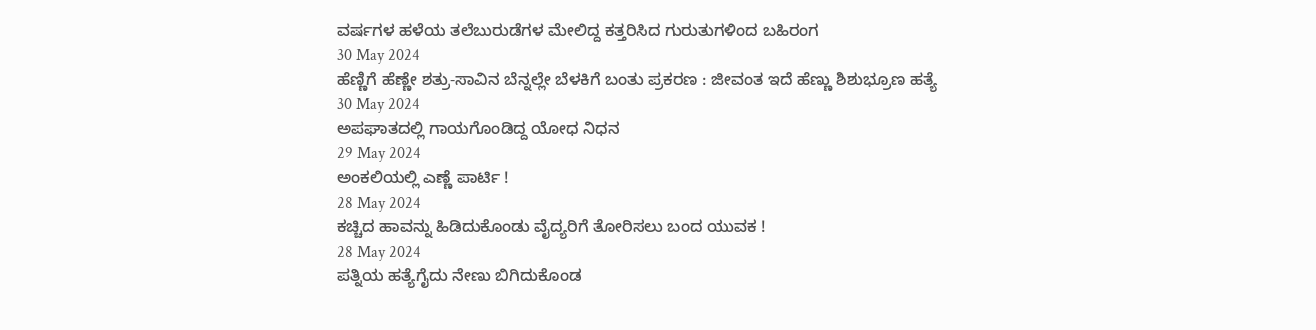ವರ್ಷಗಳ ಹಳೆಯ ತಲೆಬುರುಡೆಗಳ ಮೇಲಿದ್ದ ಕತ್ತರಿಸಿದ ಗುರುತುಗಳಿಂದ ಬಹಿರಂಗ
30 May 2024
ಹೆಣ್ಣಿಗೆ ಹೆಣ್ಣೇ ಶತ್ರು-ಸಾವಿನ ಬೆನ್ನಲ್ಲೇ ಬೆಳಕಿಗೆ ಬಂತು ಪ್ರಕರಣ : ಜೀವಂತ ಇದೆ ಹೆಣ್ಣು ಶಿಶುಭ್ರೂಣ ಹತ್ಯೆ
30 May 2024
ಅಪಘಾತದಲ್ಲಿ ಗಾಯಗೊಂಡಿದ್ದ ಯೋಧ ನಿಧನ
29 May 2024
ಅಂಕಲಿಯಲ್ಲಿ ಎಣ್ಣೆ ಪಾರ್ಟಿ !
28 May 2024
ಕಚ್ಚಿದ ಹಾವನ್ನು ಹಿಡಿದುಕೊಂಡು ವೈದ್ಯರಿಗೆ ತೋರಿಸಲು ಬಂದ ಯುವಕ !
28 May 2024
ಪತ್ನಿಯ ಹತ್ಯೆಗೈದು ನೇಣು ಬಿಗಿದುಕೊಂಡ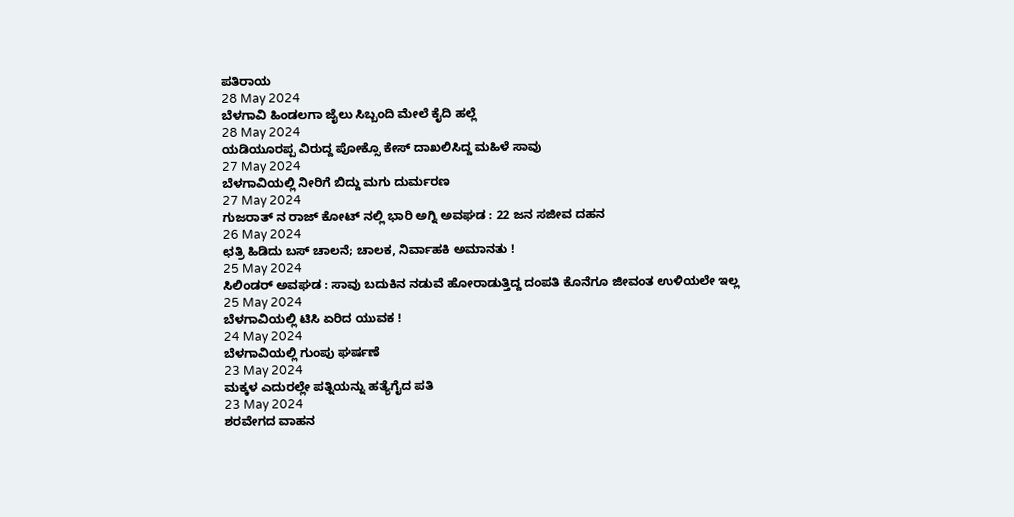ಪತಿರಾಯ
28 May 2024
ಬೆಳಗಾವಿ ಹಿಂಡಲಗಾ ಜೈಲು ಸಿಬ್ಬಂದಿ ಮೇಲೆ ಕೈದಿ ಹಲ್ಲೆ
28 May 2024
ಯಡಿಯೂರಪ್ಪ ವಿರುದ್ದ ಪೋಕ್ಸೊ ಕೇಸ್ ದಾಖಲಿಸಿದ್ದ ಮಹಿಳೆ ಸಾವು
27 May 2024
ಬೆಳಗಾವಿಯಲ್ಲಿ ನೀರಿಗೆ ಬಿದ್ದು ಮಗು ದುರ್ಮರಣ
27 May 2024
ಗುಜರಾತ್ ನ ರಾಜ್ ಕೋಟ್ ನಲ್ಲಿ ಭಾರಿ ಅಗ್ನಿ ಅವಘಡ : 22 ಜನ ಸಜೀವ ದಹನ
26 May 2024
ಛತ್ರಿ ಹಿಡಿದು ಬಸ್ ಚಾಲನೆ; ಚಾಲಕ, ನಿರ್ವಾಹಕಿ ಅಮಾನತು !
25 May 2024
ಸಿಲಿಂಡರ್ ಅವಘಡ : ಸಾವು ಬದುಕಿನ ನಡುವೆ ಹೋರಾಡುತ್ತಿದ್ದ ದಂಪತಿ ಕೊನೆಗೂ ಜೀವಂತ ಉಳಿಯಲೇ ಇಲ್ಲ
25 May 2024
ಬೆಳಗಾವಿಯಲ್ಲಿ ಟಿಸಿ ಏರಿದ ಯುವಕ !
24 May 2024
ಬೆಳಗಾವಿಯಲ್ಲಿ ಗುಂಪು ಘರ್ಷಣೆ
23 May 2024
ಮಕ್ಕಳ ಎದುರಲ್ಲೇ ಪತ್ನಿಯನ್ನು ಹತ್ಯೆಗೈದ ಪತಿ
23 May 2024
ಶರವೇಗದ ವಾಹನ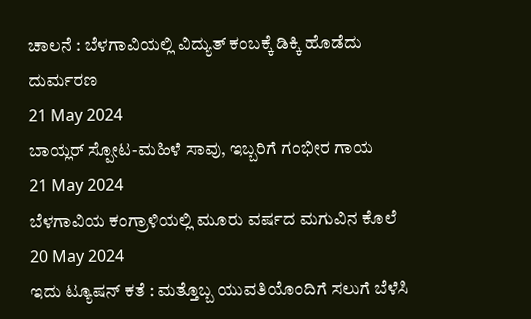ಚಾಲನೆ : ಬೆಳಗಾವಿಯಲ್ಲಿ ವಿದ್ಯುತ್ ಕಂಬಕ್ಕೆ ಡಿಕ್ಕಿ ಹೊಡೆದು ದುರ್ಮರಣ
21 May 2024
ಬಾಯ್ಲರ್ ಸ್ಪೋಟ-ಮಹಿಳೆ ಸಾವು, ಇಬ್ಬರಿಗೆ ಗಂಭೀರ ಗಾಯ
21 May 2024
ಬೆಳಗಾವಿಯ ಕಂಗ್ರಾಳಿಯಲ್ಲಿ ಮೂರು ವರ್ಷದ ಮಗುವಿನ ಕೊಲೆ
20 May 2024
ಇದು ಟ್ಯೂಷನ್ ಕತೆ : ಮತ್ತೊಬ್ಬ ಯುವತಿಯೊಂದಿಗೆ ಸಲುಗೆ ಬೆಳೆಸಿ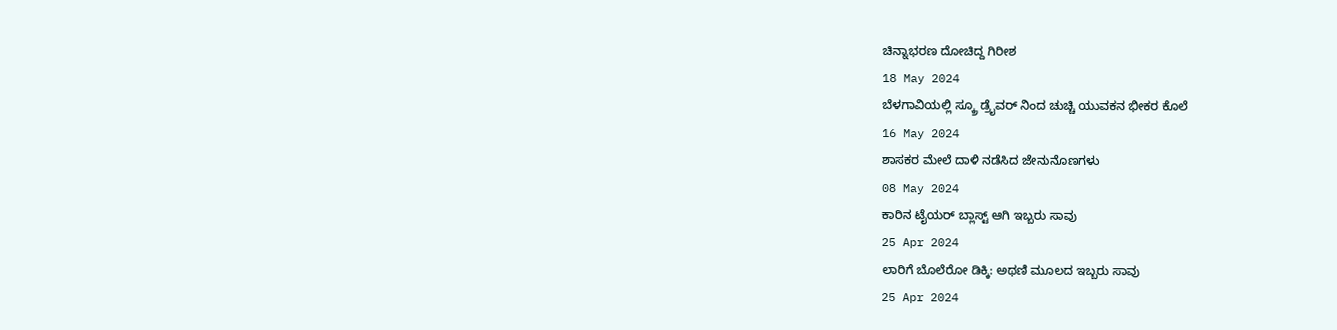ಚಿನ್ನಾಭರಣ ದೋಚಿದ್ದ ಗಿರೀಶ
18 May 2024
ಬೆಳಗಾವಿಯಲ್ಲಿ ಸ್ಕ್ರೂ ಡ್ರೈವರ್ ನಿಂದ ಚುಚ್ಚಿ ಯುವಕನ ಭೀಕರ ಕೊಲೆ
16 May 2024
ಶಾಸಕರ ಮೇಲೆ ದಾಳಿ ನಡೆಸಿದ ಜೇನುನೊಣಗಳು
08 May 2024
ಕಾರಿನ ಟೈಯರ್ ಬ್ಲಾಸ್ಟ್ ಆಗಿ ಇಬ್ಬರು ಸಾವು
25 Apr 2024
ಲಾರಿಗೆ ಬೊಲೆರೋ ಡಿಕ್ಕಿ: ಅಥಣಿ ಮೂಲದ ಇಬ್ಬರು ಸಾವು
25 Apr 2024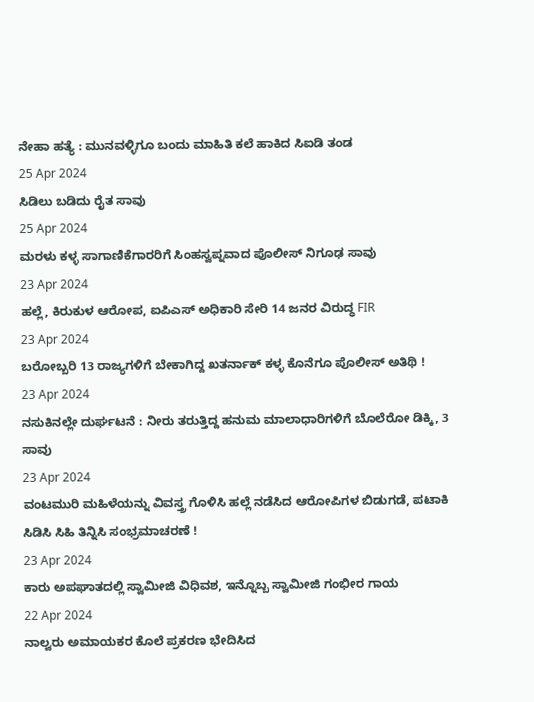ನೇಹಾ ಹತ್ಯೆ : ಮುನವಳ್ಳಿಗೂ ಬಂದು ಮಾಹಿತಿ ಕಲೆ ಹಾಕಿದ ಸಿಐಡಿ ತಂಡ
25 Apr 2024
ಸಿಡಿಲು ಬಡಿದು ರೈತ ಸಾವು
25 Apr 2024
ಮರಳು ಕಳ್ಳ ಸಾಗಾಣಿಕೆಗಾರರಿಗೆ ಸಿಂಹಸ್ವಪ್ನವಾದ ಪೊಲೀಸ್ ನಿಗೂಢ ಸಾವು
23 Apr 2024
ಹಲ್ಲೆ, ಕಿರುಕುಳ ಆರೋಪ, ಐಪಿಎಸ್ ಅಧಿಕಾರಿ ಸೇರಿ 14 ಜನರ ವಿರುದ್ಧ FIR
23 Apr 2024
ಬರೋಬ್ಬರಿ 13 ರಾಜ್ಯಗಳಿಗೆ ಬೇಕಾಗಿದ್ದ ಖತರ್ನಾಕ್ ಕಳ್ಳ ಕೊನೆಗೂ ಪೊಲೀಸ್ ಅತಿಥಿ !
23 Apr 2024
ನಸುಕಿನಲ್ಲೇ ದುರ್ಘಟನೆ : ನೀರು ತರುತ್ತಿದ್ದ ಹನುಮ ಮಾಲಾಧಾರಿಗಳಿಗೆ ಬೊಲೆರೋ ಡಿಕ್ಕಿ, 3 ಸಾವು
23 Apr 2024
ವಂಟಮುರಿ ಮಹಿಳೆಯನ್ನು ವಿವಸ್ತ್ರ ಗೊಳಿಸಿ ಹಲ್ಲೆ ನಡೆಸಿದ ಆರೋಪಿಗಳ ಬಿಡುಗಡೆ, ಪಟಾಕಿ ಸಿಡಿಸಿ ಸಿಹಿ ತಿನ್ನಿಸಿ ಸಂಭ್ರಮಾಚರಣೆ !
23 Apr 2024
ಕಾರು ಅಪಘಾತದಲ್ಲಿ ಸ್ವಾಮೀಜಿ ವಿಧಿವಶ, ಇನ್ನೊಬ್ಬ ಸ್ವಾಮೀಜಿ ಗಂಭೀರ ಗಾಯ
22 Apr 2024
ನಾಲ್ವರು ಅಮಾಯಕರ ಕೊಲೆ ಪ್ರಕರಣ ಭೇದಿಸಿದ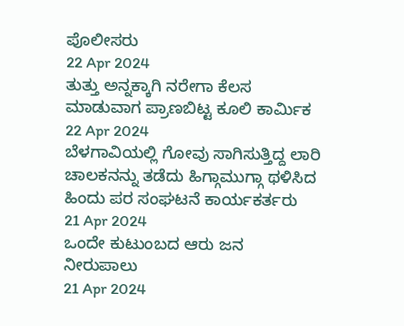ಪೊಲೀಸರು
22 Apr 2024
ತುತ್ತು ಅನ್ನಕ್ಕಾಗಿ ನರೇಗಾ ಕೆಲಸ ಮಾಡುವಾಗ ಪ್ರಾಣಬಿಟ್ಟ ಕೂಲಿ ಕಾರ್ಮಿಕ
22 Apr 2024
ಬೆಳಗಾವಿಯಲ್ಲಿ ಗೋವು ಸಾಗಿಸುತ್ತಿದ್ದ ಲಾರಿ ಚಾಲಕನನ್ನು ತಡೆದು ಹಿಗ್ಗಾಮುಗ್ಗಾ ಥಳಿಸಿದ ಹಿಂದು ಪರ ಸಂಘಟನೆ ಕಾರ್ಯಕರ್ತರು
21 Apr 2024
ಒಂದೇ ಕುಟುಂಬದ ಆರು ಜನ ನೀರುಪಾಲು
21 Apr 2024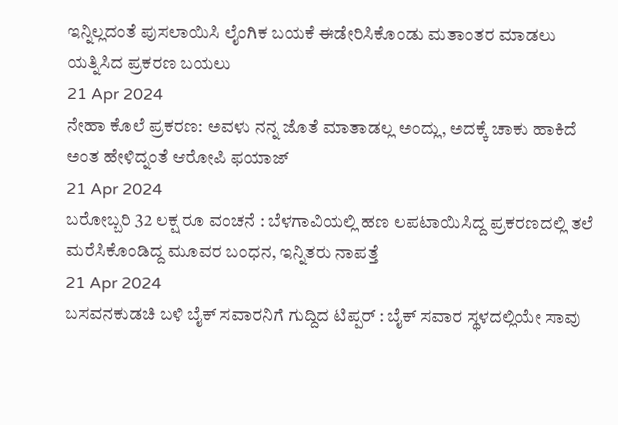ಇನ್ನಿಲ್ಲದಂತೆ ಪುಸಲಾಯಿಸಿ ಲೈಂಗಿಕ ಬಯಕೆ ಈಡೇರಿಸಿಕೊಂಡು ಮತಾಂತರ ಮಾಡಲು ಯತ್ನಿಸಿದ ಪ್ರಕರಣ ಬಯಲು
21 Apr 2024
ನೇಹಾ ಕೊಲೆ ಪ್ರಕರಣ: ಅವಳು ನನ್ನ ಜೊತೆ ಮಾತಾಡಲ್ಲ ಅಂದ್ಲು, ಅದಕ್ಕೆ ಚಾಕು ಹಾಕಿದೆ ಅಂತ ಹೇಳಿದ್ನಂತೆ ಆರೋಪಿ ಫಯಾಜ್
21 Apr 2024
ಬರೋಬ್ಬರಿ 32 ಲಕ್ಷ ರೂ ವಂಚನೆ : ಬೆಳಗಾವಿಯಲ್ಲಿ ಹಣ ಲಪಟಾಯಿಸಿದ್ದ ಪ್ರಕರಣದಲ್ಲಿ ತಲೆ ಮರೆಸಿಕೊಂಡಿದ್ದ ಮೂವರ ಬಂಧನ, ಇನ್ನಿತರು ನಾಪತ್ತೆ
21 Apr 2024
ಬಸವನಕುಡಚಿ ಬಳಿ ಬೈಕ್ ಸವಾರನಿಗೆ ಗುದ್ದಿದ ಟಿಪ್ಪರ್ : ಬೈಕ್ ಸವಾರ ಸ್ಥಳದಲ್ಲಿಯೇ ಸಾವು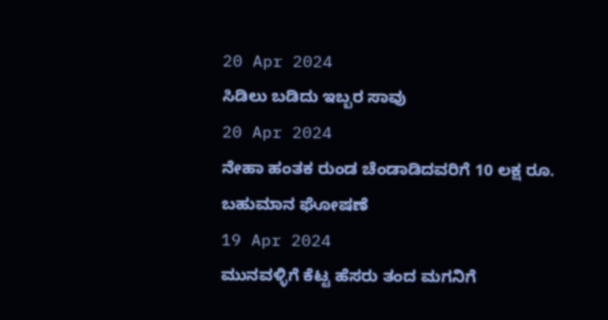20 Apr 2024
ಸಿಡಿಲು ಬಡಿದು ಇಬ್ಬರ ಸಾವು
20 Apr 2024
ನೇಹಾ ಹಂತಕ ರುಂಡ ಚೆಂಡಾಡಿದವರಿಗೆ 10 ಲಕ್ಷ ರೂ. ಬಹುಮಾನ ಘೋಷಣೆ
19 Apr 2024
ಮುನವಳ್ಳಿಗೆ ಕೆಟ್ಟ ಹೆಸರು ತಂದ ಮಗನಿಗೆ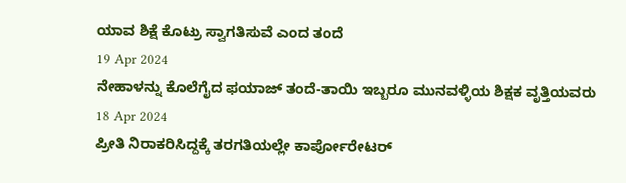ಯಾವ ಶಿಕ್ಷೆ ಕೊಟ್ರು ಸ್ವಾಗತಿಸುವೆ ಎಂದ ತಂದೆ
19 Apr 2024
ನೇಹಾಳನ್ನು ಕೊಲೆಗೈದ ಫಯಾಜ್ ತಂದೆ-ತಾಯಿ ಇಬ್ಬರೂ ಮುನವಳ್ಳಿಯ ಶಿಕ್ಷಕ ವೃತ್ತಿಯವರು
18 Apr 2024
ಪ್ರೀತಿ ನಿರಾಕರಿಸಿದ್ದಕ್ಕೆ ತರಗತಿಯಲ್ಲೇ ಕಾರ್ಪೋರೇಟರ್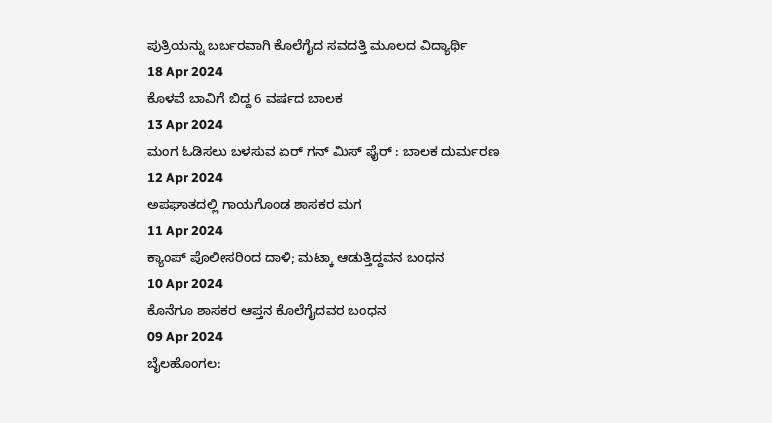ಪುತ್ರಿಯನ್ನು ಬರ್ಬರವಾಗಿ ಕೊಲೆಗೈದ ಸವದತ್ತಿ ಮೂಲದ ವಿದ್ಯಾರ್ಥಿ
18 Apr 2024
ಕೊಳವೆ ಬಾವಿಗೆ ಬಿದ್ದ 6 ವರ್ಷದ ಬಾಲಕ
13 Apr 2024
ಮಂಗ ಓಡಿಸಲು ಬಳಸುವ ಏರ್ ಗನ್ ಮಿಸ್ ಫೈರ್ : ಬಾಲಕ ದುರ್ಮರಣ
12 Apr 2024
ಅಪಘಾತದಲ್ಲಿ ಗಾಯಗೊಂಡ ಶಾಸಕರ ಮಗ
11 Apr 2024
ಕ್ಯಾಂಪ್ ಪೊಲೀಸರಿಂದ ದಾಳಿ; ಮಟ್ಕಾ ಆಡುತ್ತಿದ್ದವನ ಬಂಧನ
10 Apr 2024
ಕೊನೆಗೂ ಶಾಸಕರ ಆಪ್ತನ ಕೊಲೆಗೈದವರ ಬಂಧನ
09 Apr 2024
ಬೈಲಹೊಂಗಲ: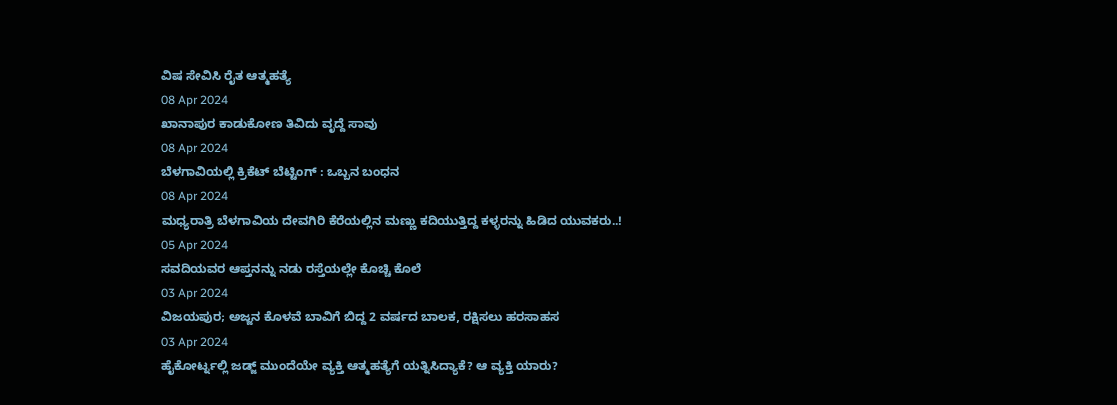ವಿಷ ಸೇವಿಸಿ ರೈತ ಆತ್ಮಹತ್ಯೆ
08 Apr 2024
ಖಾನಾಪುರ ಕಾಡುಕೋಣ ತಿವಿದು ವೃದ್ದೆ ಸಾವು
08 Apr 2024
ಬೆಳಗಾವಿಯಲ್ಲಿ ಕ್ರಿಕೆಟ್ ಬೆಟ್ಟಿಂಗ್ : ಒಬ್ಬನ ಬಂಧನ
08 Apr 2024
ಮಧ್ಯರಾತ್ರಿ ಬೆಳಗಾವಿಯ ದೇವಗಿರಿ ಕೆರೆಯಲ್ಲಿನ ಮಣ್ಣು ಕದಿಯುತ್ತಿದ್ದ ಕಳ್ಳರನ್ನು ಹಿಡಿದ ಯುವಕರು..!
05 Apr 2024
ಸವದಿಯವರ ಆಪ್ತನನ್ನು ನಡು ರಸ್ತೆಯಲ್ಲೇ ಕೊಚ್ಚಿ ಕೊಲೆ
03 Apr 2024
ವಿಜಯಪುರ; ಅಜ್ಜನ ಕೊಳವೆ ಬಾವಿಗೆ ಬಿದ್ದ 2 ವರ್ಷದ ಬಾಲಕ, ರಕ್ಷಿಸಲು ಹರಸಾಹಸ
03 Apr 2024
ಹೈಕೋರ್ಟ್ನಲ್ಲಿ ಜಡ್ಜ್ ಮುಂದೆಯೇ ವ್ಯಕ್ತಿ ಆತ್ಮಹತ್ಯೆಗೆ ಯತ್ನಿಸಿದ್ಯಾಕೆ? ಆ ವ್ಯಕ್ತಿ ಯಾರು?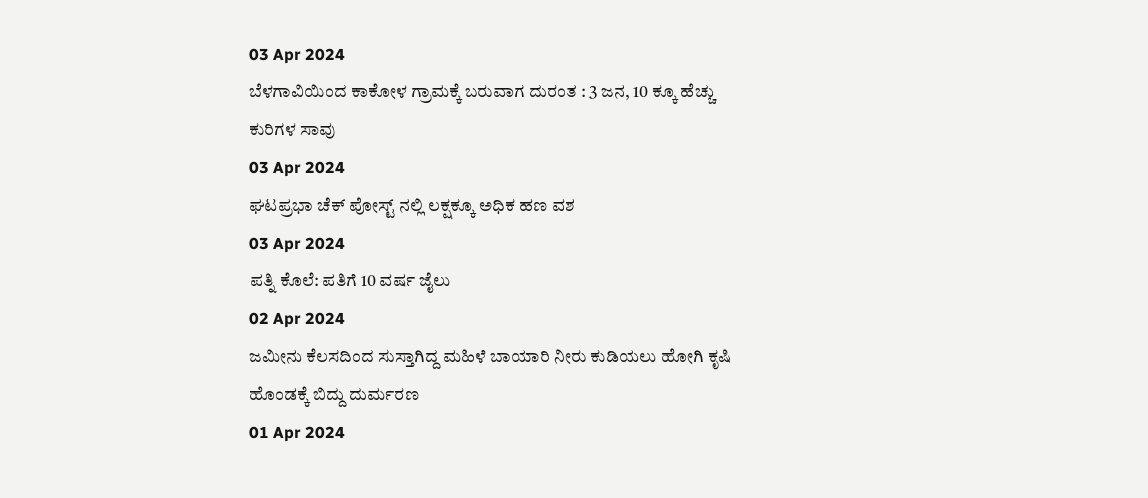03 Apr 2024
ಬೆಳಗಾವಿಯಿಂದ ಕಾಕೋಳ ಗ್ರಾಮಕ್ಕೆ ಬರುವಾಗ ದುರಂತ : 3 ಜನ, 10 ಕ್ಕೂ ಹೆಚ್ಚು ಕುರಿಗಳ ಸಾವು
03 Apr 2024
ಘಟಪ್ರಭಾ ಚೆಕ್ ಪೋಸ್ಟ್ ನಲ್ಲಿ ಲಕ್ಷಕ್ಕೂ ಅಧಿಕ ಹಣ ವಶ
03 Apr 2024
ಪತ್ನಿ ಕೊಲೆ: ಪತಿಗೆ 10 ವರ್ಷ ಜೈಲು
02 Apr 2024
ಜಮೀನು ಕೆಲಸದಿಂದ ಸುಸ್ತಾಗಿದ್ದ ಮಹಿಳೆ ಬಾಯಾರಿ ನೀರು ಕುಡಿಯಲು ಹೋಗಿ ಕೃಷಿ ಹೊಂಡಕ್ಕೆ ಬಿದ್ದು ದುರ್ಮರಣ
01 Apr 2024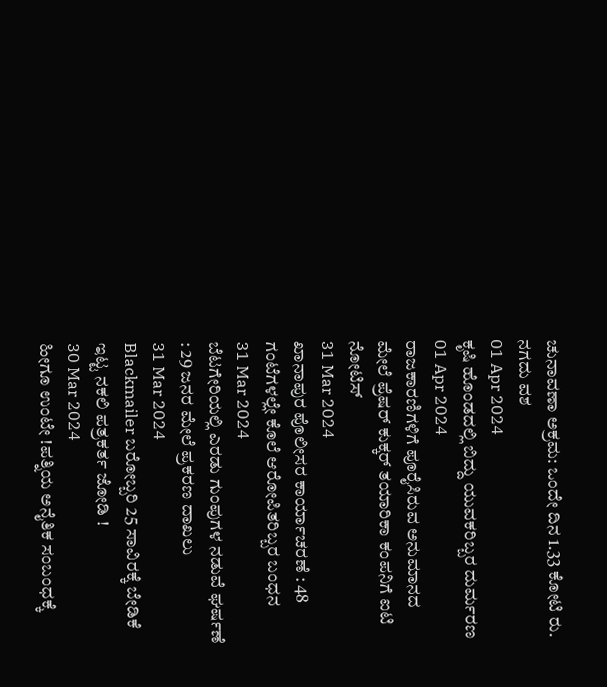ಚುನಾವಣಾ ಅಕ್ರಮ: ಒಂದೇ ದಿನ 1.33 ಕೋಟಿ ರು. ನಗದು ವಶ
01 Apr 2024
ಕೃಷಿ ಹೊಂಡದಲ್ಲಿ ಬಿದ್ದು ಯುವಕರಿಬ್ಬರ ದುರ್ಮರಣ
01 Apr 2024
ರಾಜಕಾರಣಿಗಳಿಗೆ ಪೂರೈಸಿರುವ ಅನುಮಾನದ ಮೇಲೆ ಪ್ರೆಷರ್ ಕುಕ್ಕರ್ ತಯಾರಿಕಾ ಕಂಪನಿಗೆ ಐಟಿ ನೋಟಿಸ್
31 Mar 2024
ಖಾನಾಪುರ ಪೊಲೀಸರ ಕಾರ್ಯಾಚರಣೆ : 48 ಗಂಟೆಗಳಲ್ಲೇ ಕೊಲೆ ಆರೋಪಿತರಿಬ್ಬರ ಬಂಧನ
31 Mar 2024
ಬೆಟಗೇರಿಯಲ್ಲಿ ಎರಡು ಗುಂಪುಗಳ ನಡುವೆ ಘರ್ಷಣೆ : 29 ಜನರ ಮೇಲೆ ಪ್ರಕರಣ ದಾಖಲು
31 Mar 2024
Blackmailer ಬರೋಬ್ಬರಿ 25 ಸಾವಿರಕ್ಕೆ ಬೇಡಿಕೆ ಇಟ್ಟ ನಕಲಿ ಪತ್ರಕರ್ತ ಜೋಡಿ !
30 Mar 2024
ಹೀಗೂ ಉಂಟೇ !ಪತ್ನಿಯ ಅನೈತಿಕ ಸಂಬಂಧಕ್ಕೆ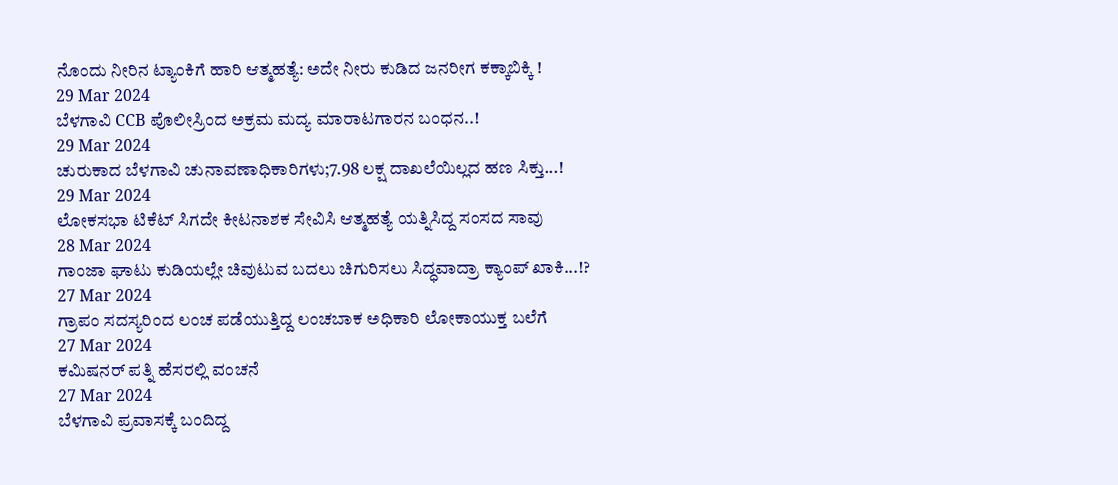ನೊಂದು ನೀರಿನ ಟ್ಯಾಂಕಿಗೆ ಹಾರಿ ಆತ್ಮಹತ್ಯೆ: ಅದೇ ನೀರು ಕುಡಿದ ಜನರೀಗ ಕಕ್ಕಾಬಿಕ್ಕಿ !
29 Mar 2024
ಬೆಳಗಾವಿ CCB ಪೊಲೀಸ್ರಿಂದ ಅಕ್ರಮ ಮದ್ಯ ಮಾರಾಟಗಾರನ ಬಂಧನ..!
29 Mar 2024
ಚುರುಕಾದ ಬೆಳಗಾವಿ ಚುನಾವಣಾಧಿಕಾರಿಗಳು;7.98 ಲಕ್ಷ ದಾಖಲೆಯಿಲ್ಲದ ಹಣ ಸಿಕ್ತು...!
29 Mar 2024
ಲೋಕಸಭಾ ಟಿಕೆಟ್ ಸಿಗದೇ ಕೀಟನಾಶಕ ಸೇವಿಸಿ ಆತ್ಮಹತ್ಯೆ ಯತ್ನಿಸಿದ್ದ ಸಂಸದ ಸಾವು
28 Mar 2024
ಗಾಂಜಾ ಘಾಟು ಕುಡಿಯಲ್ಲೇ ಚಿವುಟುವ ಬದಲು ಚಿಗುರಿಸಲು ಸಿದ್ಧವಾದ್ರಾ ಕ್ಯಾಂಪ್ ಖಾಕಿ...!?
27 Mar 2024
ಗ್ರಾಪಂ ಸದಸ್ಯರಿಂದ ಲಂಚ ಪಡೆಯುತ್ತಿದ್ದ ಲಂಚಬಾಕ ಅಧಿಕಾರಿ ಲೋಕಾಯುಕ್ತ ಬಲೆಗೆ
27 Mar 2024
ಕಮಿಷನರ್ ಪತ್ನಿ ಹೆಸರಲ್ಲಿ ವಂಚನೆ
27 Mar 2024
ಬೆಳಗಾವಿ ಪ್ರವಾಸಕ್ಕೆ ಬಂದಿದ್ದ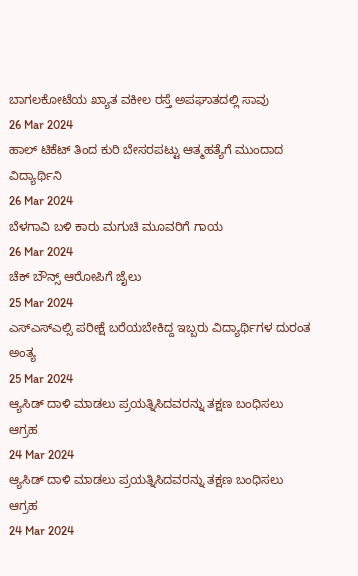ಬಾಗಲಕೋಟೆಯ ಖ್ಯಾತ ವಕೀಲ ರಸ್ತೆ ಅಪಘಾತದಲ್ಲಿ ಸಾವು
26 Mar 2024
ಹಾಲ್ ಟಿಕೆಟ್ ತಿಂದ ಕುರಿ ಬೇಸರಪಟ್ಟು ಆತ್ಮಹತ್ಯೆಗೆ ಮುಂದಾದ ವಿದ್ಯಾರ್ಥಿನಿ
26 Mar 2024
ಬೆಳಗಾವಿ ಬಳಿ ಕಾರು ಮಗುಚಿ ಮೂವರಿಗೆ ಗಾಯ
26 Mar 2024
ಚೆಕ್ ಬೌನ್ಸ್ ಆರೋಪಿಗೆ ಜೈಲು
25 Mar 2024
ಎಸ್ಎಸ್ಎಲ್ಸಿ ಪರೀಕ್ಷೆ ಬರೆಯಬೇಕಿದ್ದ ಇಬ್ಬರು ವಿದ್ಯಾರ್ಥಿಗಳ ದುರಂತ ಅಂತ್ಯ
25 Mar 2024
ಆ್ಯಸಿಡ್ ದಾಳಿ ಮಾಡಲು ಪ್ರಯತ್ನಿಸಿದವರನ್ನು ತಕ್ಷಣ ಬಂಧಿಸಲು ಆಗ್ರಹ
24 Mar 2024
ಆ್ಯಸಿಡ್ ದಾಳಿ ಮಾಡಲು ಪ್ರಯತ್ನಿಸಿದವರನ್ನು ತಕ್ಷಣ ಬಂಧಿಸಲು ಆಗ್ರಹ
24 Mar 2024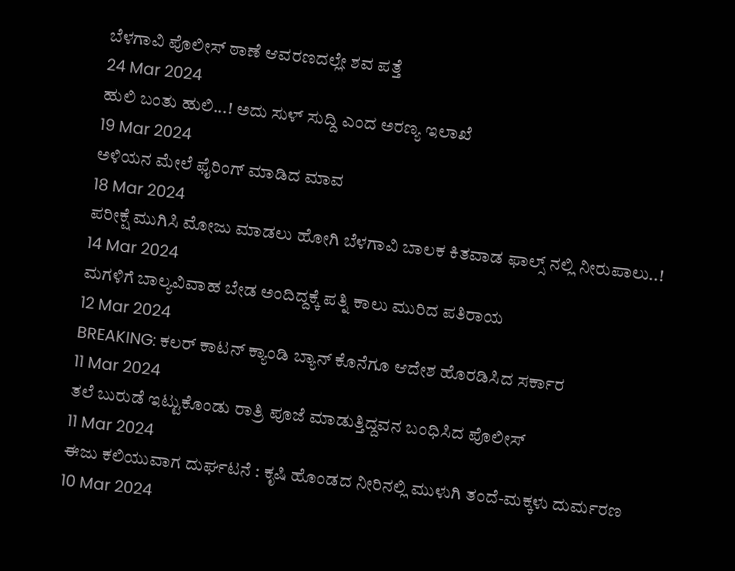ಬೆಳಗಾವಿ ಪೊಲೀಸ್ ಠಾಣೆ ಆವರಣದಲ್ಲೇ ಶವ ಪತ್ತೆ
24 Mar 2024
ಹುಲಿ ಬಂತು ಹುಲಿ...! ಅದು ಸುಳ್ ಸುದ್ದಿ ಎಂದ ಅರಣ್ಯ ಇಲಾಖೆ
19 Mar 2024
ಅಳಿಯನ ಮೇಲೆ ಫೈರಿಂಗ್ ಮಾಡಿದ ಮಾವ
18 Mar 2024
ಪರೀಕ್ಷೆ ಮುಗಿಸಿ ಮೋಜು ಮಾಡಲು ಹೋಗಿ ಬೆಳಗಾವಿ ಬಾಲಕ ಕಿತವಾಡ ಫಾಲ್ಸ್ ನಲ್ಲಿ ನೀರುಪಾಲು..!
14 Mar 2024
ಮಗಳಿಗೆ ಬಾಲ್ಯವಿವಾಹ ಬೇಡ ಅಂದಿದ್ದಕ್ಕೆ ಪತ್ನಿ ಕಾಲು ಮುರಿದ ಪತಿರಾಯ
12 Mar 2024
BREAKING: ಕಲರ್ ಕಾಟನ್ ಕ್ಯಾಂಡಿ ಬ್ಯಾನ್ ಕೊನೆಗೂ ಆದೇಶ ಹೊರಡಿಸಿದ ಸರ್ಕಾರ
11 Mar 2024
ತಲೆ ಬುರುಡೆ ಇಟ್ಟುಕೊಂಡು ರಾತ್ರಿ ಪೂಜೆ ಮಾಡುತ್ತಿದ್ದವನ ಬಂಧಿಸಿದ ಪೊಲೀಸ್
11 Mar 2024
ಈಜು ಕಲಿಯುವಾಗ ದುರ್ಘಟನೆ : ಕೃಷಿ ಹೊಂಡದ ನೀರಿನಲ್ಲಿ ಮುಳುಗಿ ತಂದೆ-ಮಕ್ಕಳು ದುರ್ಮರಣ
10 Mar 2024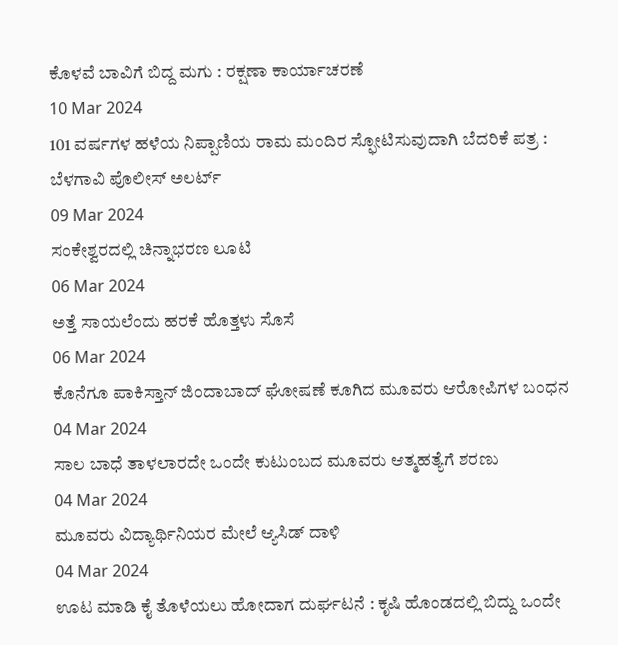ಕೊಳವೆ ಬಾವಿಗೆ ಬಿದ್ದ ಮಗು : ರಕ್ಷಣಾ ಕಾರ್ಯಾಚರಣೆ
10 Mar 2024
101 ವರ್ಷಗಳ ಹಳೆಯ ನಿಪ್ಪಾಣಿಯ ರಾಮ ಮಂದಿರ ಸ್ಫೋಟಿಸುವುದಾಗಿ ಬೆದರಿಕೆ ಪತ್ರ : ಬೆಳಗಾವಿ ಪೊಲೀಸ್ ಅಲರ್ಟ್
09 Mar 2024
ಸಂಕೇಶ್ವರದಲ್ಲಿ ಚಿನ್ನಾಭರಣ ಲೂಟಿ
06 Mar 2024
ಅತ್ತೆ ಸಾಯಲೆಂದು ಹರಕೆ ಹೊತ್ತಳು ಸೊಸೆ
06 Mar 2024
ಕೊನೆಗೂ ಪಾಕಿಸ್ತಾನ್ ಜಿಂದಾಬಾದ್ ಘೋಷಣೆ ಕೂಗಿದ ಮೂವರು ಆರೋಪಿಗಳ ಬಂಧನ
04 Mar 2024
ಸಾಲ ಬಾಧೆ ತಾಳಲಾರದೇ ಒಂದೇ ಕುಟುಂಬದ ಮೂವರು ಆತ್ಮಹತ್ಯೆಗೆ ಶರಣು
04 Mar 2024
ಮೂವರು ವಿದ್ಯಾರ್ಥಿನಿಯರ ಮೇಲೆ ಆ್ಯಸಿಡ್ ದಾಳಿ
04 Mar 2024
ಊಟ ಮಾಡಿ ಕೈ ತೊಳೆಯಲು ಹೋದಾಗ ದುರ್ಘಟನೆ : ಕೃಷಿ ಹೊಂಡದಲ್ಲಿ ಬಿದ್ದು ಒಂದೇ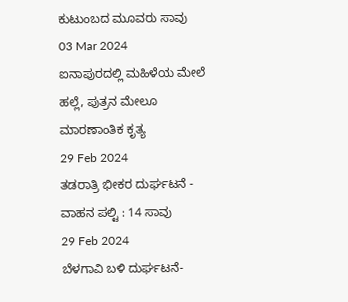ಕುಟುಂಬದ ಮೂವರು ಸಾವು
03 Mar 2024
ಐನಾಪುರದಲ್ಲಿ ಮಹಿಳೆಯ ಮೇಲೆ ಹಲ್ಲೆ, ಪುತ್ರನ ಮೇಲೂ ಮಾರಣಾಂತಿಕ ಕೃತ್ಯ
29 Feb 2024
ತಡರಾತ್ರಿ ಭೀಕರ ದುರ್ಘಟನೆ - ವಾಹನ ಪಲ್ಟಿ : 14 ಸಾವು
29 Feb 2024
ಬೆಳಗಾವಿ ಬಳಿ ದುರ್ಘಟನೆ-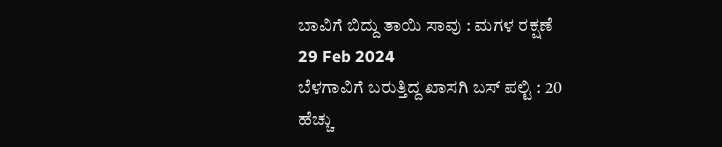ಬಾವಿಗೆ ಬಿದ್ದು ತಾಯಿ ಸಾವು : ಮಗಳ ರಕ್ಷಣೆ
29 Feb 2024
ಬೆಳಗಾವಿಗೆ ಬರುತ್ತಿದ್ದ ಖಾಸಗಿ ಬಸ್ ಪಲ್ಟಿ : 20 ಹೆಚ್ಚು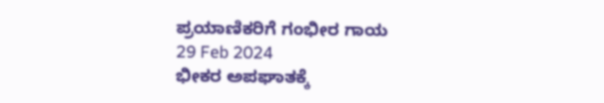ಪ್ರಯಾಣಿಕರಿಗೆ ಗಂಭೀರ ಗಾಯ
29 Feb 2024
ಭೀಕರ ಅಪಘಾತಕ್ಕೆ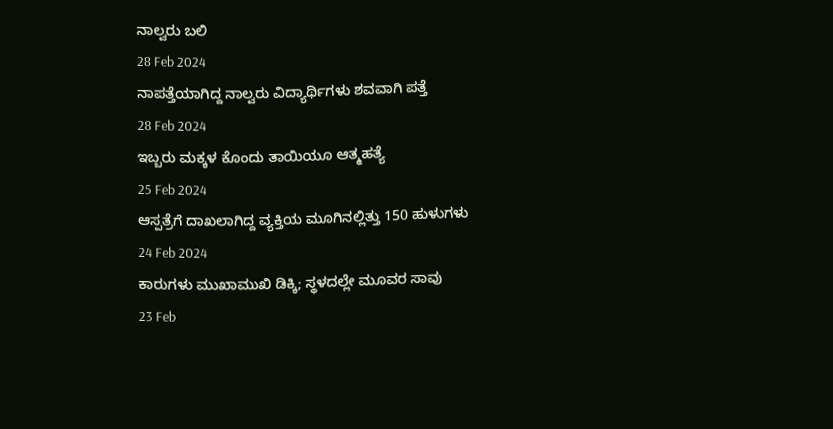ನಾಲ್ವರು ಬಲಿ
28 Feb 2024
ನಾಪತ್ತೆಯಾಗಿದ್ದ ನಾಲ್ವರು ವಿದ್ಯಾರ್ಥಿಗಳು ಶವವಾಗಿ ಪತ್ತೆ
28 Feb 2024
ಇಬ್ಬರು ಮಕ್ಕಳ ಕೊಂದು ತಾಯಿಯೂ ಆತ್ಮಹತ್ಯೆ
25 Feb 2024
ಆಸ್ಪತ್ರೆಗೆ ದಾಖಲಾಗಿದ್ದ ವ್ಯಕ್ತಿಯ ಮೂಗಿನಲ್ಲಿತ್ತು 150 ಹುಳುಗಳು
24 Feb 2024
ಕಾರುಗಳು ಮುಖಾಮುಖಿ ಡಿಕ್ಕಿ; ಸ್ಥಳದಲ್ಲೇ ಮೂವರ ಸಾವು
23 Feb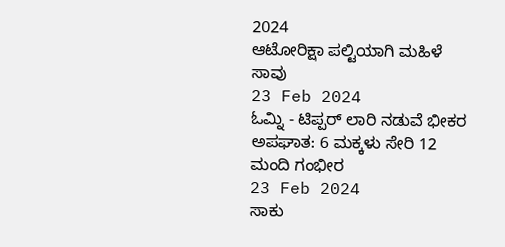2024
ಆಟೋರಿಕ್ಷಾ ಪಲ್ಟಿಯಾಗಿ ಮಹಿಳೆ ಸಾವು
23 Feb 2024
ಓಮ್ನಿ - ಟಿಪ್ಪರ್ ಲಾರಿ ನಡುವೆ ಭೀಕರ ಅಪಘಾತ: 6 ಮಕ್ಕಳು ಸೇರಿ 12 ಮಂದಿ ಗಂಭೀರ
23 Feb 2024
ಸಾಕು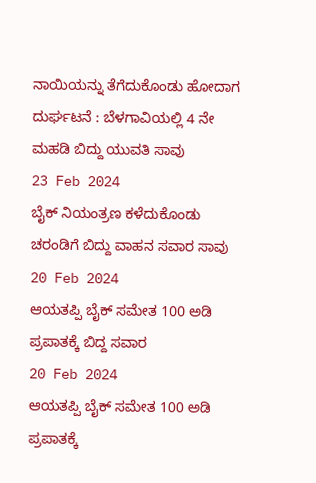ನಾಯಿಯನ್ನು ತೆಗೆದುಕೊಂಡು ಹೋದಾಗ ದುರ್ಘಟನೆ : ಬೆಳಗಾವಿಯಲ್ಲಿ 4 ನೇ ಮಹಡಿ ಬಿದ್ದು ಯುವತಿ ಸಾವು
23 Feb 2024
ಬೈಕ್ ನಿಯಂತ್ರಣ ಕಳೆದುಕೊಂಡು ಚರಂಡಿಗೆ ಬಿದ್ದು ವಾಹನ ಸವಾರ ಸಾವು
20 Feb 2024
ಆಯತಪ್ಪಿ ಬೈಕ್ ಸಮೇತ 100 ಅಡಿ ಪ್ರಪಾತಕ್ಕೆ ಬಿದ್ದ ಸವಾರ
20 Feb 2024
ಆಯತಪ್ಪಿ ಬೈಕ್ ಸಮೇತ 100 ಅಡಿ ಪ್ರಪಾತಕ್ಕೆ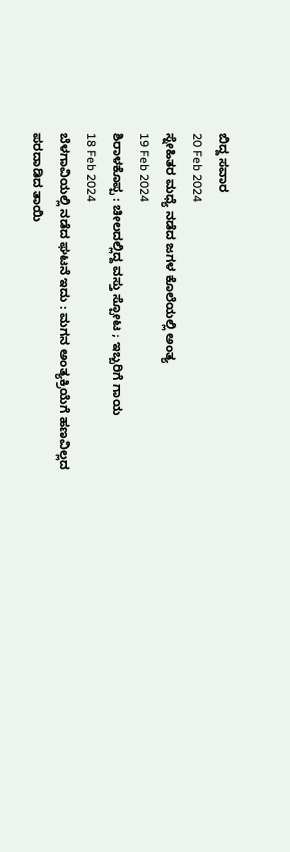ಬಿದ್ದ ಸವಾರ
20 Feb 2024
ಸ್ನೇಹಿತರ ಮಧ್ಯೆ ನಡೆದ ಜಗಳ ಕೊಲೆಯಲ್ಲಿ ಅಂತ್ಯ
19 Feb 2024
ಶಿರಾಳಕೊಪ್ಪ : ಚೀಲದಲ್ಲಿದ್ದ ವಸ್ತು ಸ್ಪೋಟ ; ಇಬ್ಬರಿಗೆ ಗಾಯ
18 Feb 2024
ಬೆಳಗಾವಿಯಲ್ಲಿ ನಡೆದ ಘಟನೆ ಇದು : ಮಗನ ಅಂತ್ಯಕ್ರಿಯೆಗೆ ಹಣವಿಲ್ಲದ ಪರದಾಡಿದ ತಾಯಿ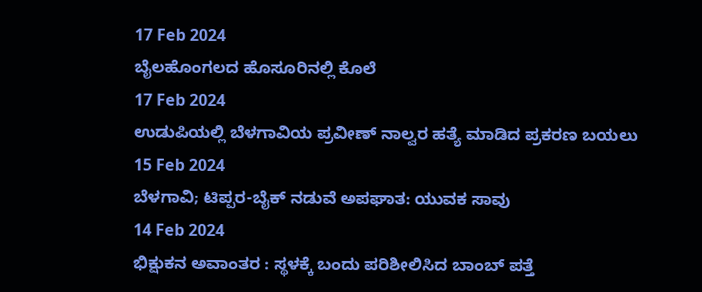17 Feb 2024
ಬೈಲಹೊಂಗಲದ ಹೊಸೂರಿನಲ್ಲಿ ಕೊಲೆ
17 Feb 2024
ಉಡುಪಿಯಲ್ಲಿ ಬೆಳಗಾವಿಯ ಪ್ರವೀಣ್ ನಾಲ್ವರ ಹತ್ಯೆ ಮಾಡಿದ ಪ್ರಕರಣ ಬಯಲು
15 Feb 2024
ಬೆಳಗಾವಿ; ಟಿಪ್ಪರ-ಬೈಕ್ ನಡುವೆ ಅಪಘಾತ: ಯುವಕ ಸಾವು
14 Feb 2024
ಭಿಕ್ಷುಕನ ಅವಾಂತರ : ಸ್ಥಳಕ್ಕೆ ಬಂದು ಪರಿಶೀಲಿಸಿದ ಬಾಂಬ್ ಪತ್ತೆ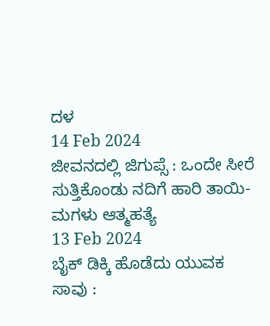ದಳ
14 Feb 2024
ಜೀವನದಲ್ಲಿ ಜಿಗುಪ್ಸೆ : ಒಂದೇ ಸೀರೆ ಸುತ್ತಿಕೊಂಡು ನದಿಗೆ ಹಾರಿ ತಾಯಿ-ಮಗಳು ಆತ್ಮಹತ್ಯೆ
13 Feb 2024
ಬೈಕ್ ಡಿಕ್ಕಿ ಹೊಡೆದು ಯುವಕ ಸಾವು :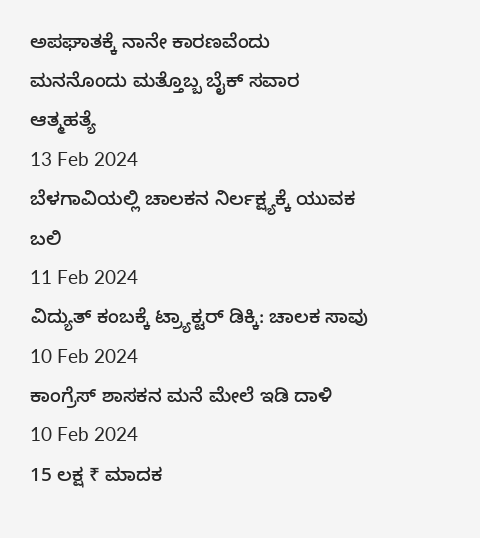ಅಪಘಾತಕ್ಕೆ ನಾನೇ ಕಾರಣವೆಂದು ಮನನೊಂದು ಮತ್ತೊಬ್ಬ ಬೈಕ್ ಸವಾರ ಆತ್ಮಹತ್ಯೆ
13 Feb 2024
ಬೆಳಗಾವಿಯಲ್ಲಿ ಚಾಲಕನ ನಿರ್ಲಕ್ಷ್ಯಕ್ಕೆ ಯುವಕ ಬಲಿ
11 Feb 2024
ವಿದ್ಯುತ್ ಕಂಬಕ್ಕೆ ಟ್ರ್ಯಾಕ್ಟರ್ ಡಿಕ್ಕಿ: ಚಾಲಕ ಸಾವು
10 Feb 2024
ಕಾಂಗ್ರೆಸ್ ಶಾಸಕನ ಮನೆ ಮೇಲೆ ಇಡಿ ದಾಳಿ
10 Feb 2024
15 ಲಕ್ಷ ₹ ಮಾದಕ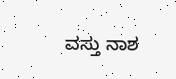ವಸ್ತು ನಾಶ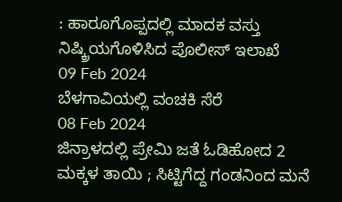: ಹಾರೂಗೊಪ್ಪದಲ್ಲಿ ಮಾದಕ ವಸ್ತು ನಿಷ್ಕ್ರಿಯಗೊಳಿಸಿದ ಪೊಲೀಸ್ ಇಲಾಖೆ
09 Feb 2024
ಬೆಳಗಾವಿಯಲ್ಲಿ ವಂಚಕಿ ಸೆರೆ
08 Feb 2024
ಜಿನ್ರಾಳದಲ್ಲಿ ಪ್ರೇಮಿ ಜತೆ ಓಡಿಹೋದ 2 ಮಕ್ಕಳ ತಾಯಿ ; ಸಿಟ್ಟಿಗೆದ್ದ ಗಂಡನಿಂದ ಮನೆ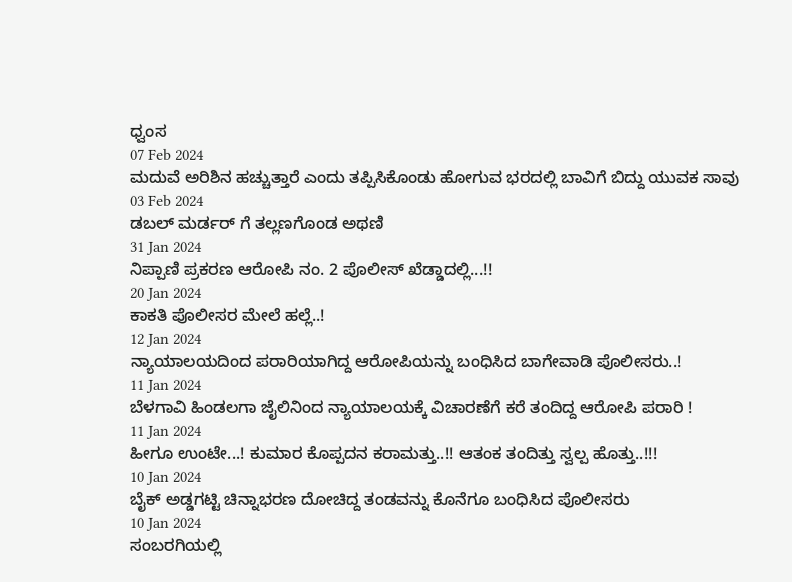ಧ್ವಂಸ
07 Feb 2024
ಮದುವೆ ಅರಿಶಿನ ಹಚ್ಚುತ್ತಾರೆ ಎಂದು ತಪ್ಪಿಸಿಕೊಂಡು ಹೋಗುವ ಭರದಲ್ಲಿ ಬಾವಿಗೆ ಬಿದ್ದು ಯುವಕ ಸಾವು
03 Feb 2024
ಡಬಲ್ ಮರ್ಡರ್ ಗೆ ತಲ್ಲಣಗೊಂಡ ಅಥಣಿ
31 Jan 2024
ನಿಪ್ಪಾಣಿ ಪ್ರಕರಣ ಆರೋಪಿ ನಂ. 2 ಪೊಲೀಸ್ ಖೆಡ್ಡಾದಲ್ಲಿ...!!
20 Jan 2024
ಕಾಕತಿ ಪೊಲೀಸರ ಮೇಲೆ ಹಲ್ಲೆ..!
12 Jan 2024
ನ್ಯಾಯಾಲಯದಿಂದ ಪರಾರಿಯಾಗಿದ್ದ ಆರೋಪಿಯನ್ನು ಬಂಧಿಸಿದ ಬಾಗೇವಾಡಿ ಪೊಲೀಸರು..!
11 Jan 2024
ಬೆಳಗಾವಿ ಹಿಂಡಲಗಾ ಜೈಲಿನಿಂದ ನ್ಯಾಯಾಲಯಕ್ಕೆ ವಿಚಾರಣೆಗೆ ಕರೆ ತಂದಿದ್ದ ಆರೋಪಿ ಪರಾರಿ !
11 Jan 2024
ಹೀಗೂ ಉಂಟೇ...! ಕುಮಾರ ಕೊಪ್ಪದನ ಕರಾಮತ್ತು..!! ಆತಂಕ ತಂದಿತ್ತು ಸ್ವಲ್ಪ ಹೊತ್ತು..!!!
10 Jan 2024
ಬೈಕ್ ಅಡ್ಡಗಟ್ಟಿ ಚಿನ್ನಾಭರಣ ದೋಚಿದ್ದ ತಂಡವನ್ನು ಕೊನೆಗೂ ಬಂಧಿಸಿದ ಪೊಲೀಸರು
10 Jan 2024
ಸಂಬರಗಿಯಲ್ಲಿ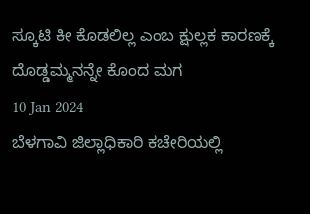ಸ್ಕೂಟಿ ಕೀ ಕೊಡಲಿಲ್ಲ ಎಂಬ ಕ್ಷುಲ್ಲಕ ಕಾರಣಕ್ಕೆ ದೊಡ್ಡಮ್ಮನನ್ನೇ ಕೊಂದ ಮಗ
10 Jan 2024
ಬೆಳಗಾವಿ ಜಿಲ್ಲಾಧಿಕಾರಿ ಕಚೇರಿಯಲ್ಲಿ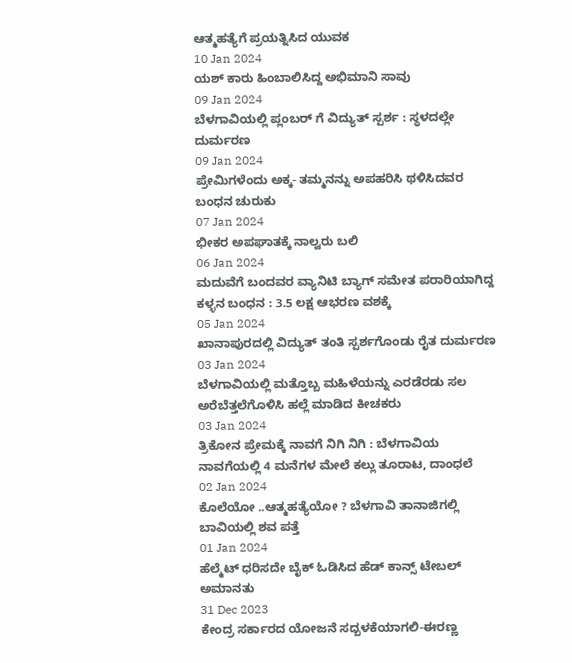ಆತ್ಮಹತ್ಯೆಗೆ ಪ್ರಯತ್ನಿಸಿದ ಯುವಕ
10 Jan 2024
ಯಶ್ ಕಾರು ಹಿಂಬಾಲಿಸಿದ್ದ ಅಭಿಮಾನಿ ಸಾವು
09 Jan 2024
ಬೆಳಗಾವಿಯಲ್ಲಿ ಪ್ಲಂಬರ್ ಗೆ ವಿದ್ಯುತ್ ಸ್ಪರ್ಶ : ಸ್ಥಳದಲ್ಲೇ ದುರ್ಮರಣ
09 Jan 2024
ಪ್ರೇಮಿಗಳೆಂದು ಅಕ್ಕ- ತಮ್ಮನನ್ನು ಅಪಹರಿಸಿ ಥಳಿಸಿದವರ ಬಂಧನ ಚುರುಕು
07 Jan 2024
ಭೀಕರ ಅಪಘಾತಕ್ಕೆ ನಾಲ್ವರು ಬಲಿ
06 Jan 2024
ಮದುವೆಗೆ ಬಂದವರ ವ್ಯಾನಿಟಿ ಬ್ಯಾಗ್ ಸಮೇತ ಪರಾರಿಯಾಗಿದ್ದ ಕಳ್ಳನ ಬಂಧನ : 3.5 ಲಕ್ಷ ಆಭರಣ ವಶಕ್ಕೆ
05 Jan 2024
ಖಾನಾಪುರದಲ್ಲಿ ವಿದ್ಯುತ್ ತಂತಿ ಸ್ಪರ್ಶಗೊಂಡು ರೈತ ದುರ್ಮರಣ
03 Jan 2024
ಬೆಳಗಾವಿಯಲ್ಲಿ ಮತ್ತೊಬ್ಬ ಮಹಿಳೆಯನ್ನು ಎರಡೆರಡು ಸಲ ಅರೆಬೆತ್ತಲೆಗೊಳಿಸಿ ಹಲ್ಲೆ ಮಾಡಿದ ಕೀಚಕರು
03 Jan 2024
ತ್ರಿಕೋನ ಪ್ರೇಮಕ್ಕೆ ನಾವಗೆ ನಿಗಿ ನಿಗಿ : ಬೆಳಗಾವಿಯ ನಾವಗೆಯಲ್ಲಿ 4 ಮನೆಗಳ ಮೇಲೆ ಕಲ್ಲು ತೂರಾಟ, ದಾಂಧಲೆ
02 Jan 2024
ಕೊಲೆಯೋ ..ಆತ್ಮಹತ್ಯೆಯೋ ? ಬೆಳಗಾವಿ ತಾನಾಜಿಗಲ್ಲಿ ಬಾವಿಯಲ್ಲಿ ಶವ ಪತ್ತೆ
01 Jan 2024
ಹೆಲ್ಮೆಟ್ ಧರಿಸದೇ ಬೈಕ್ ಓಡಿಸಿದ ಹೆಡ್ ಕಾನ್ಸ್ ಟೇಬಲ್ ಅಮಾನತು
31 Dec 2023
ಕೇಂದ್ರ ಸರ್ಕಾರದ ಯೋಜನೆ ಸದ್ಬಳಕೆಯಾಗಲಿ-ಈರಣ್ಣ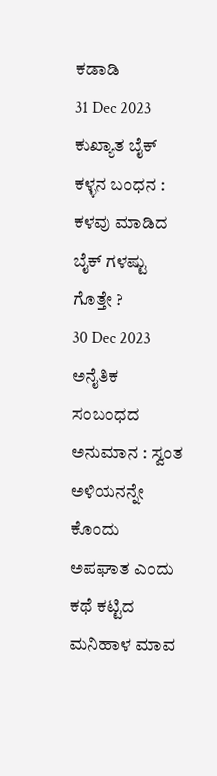ಕಡಾಡಿ
31 Dec 2023
ಕುಖ್ಯಾತ ಬೈಕ್ ಕಳ್ಳನ ಬಂಧನ : ಕಳವು ಮಾಡಿದ ಬೈಕ್ ಗಳಷ್ಟು ಗೊತ್ತೇ ?
30 Dec 2023
ಅನೈತಿಕ ಸಂಬಂಧದ ಅನುಮಾನ : ಸ್ವಂತ ಅಳಿಯನನ್ನೇ ಕೊಂದು ಅಪಘಾತ ಎಂದು ಕಥೆ ಕಟ್ಟಿದ ಮನಿಹಾಳ ಮಾವ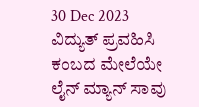30 Dec 2023
ವಿದ್ಯುತ್ ಪ್ರವಹಿಸಿ ಕಂಬದ ಮೇಲೆಯೇ ಲೈನ್ ಮ್ಯಾನ್ ಸಾವು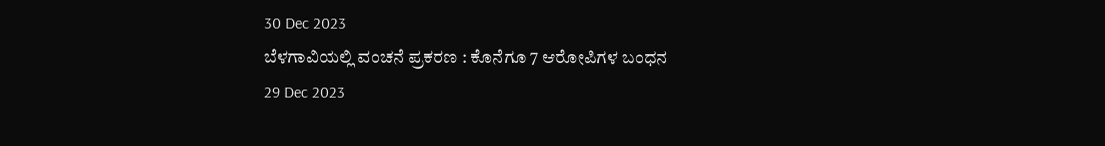30 Dec 2023
ಬೆಳಗಾವಿಯಲ್ಲಿ ವಂಚನೆ ಪ್ರಕರಣ : ಕೊನೆಗೂ 7 ಆರೋಪಿಗಳ ಬಂಧನ
29 Dec 2023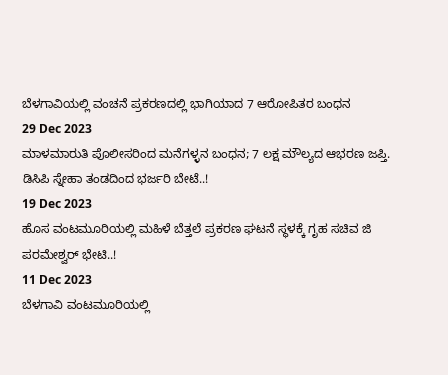ಬೆಳಗಾವಿಯಲ್ಲಿ ವಂಚನೆ ಪ್ರಕರಣದಲ್ಲಿ ಭಾಗಿಯಾದ 7 ಆರೋಪಿತರ ಬಂಧನ
29 Dec 2023
ಮಾಳಮಾರುತಿ ಪೊಲೀಸರಿಂದ ಮನೆಗಳ್ಳನ ಬಂಧನ; 7 ಲಕ್ಷ ಮೌಲ್ಯದ ಆಭರಣ ಜಪ್ತಿ. ಡಿಸಿಪಿ ಸ್ನೇಹಾ ತಂಡದಿಂದ ಭರ್ಜರಿ ಬೇಟೆ..!
19 Dec 2023
ಹೊಸ ವಂಟಮೂರಿಯಲ್ಲಿ ಮಹಿಳೆ ಬೆತ್ತಲೆ ಪ್ರಕರಣ ಘಟನೆ ಸ್ಥಳಕ್ಕೆ ಗೃಹ ಸಚಿವ ಜಿ ಪರಮೇಶ್ವರ್ ಭೇಟಿ..!
11 Dec 2023
ಬೆಳಗಾವಿ ವಂಟಮೂರಿಯಲ್ಲಿ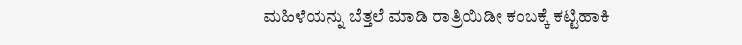ಮಹಿಳೆಯನ್ನು ಬೆತ್ತಲೆ ಮಾಡಿ ರಾತ್ರಿಯಿಡೀ ಕಂಬಕ್ಕೆ ಕಟ್ಟಿಹಾಕಿ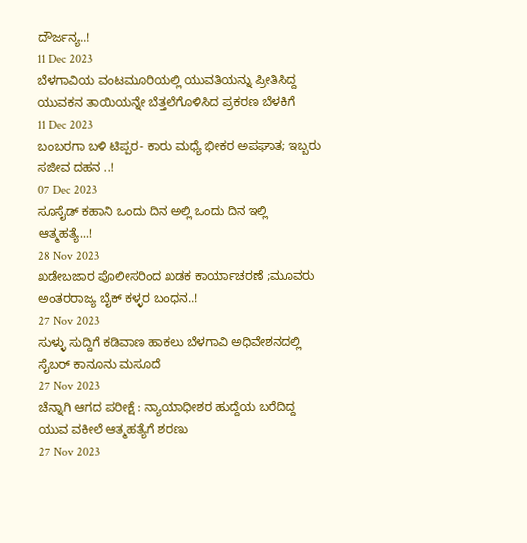ದೌರ್ಜನ್ಯ..!
11 Dec 2023
ಬೆಳಗಾವಿಯ ವಂಟಮೂರಿಯಲ್ಲಿ ಯುವತಿಯನ್ನು ಪ್ರೀತಿಸಿದ್ದ ಯುವಕನ ತಾಯಿಯನ್ನೇ ಬೆತ್ತಲೆಗೊಳಿಸಿದ ಪ್ರಕರಣ ಬೆಳಕಿಗೆ
11 Dec 2023
ಬಂಬರಗಾ ಬಳಿ ಟಿಪ್ಪರ- ಕಾರು ಮಧ್ಯೆ ಭೀಕರ ಅಪಘಾತ; ಇಬ್ಬರು ಸಜೀವ ದಹನ ..!
07 Dec 2023
ಸೂಸೈಡ್ ಕಹಾನಿ ಒಂದು ದಿನ ಅಲ್ಲಿ ಒಂದು ದಿನ ಇಲ್ಲಿ ಆತ್ಮಹತ್ಯೆ...!
28 Nov 2023
ಖಡೇಬಜಾರ ಪೊಲೀಸರಿಂದ ಖಡಕ ಕಾರ್ಯಾಚರಣೆ ;ಮೂವರು ಅಂತರರಾಜ್ಯ ಬೈಕ್ ಕಳ್ಳರ ಬಂಧನ..!
27 Nov 2023
ಸುಳ್ಳು ಸುದ್ದಿಗೆ ಕಡಿವಾಣ ಹಾಕಲು ಬೆಳಗಾವಿ ಅಧಿವೇಶನದಲ್ಲಿ ಸೈಬರ್ ಕಾನೂನು ಮಸೂದೆ
27 Nov 2023
ಚೆನ್ನಾಗಿ ಆಗದ ಪರೀಕ್ಷೆ : ನ್ಯಾಯಾಧೀಶರ ಹುದ್ದೆಯ ಬರೆದಿದ್ದ ಯುವ ವಕೀಲೆ ಆತ್ಮಹತ್ಯೆಗೆ ಶರಣು
27 Nov 2023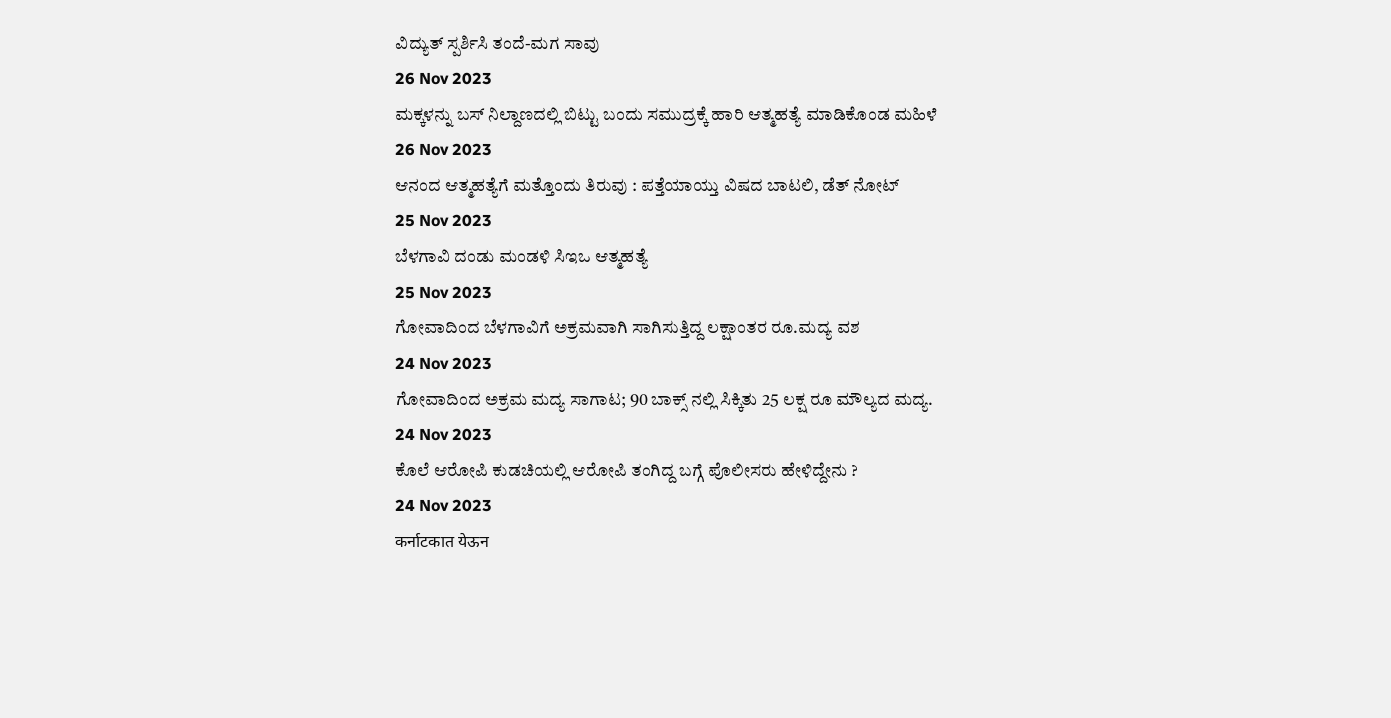ವಿದ್ಯುತ್ ಸ್ಪರ್ಶಿಸಿ ತಂದೆ-ಮಗ ಸಾವು
26 Nov 2023
ಮಕ್ಕಳನ್ನು ಬಸ್ ನಿಲ್ದಾಣದಲ್ಲಿ ಬಿಟ್ಟು ಬಂದು ಸಮುದ್ರಕ್ಕೆ ಹಾರಿ ಆತ್ಮಹತ್ಯೆ ಮಾಡಿಕೊಂಡ ಮಹಿಳೆ
26 Nov 2023
ಆನಂದ ಆತ್ಮಹತ್ಯೆಗೆ ಮತ್ತೊಂದು ತಿರುವು : ಪತ್ತೆಯಾಯ್ತು ವಿಷದ ಬಾಟಲಿ, ಡೆತ್ ನೋಟ್
25 Nov 2023
ಬೆಳಗಾವಿ ದಂಡು ಮಂಡಳಿ ಸಿಇಒ ಆತ್ಮಹತ್ಯೆ
25 Nov 2023
ಗೋವಾದಿಂದ ಬೆಳಗಾವಿಗೆ ಅಕ್ರಮವಾಗಿ ಸಾಗಿಸುತ್ತಿದ್ದ ಲಕ್ಷಾಂತರ ರೂ.ಮದ್ಯ ವಶ
24 Nov 2023
ಗೋವಾದಿಂದ ಅಕ್ರಮ ಮದ್ಯ ಸಾಗಾಟ; 90 ಬಾಕ್ಸ್ ನಲ್ಲಿ ಸಿಕ್ಕಿತು 25 ಲಕ್ಷ ರೂ ಮೌಲ್ಯದ ಮದ್ಯ.
24 Nov 2023
ಕೊಲೆ ಆರೋಪಿ ಕುಡಚಿಯಲ್ಲಿ ಆರೋಪಿ ತಂಗಿದ್ದ ಬಗ್ಗೆ ಪೊಲೀಸರು ಹೇಳಿದ್ದೇನು ?
24 Nov 2023
कर्नाटकात येऊन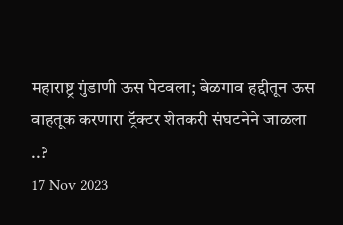महाराष्ट्र गुंडाणी ऊस पेटवला; बेळगाव हद्दीतून ऊस वाहतूक करणारा ट्रॅक्टर शेतकरी संघटनेने जाळला ..?
17 Nov 2023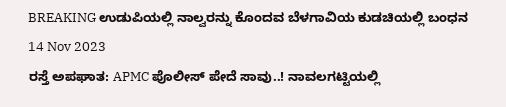BREAKING ಉಡುಪಿಯಲ್ಲಿ ನಾಲ್ವರನ್ನು ಕೊಂದವ ಬೆಳಗಾವಿಯ ಕುಡಚಿಯಲ್ಲಿ ಬಂಧನ
14 Nov 2023
ರಸ್ತೆ ಅಪಘಾತ: APMC ಪೊಲೀಸ್ ಪೇದೆ ಸಾವು..! ನಾವಲಗಟ್ಟಿಯಲ್ಲಿ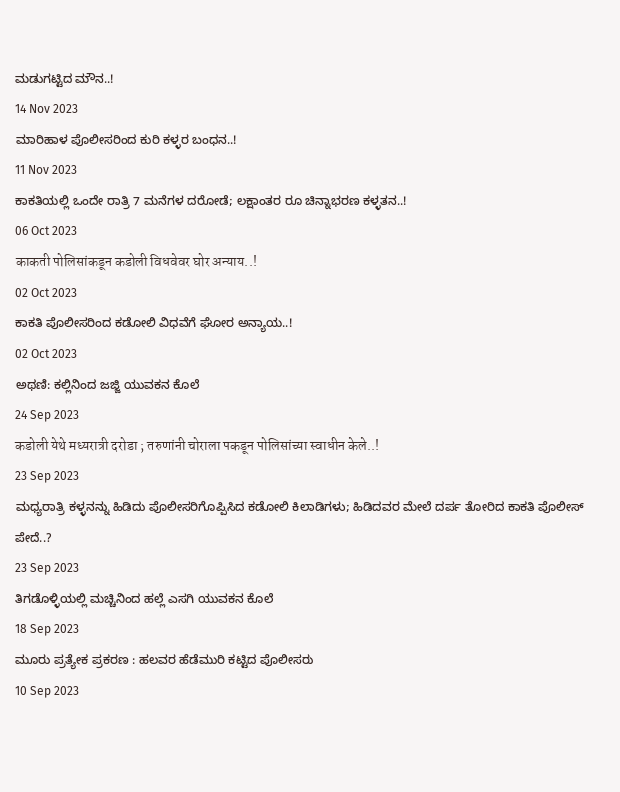ಮಡುಗಟ್ಟಿದ ಮೌನ..!
14 Nov 2023
ಮಾರಿಹಾಳ ಪೊಲೀಸರಿಂದ ಕುರಿ ಕಳ್ಳರ ಬಂಧನ..!
11 Nov 2023
ಕಾಕತಿಯಲ್ಲಿ ಒಂದೇ ರಾತ್ರಿ 7 ಮನೆಗಳ ದರೋಡೆ; ಲಕ್ಷಾಂತರ ರೂ ಚಿನ್ನಾಭರಣ ಕಳ್ಳತನ..!
06 Oct 2023
काकती पोलिसांकडून कडोली विधवेवर घोर अन्याय..!
02 Oct 2023
ಕಾಕತಿ ಪೊಲೀಸರಿಂದ ಕಡೋಲಿ ವಿಧವೆಗೆ ಘೋರ ಅನ್ಯಾಯ..!
02 Oct 2023
ಅಥಣಿ: ಕಲ್ಲಿನಿಂದ ಜಜ್ಜಿ ಯುವಕನ ಕೊಲೆ
24 Sep 2023
कडोली येथे मध्यरात्री दरोडा ; तरुणांनी चोराला पकडून पोलिसांच्या स्वाधीन केले..!
23 Sep 2023
ಮಧ್ಯರಾತ್ರಿ ಕಳ್ಳನನ್ನು ಹಿಡಿದು ಪೊಲೀಸರಿಗೊಪ್ಪಿಸಿದ ಕಡೋಲಿ ಕಿಲಾಡಿಗಳು; ಹಿಡಿದವರ ಮೇಲೆ ದರ್ಪ ತೋರಿದ ಕಾಕತಿ ಪೊಲೀಸ್ ಪೇದೆ..?
23 Sep 2023
ತಿಗಡೊಳ್ಳಿಯಲ್ಲಿ ಮಚ್ಚಿನಿಂದ ಹಲ್ಲೆ ಎಸಗಿ ಯುವಕನ ಕೊಲೆ
18 Sep 2023
ಮೂರು ಪ್ರತ್ಯೇಕ ಪ್ರಕರಣ : ಹಲವರ ಹೆಡೆಮುರಿ ಕಟ್ಟಿದ ಪೊಲೀಸರು
10 Sep 2023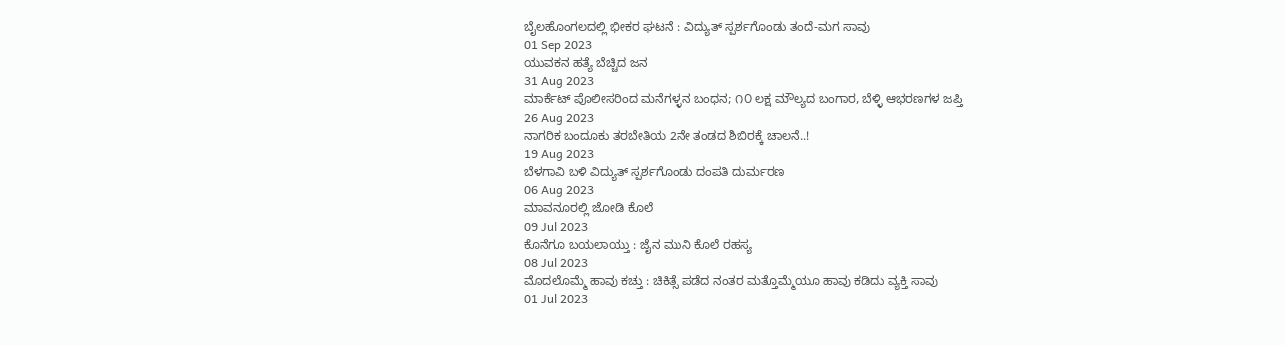ಬೈಲಹೊಂಗಲದಲ್ಲಿ ಭೀಕರ ಘಟನೆ : ವಿದ್ಯುತ್ ಸ್ಪರ್ಶಗೊಂಡು ತಂದೆ-ಮಗ ಸಾವು
01 Sep 2023
ಯುವಕನ ಹತ್ಯೆ ಬೆಚ್ಚಿದ ಜನ
31 Aug 2023
ಮಾರ್ಕೆಟ್ ಪೊಲೀಸರಿಂದ ಮನೆಗಳ್ಳನ ಬಂಧನ; ೧೦ ಲಕ್ಷ ಮೌಲ್ಯದ ಬಂಗಾರ, ಬೆಳ್ಳಿ ಆಭರಣಗಳ ಜಪ್ತಿ
26 Aug 2023
ನಾಗರಿಕ ಬಂದೂಕು ತರಬೇತಿಯ 2ನೇ ತಂಡದ ಶಿಬಿರಕ್ಕೆ ಚಾಲನೆ..!
19 Aug 2023
ಬೆಳಗಾವಿ ಬಳಿ ವಿದ್ಯುತ್ ಸ್ಪರ್ಶಗೊಂಡು ದಂಪತಿ ದುರ್ಮರಣ
06 Aug 2023
ಮಾವನೂರಲ್ಲಿ ಜೋಡಿ ಕೊಲೆ
09 Jul 2023
ಕೊನೆಗೂ ಬಯಲಾಯ್ತು : ಜೈನ ಮುನಿ ಕೊಲೆ ರಹಸ್ಯ
08 Jul 2023
ಮೊದಲೊಮ್ಮೆ ಹಾವು ಕಚ್ತು : ಚಿಕಿತ್ಸೆ ಪಡೆದ ನಂತರ ಮತ್ತೊಮ್ಮೆಯೂ ಹಾವು ಕಡಿದು ವ್ಯಕ್ತಿ ಸಾವು
01 Jul 2023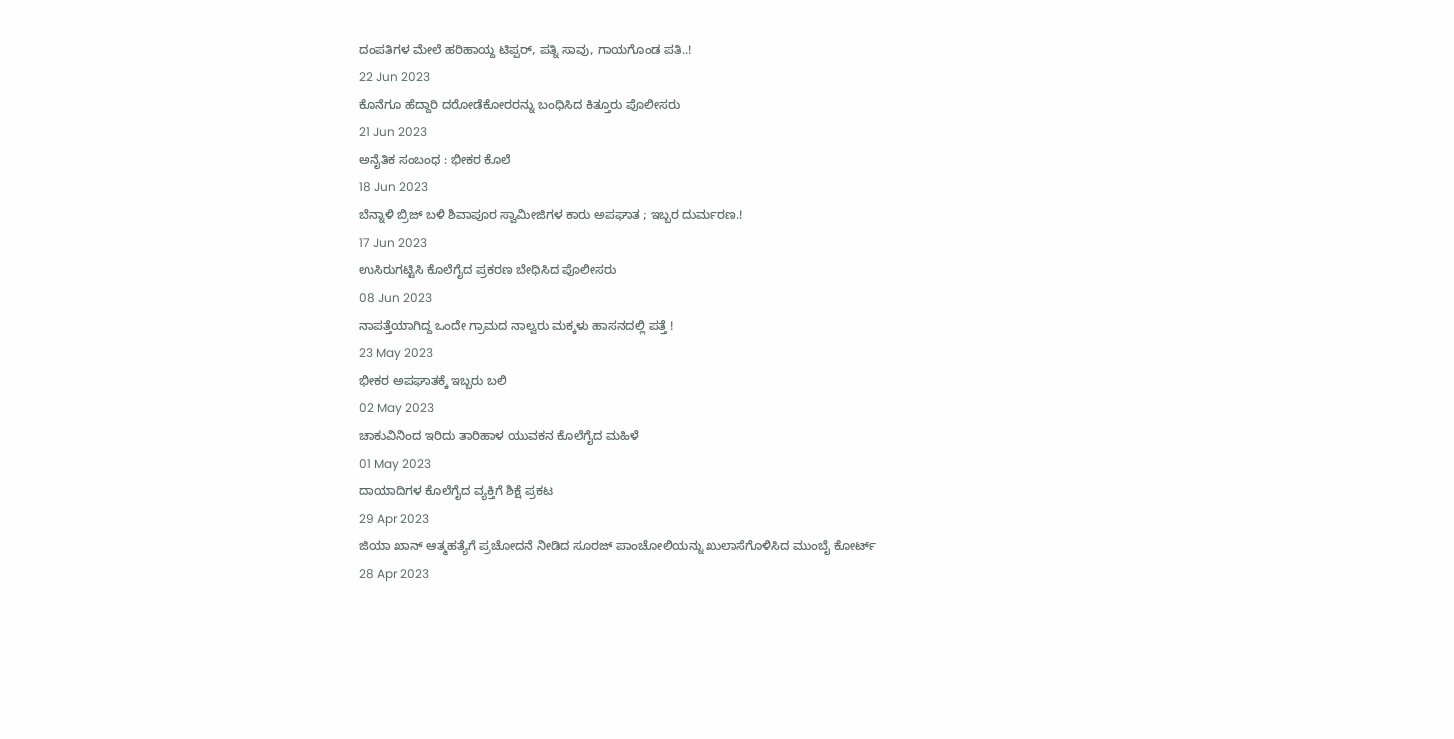ದಂಪತಿಗಳ ಮೇಲೆ ಹರಿಹಾಯ್ದ ಟಿಪ್ಪರ್, ಪತ್ನಿ ಸಾವು, ಗಾಯಗೊಂಡ ಪತಿ..!
22 Jun 2023
ಕೊನೆಗೂ ಹೆದ್ದಾರಿ ದರೋಡೆಕೋರರನ್ನು ಬಂಧಿಸಿದ ಕಿತ್ತೂರು ಪೊಲೀಸರು
21 Jun 2023
ಅನೈತಿಕ ಸಂಬಂಧ : ಭೀಕರ ಕೊಲೆ
18 Jun 2023
ಬೆನ್ನಾಳಿ ಬ್ರಿಜ್ ಬಳಿ ಶಿವಾಪೂರ ಸ್ವಾಮೀಜಿಗಳ ಕಾರು ಅಪಘಾತ ; ಇಬ್ಬರ ದುರ್ಮರಣ.!
17 Jun 2023
ಉಸಿರುಗಟ್ಟಿಸಿ ಕೊಲೆಗೈದ ಪ್ರಕರಣ ಬೇಧಿಸಿದ ಪೊಲೀಸರು
08 Jun 2023
ನಾಪತ್ತೆಯಾಗಿದ್ದ ಒಂದೇ ಗ್ರಾಮದ ನಾಲ್ವರು ಮಕ್ಕಳು ಹಾಸನದಲ್ಲಿ ಪತ್ತೆ !
23 May 2023
ಭೀಕರ ಅಪಘಾತಕ್ಕೆ ಇಬ್ಬರು ಬಲಿ
02 May 2023
ಚಾಕುವಿನಿಂದ ಇರಿದು ತಾರಿಹಾಳ ಯುವಕನ ಕೊಲೆಗೈದ ಮಹಿಳೆ
01 May 2023
ದಾಯಾದಿಗಳ ಕೊಲೆಗೈದ ವ್ಯಕ್ತಿಗೆ ಶಿಕ್ಷೆ ಪ್ರಕಟ
29 Apr 2023
ಜಿಯಾ ಖಾನ್ ಆತ್ಮಹತ್ಯೆಗೆ ಪ್ರಚೋದನೆ ನೀಡಿದ ಸೂರಜ್ ಪಾಂಚೋಲಿಯನ್ನು ಖುಲಾಸೆಗೊಳಿಸಿದ ಮುಂಬೈ ಕೋರ್ಟ್
28 Apr 2023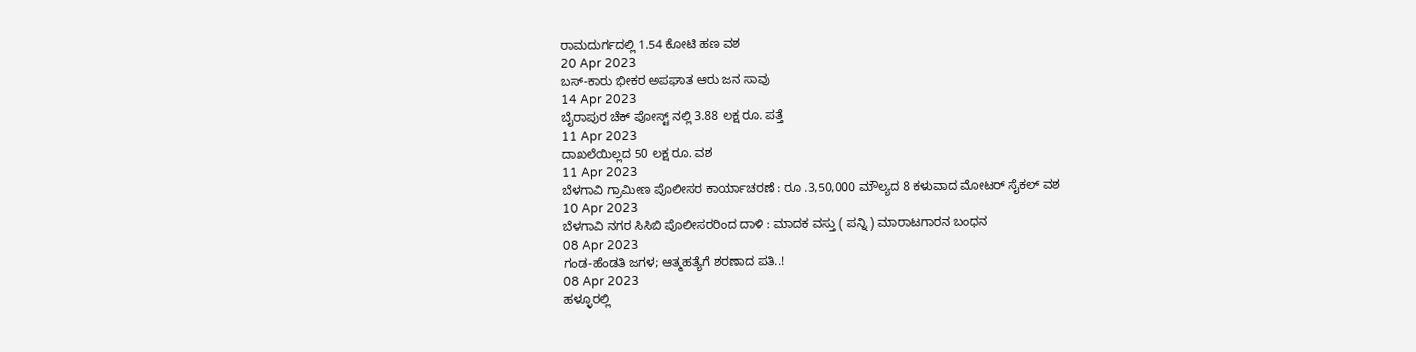ರಾಮದುರ್ಗದಲ್ಲಿ 1.54 ಕೋಟಿ ಹಣ ವಶ
20 Apr 2023
ಬಸ್-ಕಾರು ಭೀಕರ ಅಪಘಾತ ಆರು ಜನ ಸಾವು
14 Apr 2023
ಬೈರಾಪುರ ಚೆಕ್ ಪೋಸ್ಟ್ ನಲ್ಲಿ 3.88 ಲಕ್ಷ ರೂ. ಪತ್ತೆ
11 Apr 2023
ದಾಖಲೆಯಿಲ್ಲದ 50 ಲಕ್ಷ ರೂ. ವಶ
11 Apr 2023
ಬೆಳಗಾವಿ ಗ್ರಾಮೀಣ ಪೊಲೀಸರ ಕಾರ್ಯಾಚರಣೆ : ರೂ .3,50,000 ಮೌಲ್ಯದ 8 ಕಳುವಾದ ಮೋಟರ್ ಸೈಕಲ್ ವಶ
10 Apr 2023
ಬೆಳಗಾವಿ ನಗರ ಸಿಸಿಬಿ ಪೊಲೀಸರರಿಂದ ದಾಳಿ : ಮಾದಕ ವಸ್ತು ( ಪನ್ನಿ ) ಮಾರಾಟಗಾರನ ಬಂಧನ
08 Apr 2023
ಗಂಡ-ಹೆಂಡತಿ ಜಗಳ; ಆತ್ಮಹತ್ಯೆಗೆ ಶರಣಾದ ಪತಿ..!
08 Apr 2023
ಹಳ್ಳೂರಲ್ಲಿ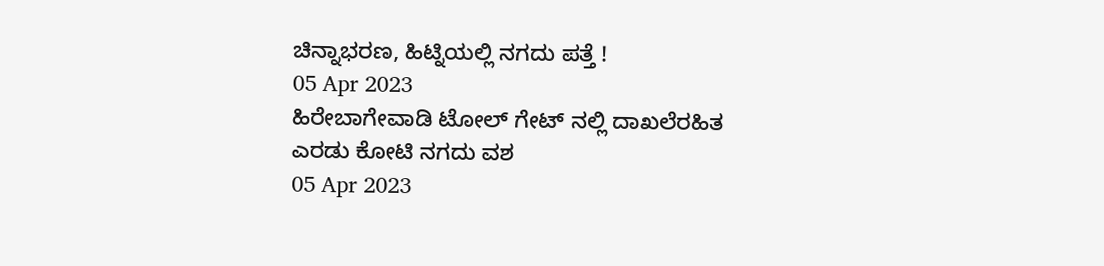ಚಿನ್ನಾಭರಣ, ಹಿಟ್ನಿಯಲ್ಲಿ ನಗದು ಪತ್ತೆ !
05 Apr 2023
ಹಿರೇಬಾಗೇವಾಡಿ ಟೋಲ್ ಗೇಟ್ ನಲ್ಲಿ ದಾಖಲೆರಹಿತ ಎರಡು ಕೋಟಿ ನಗದು ವಶ
05 Apr 2023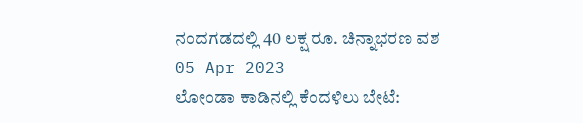ನಂದಗಡದಲ್ಲಿ 40 ಲಕ್ಷ ರೂ. ಚಿನ್ನಾಭರಣ ವಶ
05 Apr 2023
ಲೋಂಡಾ ಕಾಡಿನಲ್ಲಿ ಕೆಂದಳಿಲು ಬೇಟೆ: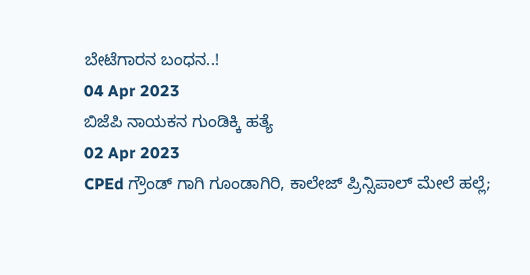ಬೇಟೆಗಾರನ ಬಂಧನ..!
04 Apr 2023
ಬಿಜೆಪಿ ನಾಯಕನ ಗುಂಡಿಕ್ಕಿ ಹತ್ಯೆ
02 Apr 2023
CPEd ಗ್ರೌಂಡ್ ಗಾಗಿ ಗೂಂಡಾಗಿರಿ, ಕಾಲೇಜ್ ಪ್ರಿನ್ಸಿಪಾಲ್ ಮೇಲೆ ಹಲ್ಲೆ;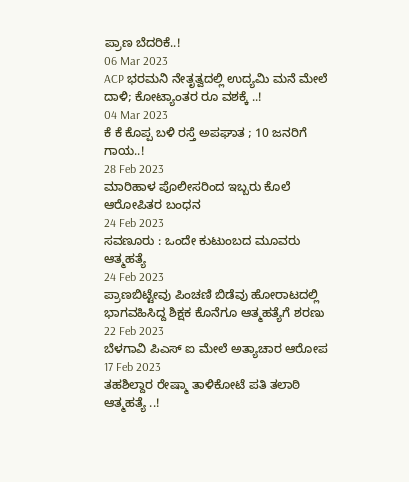ಪ್ರಾಣ ಬೆದರಿಕೆ..!
06 Mar 2023
ACP ಭರಮನಿ ನೇತೃತ್ವದಲ್ಲಿ ಉದ್ಯಮಿ ಮನೆ ಮೇಲೆ ದಾಳಿ; ಕೋಟ್ಯಾಂತರ ರೂ ವಶಕ್ಕೆ ..!
04 Mar 2023
ಕೆ ಕೆ ಕೊಪ್ಪ ಬಳಿ ರಸ್ತೆ ಅಪಘಾತ ; 10 ಜನರಿಗೆ ಗಾಯ..!
28 Feb 2023
ಮಾರಿಹಾಳ ಪೊಲೀಸರಿಂದ ಇಬ್ಬರು ಕೊಲೆ ಆರೋಪಿತರ ಬಂಧನ
24 Feb 2023
ಸವಣೂರು : ಒಂದೇ ಕುಟುಂಬದ ಮೂವರು ಆತ್ಮಹತ್ಯೆ
24 Feb 2023
ಪ್ರಾಣಬಿಟ್ಟೇವು ಪಿಂಚಣಿ ಬಿಡೆವು ಹೋರಾಟದಲ್ಲಿ ಭಾಗವಹಿಸಿದ್ದ ಶಿಕ್ಷಕ ಕೊನೆಗೂ ಆತ್ಮಹತ್ಯೆಗೆ ಶರಣು
22 Feb 2023
ಬೆಳಗಾವಿ ಪಿಎಸ್ ಐ ಮೇಲೆ ಅತ್ಯಾಚಾರ ಆರೋಪ
17 Feb 2023
ತಹಶಿಲ್ದಾರ ರೇಷ್ಮಾ ತಾಳಿಕೋಟೆ ಪತಿ ತಲಾಠಿ ಆತ್ಮಹತ್ಯೆ ..!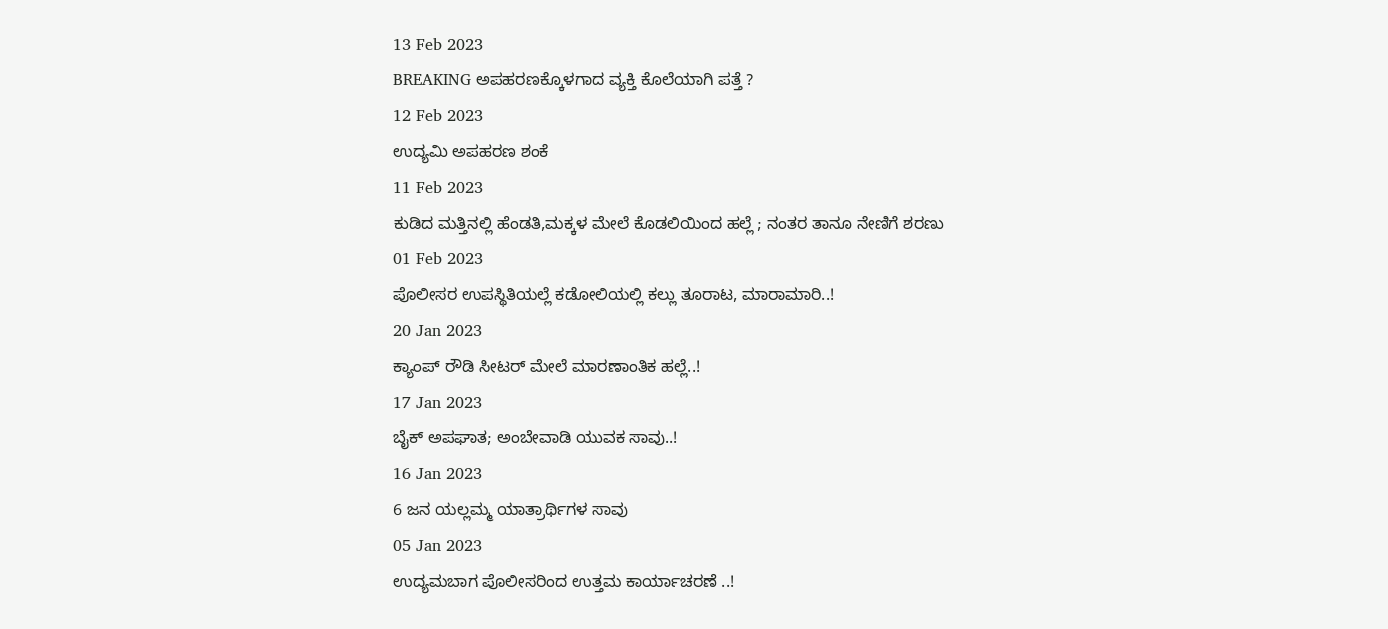13 Feb 2023
BREAKING ಅಪಹರಣಕ್ಕೊಳಗಾದ ವ್ಯಕ್ತಿ ಕೊಲೆಯಾಗಿ ಪತ್ತೆ ?
12 Feb 2023
ಉದ್ಯಮಿ ಅಪಹರಣ ಶಂಕೆ
11 Feb 2023
ಕುಡಿದ ಮತ್ತಿನಲ್ಲಿ ಹೆಂಡತಿ,ಮಕ್ಕಳ ಮೇಲೆ ಕೊಡಲಿಯಿಂದ ಹಲ್ಲೆ ; ನಂತರ ತಾನೂ ನೇಣಿಗೆ ಶರಣು
01 Feb 2023
ಪೊಲೀಸರ ಉಪಸ್ಥಿತಿಯಲ್ಲೆ ಕಡೋಲಿಯಲ್ಲಿ ಕಲ್ಲು ತೂರಾಟ, ಮಾರಾಮಾರಿ..!
20 Jan 2023
ಕ್ಯಾಂಪ್ ರೌಡಿ ಸೀಟರ್ ಮೇಲೆ ಮಾರಣಾಂತಿಕ ಹಲ್ಲೆ..!
17 Jan 2023
ಬೈಕ್ ಅಪಘಾತ; ಅಂಬೇವಾಡಿ ಯುವಕ ಸಾವು..!
16 Jan 2023
6 ಜನ ಯಲ್ಲಮ್ಮ ಯಾತ್ರಾರ್ಥಿಗಳ ಸಾವು
05 Jan 2023
ಉದ್ಯಮಬಾಗ ಪೊಲೀಸರಿಂದ ಉತ್ತಮ ಕಾರ್ಯಾಚರಣೆ ..!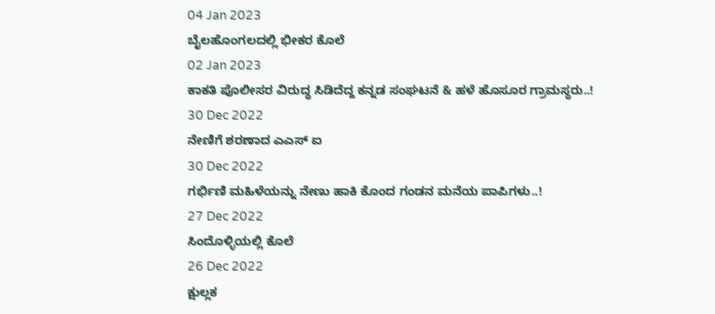04 Jan 2023
ಬೈಲಹೊಂಗಲದಲ್ಲಿ ಭೀಕರ ಕೊಲೆ
02 Jan 2023
ಕಾಕತಿ ಪೊಲೀಸರ ವಿರುದ್ಧ ಸಿಡಿದೆದ್ದ ಕನ್ನಡ ಸಂಘಟನೆ & ಹಳೆ ಹೊಸೂರ ಗ್ರಾಮಸ್ಥರು..!
30 Dec 2022
ನೇಣಿಗೆ ಶರಣಾದ ಎಎಸ್ ಐ
30 Dec 2022
ಗರ್ಭಿಣಿ ಮಹಿಳೆಯನ್ನು ನೇಣು ಹಾಕಿ ಕೊಂದ ಗಂಡನ ಮನೆಯ ಪಾಪಿಗಳು..!
27 Dec 2022
ಸಿಂದೊಳ್ಳಿಯಲ್ಲಿ ಕೊಲೆ
26 Dec 2022
ಕ್ಷುಲ್ಲಕ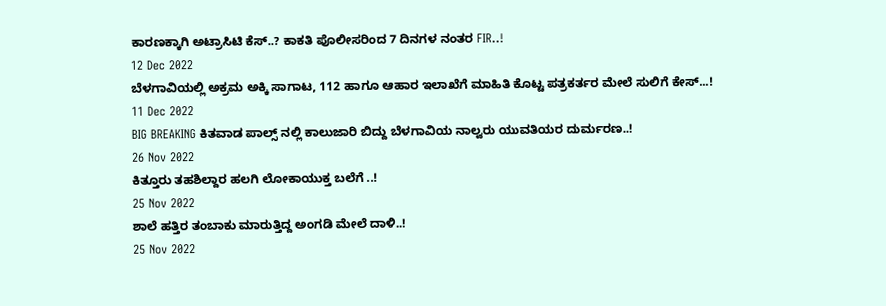ಕಾರಣಕ್ಕಾಗಿ ಅಟ್ರಾಸಿಟಿ ಕೆಸ್..? ಕಾಕತಿ ಪೊಲೀಸರಿಂದ 7 ದಿನಗಳ ನಂತರ FIR..!
12 Dec 2022
ಬೆಳಗಾವಿಯಲ್ಲಿ ಅಕ್ರಮ ಅಕ್ಕಿ ಸಾಗಾಟ, 112 ಹಾಗೂ ಆಹಾರ ಇಲಾಖೆಗೆ ಮಾಹಿತಿ ಕೊಟ್ಟ ಪತ್ರಕರ್ತರ ಮೇಲೆ ಸುಲಿಗೆ ಕೇಸ್...!
11 Dec 2022
BIG BREAKING ಕಿತವಾಡ ಪಾಲ್ಸ್ ನಲ್ಲಿ ಕಾಲುಜಾರಿ ಬಿದ್ದು ಬೆಳಗಾವಿಯ ನಾಲ್ವರು ಯುವತಿಯರ ದುರ್ಮರಣ..!
26 Nov 2022
ಕಿತ್ತೂರು ತಹಶಿಲ್ದಾರ ಹಲಗಿ ಲೋಕಾಯುಕ್ತ ಬಲೆಗೆ ..!
25 Nov 2022
ಶಾಲೆ ಹತ್ತಿರ ತಂಬಾಕು ಮಾರುತ್ತಿದ್ದ ಅಂಗಡಿ ಮೇಲೆ ದಾಳಿ..!
25 Nov 2022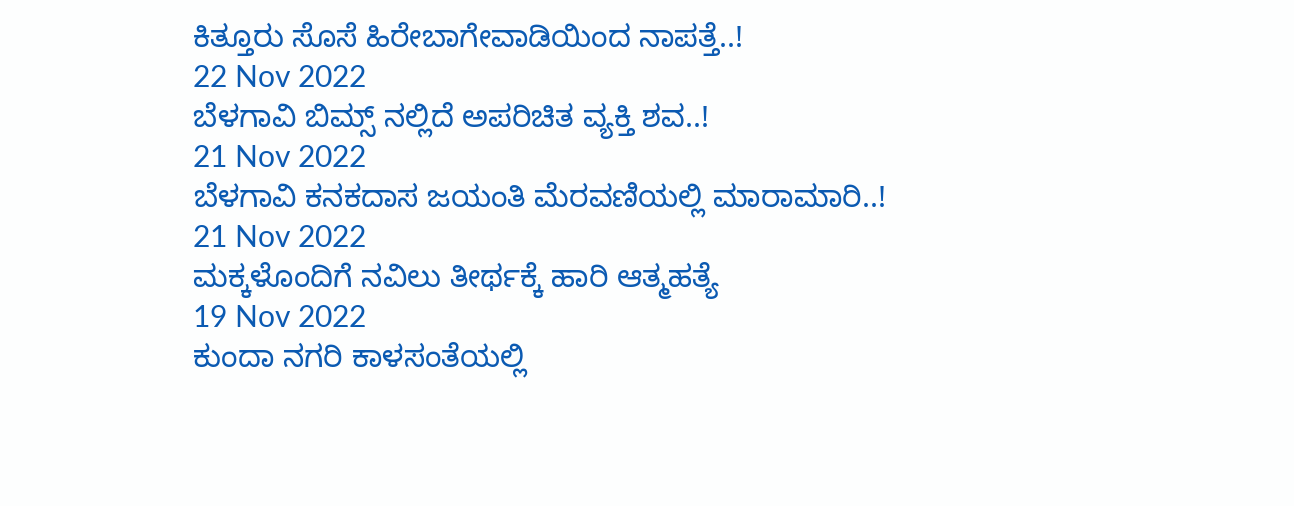ಕಿತ್ತೂರು ಸೊಸೆ ಹಿರೇಬಾಗೇವಾಡಿಯಿಂದ ನಾಪತ್ತೆ..!
22 Nov 2022
ಬೆಳಗಾವಿ ಬಿಮ್ಸ್ ನಲ್ಲಿದೆ ಅಪರಿಚಿತ ವ್ಯಕ್ತಿ ಶವ..!
21 Nov 2022
ಬೆಳಗಾವಿ ಕನಕದಾಸ ಜಯಂತಿ ಮೆರವಣಿಯಲ್ಲಿ ಮಾರಾಮಾರಿ..!
21 Nov 2022
ಮಕ್ಕಳೊಂದಿಗೆ ನವಿಲು ತೀರ್ಥಕ್ಕೆ ಹಾರಿ ಆತ್ಮಹತ್ಯೆ
19 Nov 2022
ಕುಂದಾ ನಗರಿ ಕಾಳಸಂತೆಯಲ್ಲಿ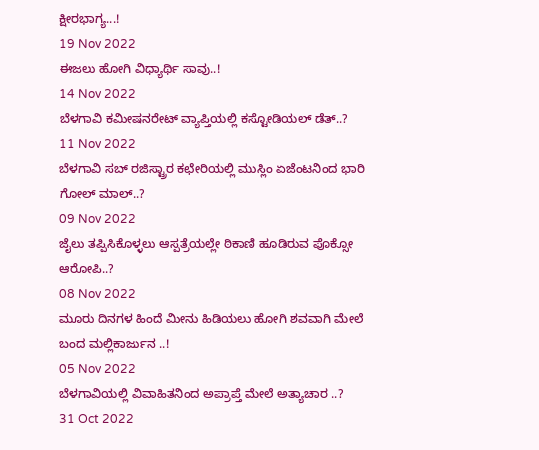ಕ್ಷೀರಭಾಗ್ಯ...!
19 Nov 2022
ಈಜಲು ಹೋಗಿ ವಿಧ್ಯಾರ್ಥಿ ಸಾವು..!
14 Nov 2022
ಬೆಳಗಾವಿ ಕಮೀಷನರೇಟ್ ವ್ಯಾಪ್ತಿಯಲ್ಲಿ ಕಸ್ಟೋಡಿಯಲ್ ಡೆತ್..?
11 Nov 2022
ಬೆಳಗಾವಿ ಸಬ್ ರಜಿಸ್ಟ್ರಾರ ಕಛೇರಿಯಲ್ಲಿ ಮುಸ್ಲಿಂ ಏಜೆಂಟನಿಂದ ಭಾರಿ ಗೋಲ್ ಮಾಲ್..?
09 Nov 2022
ಜೈಲು ತಪ್ಪಿಸಿಕೊಳ್ಳಲು ಆಸ್ಪತ್ರೆಯಲ್ಲೇ ಠಿಕಾಣಿ ಹೂಡಿರುವ ಪೊಕ್ಸೋ ಆರೋಪಿ..?
08 Nov 2022
ಮೂರು ದಿನಗಳ ಹಿಂದೆ ಮೀನು ಹಿಡಿಯಲು ಹೋಗಿ ಶವವಾಗಿ ಮೇಲೆ ಬಂದ ಮಲ್ಲಿಕಾರ್ಜುನ ..!
05 Nov 2022
ಬೆಳಗಾವಿಯಲ್ಲಿ ವಿವಾಹಿತನಿಂದ ಅಪ್ರಾಪ್ತೆ ಮೇಲೆ ಅತ್ಯಾಚಾರ ..?
31 Oct 2022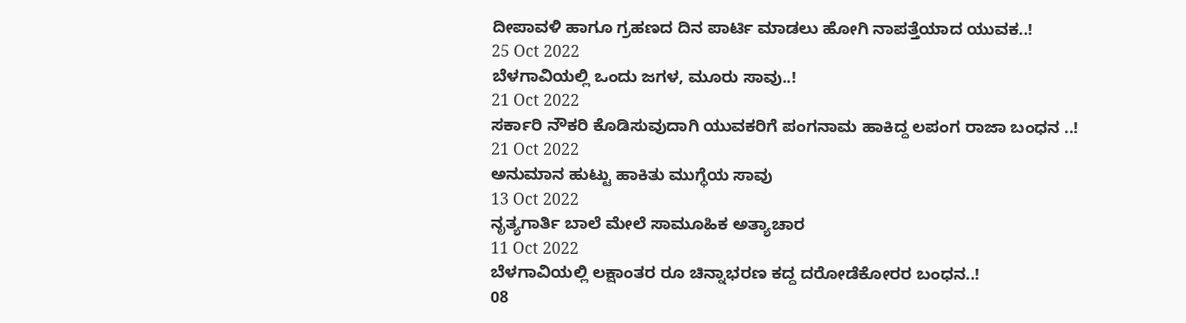ದೀಪಾವಳಿ ಹಾಗೂ ಗ್ರಹಣದ ದಿನ ಪಾರ್ಟಿ ಮಾಡಲು ಹೋಗಿ ನಾಪತ್ತೆಯಾದ ಯುವಕ..!
25 Oct 2022
ಬೆಳಗಾವಿಯಲ್ಲಿ ಒಂದು ಜಗಳ, ಮೂರು ಸಾವು..!
21 Oct 2022
ಸರ್ಕಾರಿ ನೌಕರಿ ಕೊಡಿಸುವುದಾಗಿ ಯುವಕರಿಗೆ ಪಂಗನಾಮ ಹಾಕಿದ್ದ ಲಪಂಗ ರಾಜಾ ಬಂಧನ ..!
21 Oct 2022
ಅನುಮಾನ ಹುಟ್ಟು ಹಾಕಿತು ಮುಗ್ಧೆಯ ಸಾವು
13 Oct 2022
ನೃತ್ಯಗಾರ್ತಿ ಬಾಲೆ ಮೇಲೆ ಸಾಮೂಹಿಕ ಅತ್ಯಾಚಾರ
11 Oct 2022
ಬೆಳಗಾವಿಯಲ್ಲಿ ಲಕ್ಷಾಂತರ ರೂ ಚಿನ್ನಾಭರಣ ಕದ್ದ ದರೋಡೆಕೋರರ ಬಂಧನ..!
08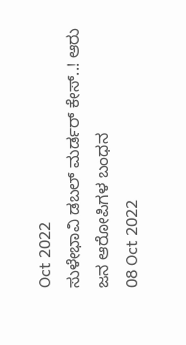Oct 2022
ಸುಳೇಭಾವಿ ಡಬಲ್ ಮರ್ಡರ್ ಕೇಸ್..! ಆರು ಜನ ಆರೋಪಿಗಳ ಬಂಧನ
08 Oct 2022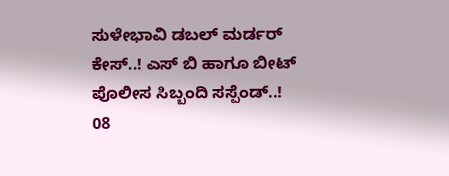ಸುಳೇಭಾವಿ ಡಬಲ್ ಮರ್ಡರ್ ಕೇಸ್..! ಎಸ್ ಬಿ ಹಾಗೂ ಬೀಟ್ ಪೊಲೀಸ ಸಿಬ್ಬಂದಿ ಸಸ್ಪೆಂಡ್..!
08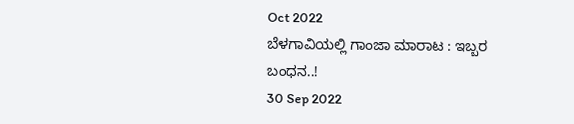Oct 2022
ಬೆಳಗಾವಿಯಲ್ಲಿ ಗಾಂಜಾ ಮಾರಾಟ : ಇಬ್ಬರ ಬಂಧನ..!
30 Sep 2022